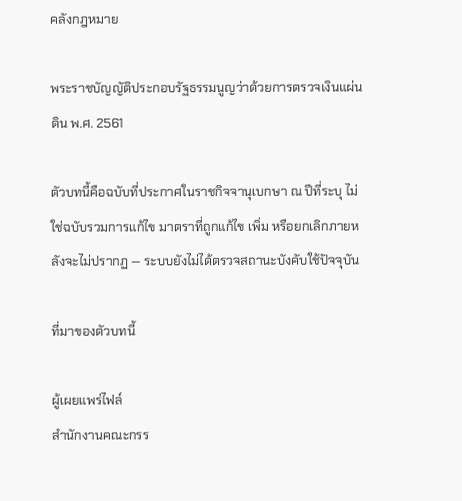คลังกฎหมาย

พระราชบัญญัติประกอบรัฐธรรมนูญว่าด้วยการตรวจเงินแผ่นดิน พ.ศ. 2561

ตัวบทนี้คือฉบับที่ประกาศในราชกิจจานุเบกษา ณ ปีที่ระบุ ไม่ใช่ฉบับรวมการแก้ไข มาตราที่ถูกแก้ไข เพิ่ม หรือยกเลิกภายหลังจะไม่ปรากฏ — ระบบยังไม่ได้ตรวจสถานะบังคับใช้ปัจจุบัน

ที่มาของตัวบทนี้

ผู้เผยแพร่ไฟล์
สำนักงานคณะกรร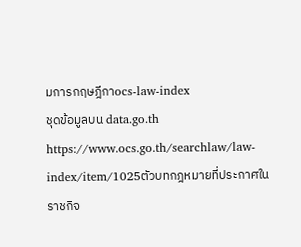มการกฤษฎีกาocs-law-index
ชุดข้อมูลบน data.go.th
https://www.ocs.go.th/searchlaw/law-index/item/1025ตัวบทกฎหมายที่ประกาศในราชกิจ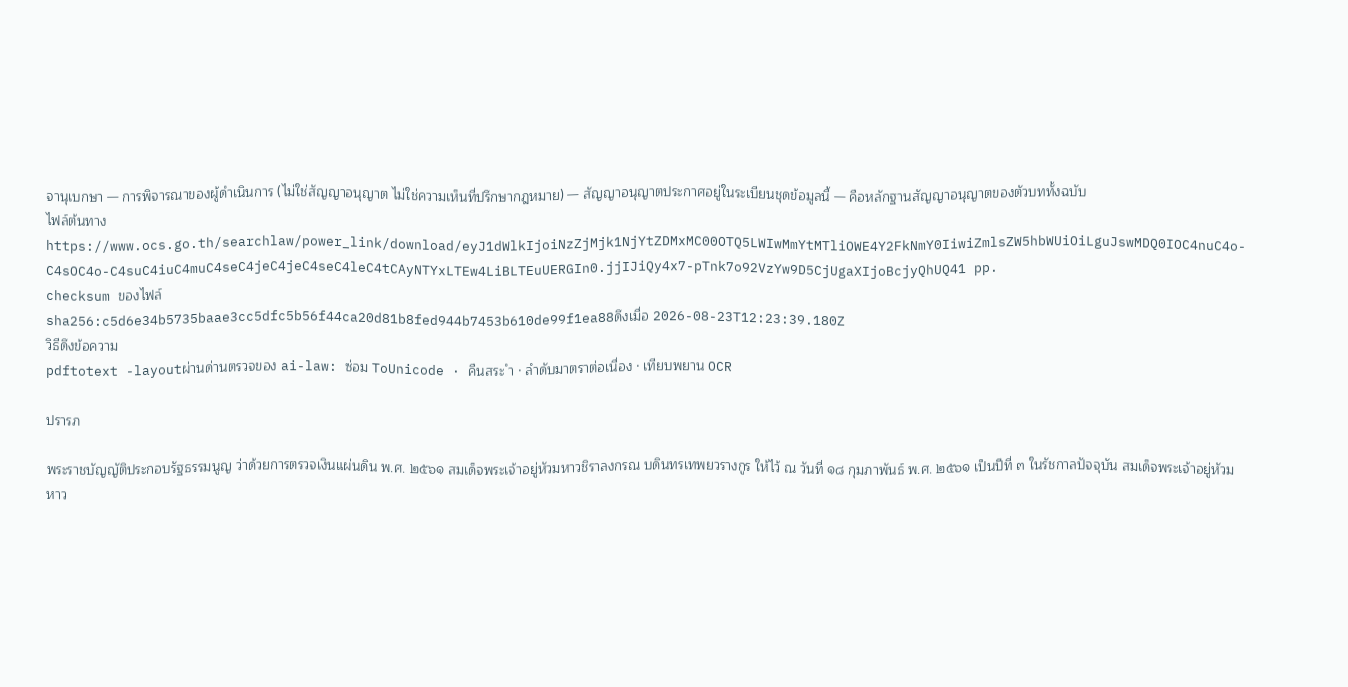จานุเบกษา — การพิจารณาของผู้ดำเนินการ (ไม่ใช่สัญญาอนุญาต ไม่ใช่ความเห็นที่ปรึกษากฎหมาย) — สัญญาอนุญาตประกาศอยู่ในระเบียนชุดข้อมูลนี้ — คือหลักฐานสัญญาอนุญาตของตัวบททั้งฉบับ
ไฟล์ต้นทาง
https://www.ocs.go.th/searchlaw/power_link/download/eyJ1dWlkIjoiNzZjMjk1NjYtZDMxMC00OTQ5LWIwMmYtMTliOWE4Y2FkNmY0IiwiZmlsZW5hbWUiOiLguJswMDQ0IOC4nuC4o-C4sOC4o-C4suC4iuC4muC4seC4jeC4jeC4seC4leC4tCAyNTYxLTEw4LiBLTEuUERGIn0.jjIJiQy4x7-pTnk7o92VzYw9D5CjUgaXIjoBcjyQhUQ41 pp.
checksum ของไฟล์
sha256:c5d6e34b5735baae3cc5dfc5b56f44ca20d81b8fed944b7453b610de99f1ea88ดึงเมื่อ 2026-08-23T12:23:39.180Z
วิธีดึงข้อความ
pdftotext -layoutผ่านด่านตรวจของ ai-law: ซ่อม ToUnicode · คืนสระ ำ · ลำดับมาตราต่อเนื่อง · เทียบพยาน OCR

ปรารภ

พระราชบัญญัติประกอบรัฐธรรมนูญ ว่าด้วยการตรวจเงินแผ่นดิน พ.ศ. ๒๕๖๑ สมเด็จพระเจ้าอยู่หัวมหาวชิราลงกรณ บดินทรเทพยวรางกูร ให้ไว้ ณ วันที่ ๑๘ กุมภาพันธ์ พ.ศ. ๒๕๖๑ เป็นปีที่ ๓ ในรัชกาลปัจจุบัน สมเด็จพระเจ้าอยู่หัวมหาว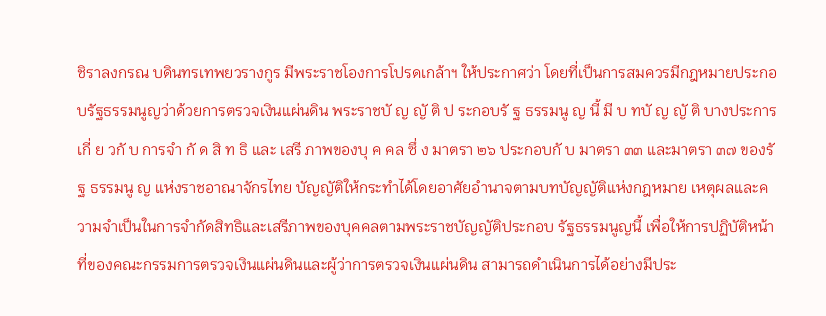ชิราลงกรณ บดินทรเทพยวรางกูร มีพระราชโองการโปรดเกล้าฯ ให้ประกาศว่า โดยที่เป็นการสมควรมีกฎหมายประกอบรัฐธรรมนูญว่าด้วยการตรวจเงินแผ่นดิน พระราชบั ญ ญั ติ ป ระกอบรั ฐ ธรรมนู ญ นี้ มี บ ทบั ญ ญั ติ บางประการเกี่ ย วกั บ การจำ กั ด สิ ท ธิ และ เสรี ภาพของบุ ค คล ซึ่ ง มาตรา ๒๖ ประกอบกั บ มาตรา ๓๓ และมาตรา ๓๗ ของรั ฐ ธรรมนู ญ แห่งราชอาณาจักรไทย บัญญัติให้กระทำได้โดยอาศัยอำนาจตามบทบัญญัติแห่งกฎหมาย เหตุผลและความจำเป็นในการจำกัดสิทธิและเสรีภาพของบุคคลตามพระราชบัญญัติประกอบ รัฐธรรมนูญนี้ เพื่อให้การปฏิบัติหน้าที่ของคณะกรรมการตรวจเงินแผ่นดินและผู้ว่าการตรวจเงินแผ่นดิน สามารถดำเนินการได้อย่างมีประ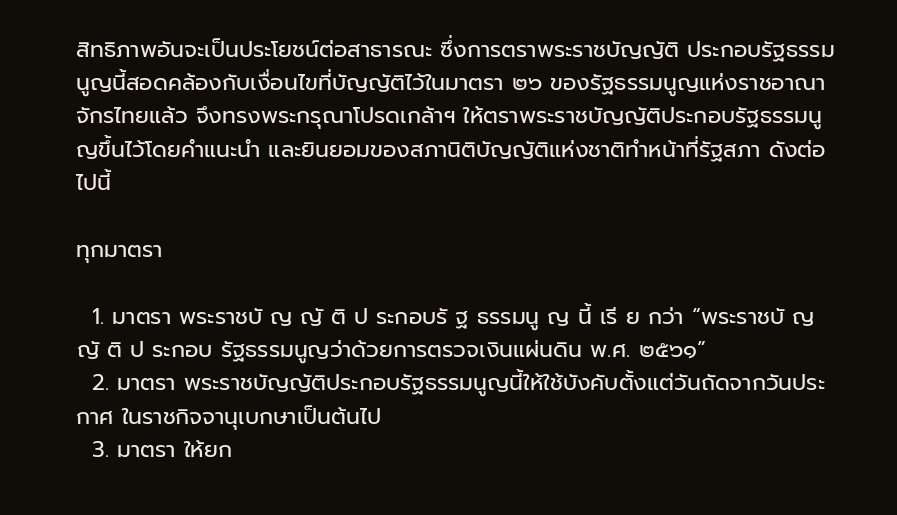สิทธิภาพอันจะเป็นประโยชน์ต่อสาธารณะ ซึ่งการตราพระราชบัญญัติ ประกอบรัฐธรรมนูญนี้สอดคล้องกับเงื่อนไขที่บัญญัติไว้ในมาตรา ๒๖ ของรัฐธรรมนูญแห่งราชอาณาจักรไทยแล้ว จึงทรงพระกรุณาโปรดเกล้าฯ ให้ตราพระราชบัญญัติประกอบรัฐธรรมนูญขึ้นไว้โดยคำแนะนำ และยินยอมของสภานิติบัญญัติแห่งชาติทำหน้าที่รัฐสภา ดังต่อไปนี้

ทุกมาตรา

  1. มาตรา พระราชบั ญ ญั ติ ป ระกอบรั ฐ ธรรมนู ญ นี้ เรี ย กว่า “พระราชบั ญ ญั ติ ป ระกอบ รัฐธรรมนูญว่าด้วยการตรวจเงินแผ่นดิน พ.ศ. ๒๕๖๑”
  2. มาตรา พระราชบัญญัติประกอบรัฐธรรมนูญนี้ให้ใช้บังคับตั้งแต่วันถัดจากวันประกาศ ในราชกิจจานุเบกษาเป็นต้นไป
  3. มาตรา ให้ยก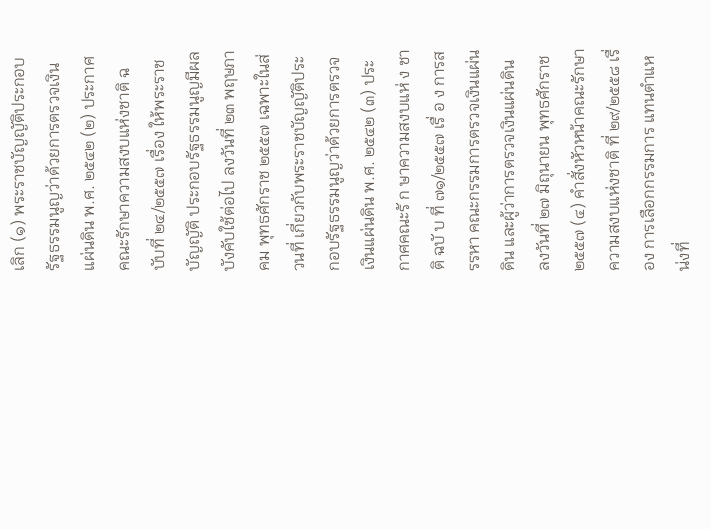เลิก (๑) พระราชบัญญัติประกอบรัฐธรรมนูญว่าด้วยการตรวจเงินแผ่นดิน พ.ศ. ๒๕๔๒ (๒) ประกาศคณะรักษาความสงบแห่งชาติ ฉบับที่ ๒๔/๒๕๕๗ เรื่อง ให้พระราชบัญญัติ ประกอบรัฐธรรมนูญมีผลบังคับใช้ต่อไป ลงวันที่ ๒๓ พฤษภาคม พุทธศักราช ๒๕๕๗ เฉพาะในส่วนที่ เกี่ยวกับพระราชบัญญัติประกอบรัฐธรรมนูญว่าด้วยการตรวจเงินแผ่นดิน พ.ศ. ๒๕๔๒ (๓) ประกาศคณะรั ก ษาความสงบแห่ ง ชาติ ฉบั บ ที่ ๗๑/๒๕๕๗ เรื่ อ ง การสรรหา คณะกรรมการตรวจเงินแผ่นดิน และผู้ว่าการตรวจเงินแผ่นดิน ลงวันที่ ๒๗ มิถุนายน พุทธศักราช ๒๕๕๗ (๔) คำสั่งหัวหน้าคณะรักษาความสงบแห่งชาติ ที่ ๒๙/๒๕๕๘ เรื่อง การเลือกกรรมการ แทนตำแหน่งที่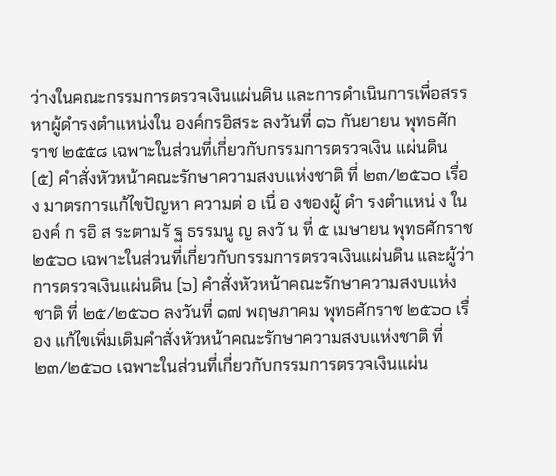ว่างในคณะกรรมการตรวจเงินแผ่นดิน และการดำเนินการเพื่อสรรหาผู้ดำรงตำแหน่งใน องค์กรอิสระ ลงวันที่ ๑๖ กันยายน พุทธศักราช ๒๕๕๘ เฉพาะในส่วนที่เกี่ยวกับกรรมการตรวจเงิน แผ่นดิน (๕) คำสั่งหัวหน้าคณะรักษาความสงบแห่งชาติ ที่ ๒๓/๒๕๖๐ เรื่อง มาตรการแก้ไขปัญหา ความต่ อ เนื่ อ งของผู้ ดำ รงตำแหน่ ง ในองค์ ก รอิ ส ระตามรั ฐ ธรรมนู ญ ลงวั น ที่ ๕ เมษายน พุทธศักราช ๒๕๖๐ เฉพาะในส่วนที่เกี่ยวกับกรรมการตรวจเงินแผ่นดิน และผู้ว่าการตรวจเงินแผ่นดิน (๖) คำสั่งหัวหน้าคณะรักษาความสงบแห่งชาติ ที่ ๒๕/๒๕๖๐ ลงวันที่ ๑๗ พฤษภาคม พุทธศักราช ๒๕๖๐ เรื่อง แก้ไขเพิ่มเติมคำสั่งหัวหน้าคณะรักษาความสงบแห่งชาติ ที่ ๒๓/๒๕๖๐ เฉพาะในส่วนที่เกี่ยวกับกรรมการตรวจเงินแผ่น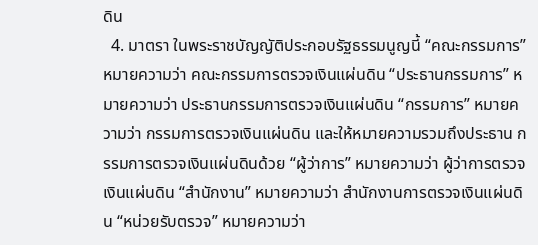ดิน
  4. มาตรา ในพระราชบัญญัติประกอบรัฐธรรมนูญนี้ “คณะกรรมการ” หมายความว่า คณะกรรมการตรวจเงินแผ่นดิน “ประธานกรรมการ” หมายความว่า ประธานกรรมการตรวจเงินแผ่นดิน “กรรมการ” หมายความว่า กรรมการตรวจเงินแผ่นดิน และให้หมายความรวมถึงประธาน กรรมการตรวจเงินแผ่นดินด้วย “ผู้ว่าการ” หมายความว่า ผู้ว่าการตรวจเงินแผ่นดิน “สำนักงาน” หมายความว่า สำนักงานการตรวจเงินแผ่นดิน “หน่วยรับตรวจ” หมายความว่า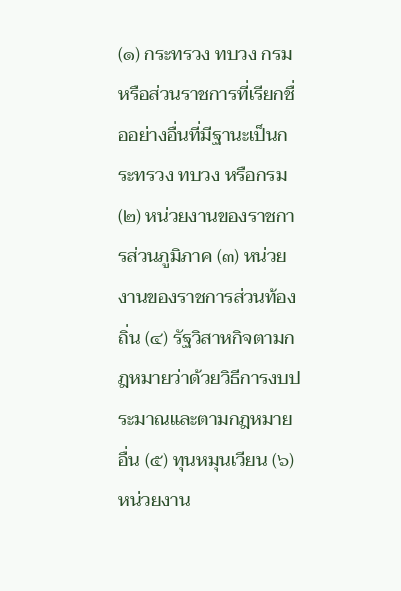(๑) กระทรวง ทบวง กรม หรือส่วนราชการที่เรียกชื่ออย่างอื่นที่มีฐานะเป็นกระทรวง ทบวง หรือกรม (๒) หน่วยงานของราชการส่วนภูมิภาค (๓) หน่วยงานของราชการส่วนท้องถิ่น (๔) รัฐวิสาหกิจตามกฎหมายว่าด้วยวิธีการงบประมาณและตามกฎหมายอื่น (๕) ทุนหมุนเวียน (๖) หน่วยงาน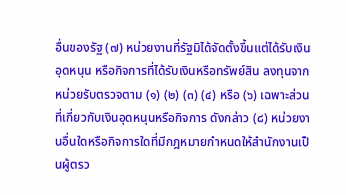อื่นของรัฐ (๗) หน่วยงานที่รัฐมิได้จัดตั้งขึ้นแต่ได้รับเงินอุดหนุน หรือกิจการที่ได้รับเงินหรือทรัพย์สิน ลงทุนจากหน่วยรับตรวจตาม (๑) (๒) (๓) (๔) หรือ (๖) เฉพาะส่วนที่เกี่ยวกับเงินอุดหนุนหรือกิจการ ดังกล่าว (๘) หน่วยงานอื่นใดหรือกิจการใดที่มีกฎหมายกำหนดให้สำนักงานเป็นผู้ตรว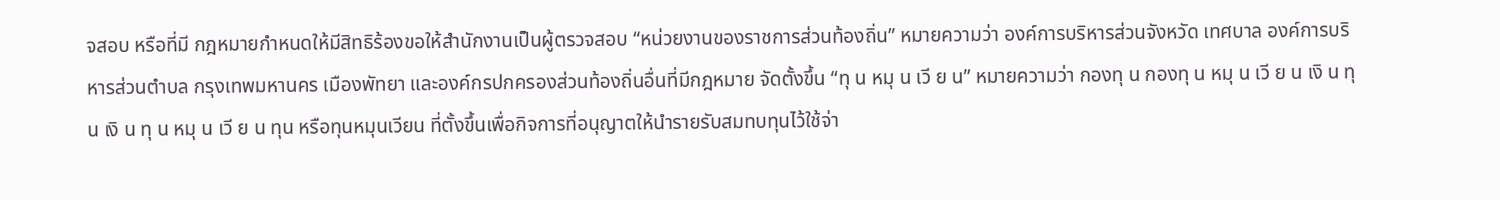จสอบ หรือที่มี กฎหมายกำหนดให้มีสิทธิร้องขอให้สำนักงานเป็นผู้ตรวจสอบ “หน่วยงานของราชการส่วนท้องถิ่น” หมายความว่า องค์การบริหารส่วนจังหวัด เทศบาล องค์การบริหารส่วนตำบล กรุงเทพมหานคร เมืองพัทยา และองค์กรปกครองส่วนท้องถิ่นอื่นที่มีกฎหมาย จัดตั้งขึ้น “ทุ น หมุ น เวี ย น” หมายความว่า กองทุ น กองทุ น หมุ น เวี ย น เงิ น ทุ น เงิ น ทุ น หมุ น เวี ย น ทุน หรือทุนหมุนเวียน ที่ตั้งขึ้นเพื่อกิจการที่อนุญาตให้นำรายรับสมทบทุนไว้ใช้จ่า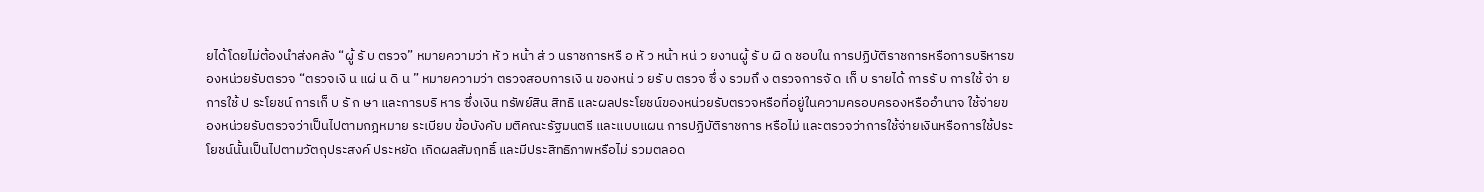ยได้โดยไม่ต้องนำส่งคลัง “ผู้ รั บ ตรวจ” หมายความว่า หั ว หน้า ส่ ว นราชการหรื อ หั ว หน้า หน่ ว ยงานผู้ รั บ ผิ ด ชอบใน การปฏิบัติราชการหรือการบริหารของหน่วยรับตรวจ “ตรวจเงิ น แผ่ น ดิ น ” หมายความว่า ตรวจสอบการเงิ น ของหน่ ว ยรั บ ตรวจ ซึ่ ง รวมถึ ง ตรวจการจั ด เก็ บ รายได้ การรั บ การใช้ จ่า ย การใช้ ป ระโยชน์ การเก็ บ รั ก ษา และการบริ หาร ซึ่งเงิน ทรัพย์สิน สิทธิ และผลประโยชน์ของหน่วยรับตรวจหรือที่อยู่ในความครอบครองหรืออำนาจ ใช้จ่ายของหน่วยรับตรวจว่าเป็นไปตามกฎหมาย ระเบียบ ข้อบังคับ มติคณะรัฐมนตรี และแบบแผน การปฏิบัติราชการ หรือไม่ และตรวจว่าการใช้จ่ายเงินหรือการใช้ประโยชน์นั้นเป็นไปตามวัตถุประสงค์ ประหยัด เกิดผลสัมฤทธิ์ และมีประสิทธิภาพหรือไม่ รวมตลอด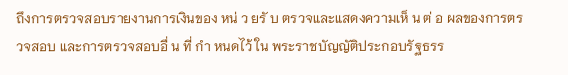ถึงการตรวจสอบรายงานการเงินของ หน่ ว ยรั บ ตรวจและแสดงความเห็ น ต่ อ ผลของการตรวจสอบ และการตรวจสอบอื่ น ที่ กำ หนดไว้ ใน พระราชบัญญัติประกอบรัฐธรร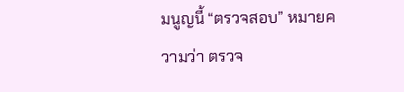มนูญนี้ “ตรวจสอบ” หมายความว่า ตรวจ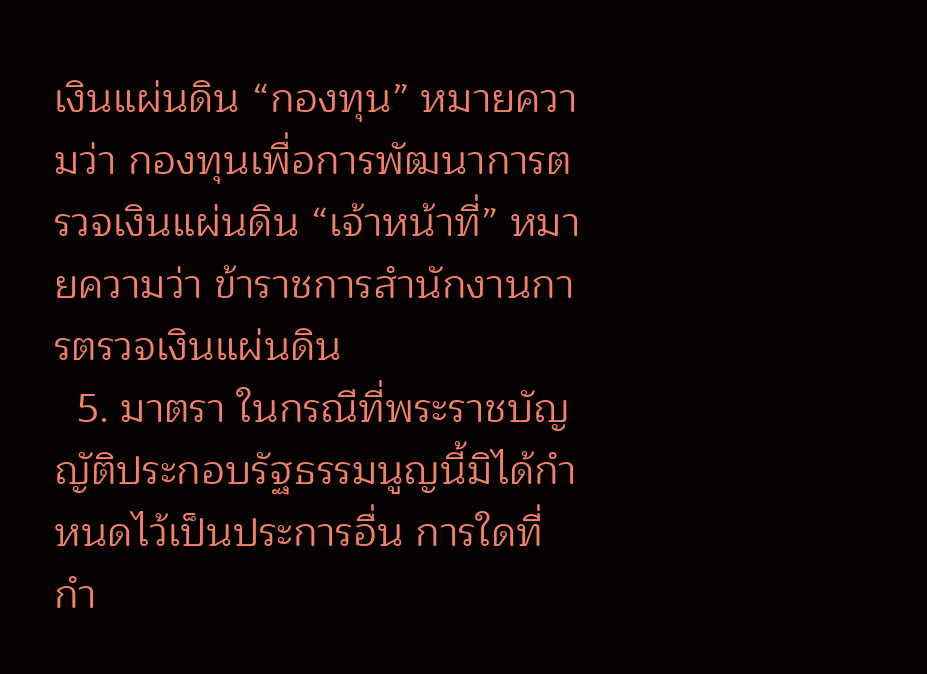เงินแผ่นดิน “กองทุน” หมายความว่า กองทุนเพื่อการพัฒนาการตรวจเงินแผ่นดิน “เจ้าหน้าที่” หมายความว่า ข้าราชการสำนักงานการตรวจเงินแผ่นดิน
  5. มาตรา ในกรณีที่พระราชบัญญัติประกอบรัฐธรรมนูญนี้มิได้กำหนดไว้เป็นประการอื่น การใดที่กำ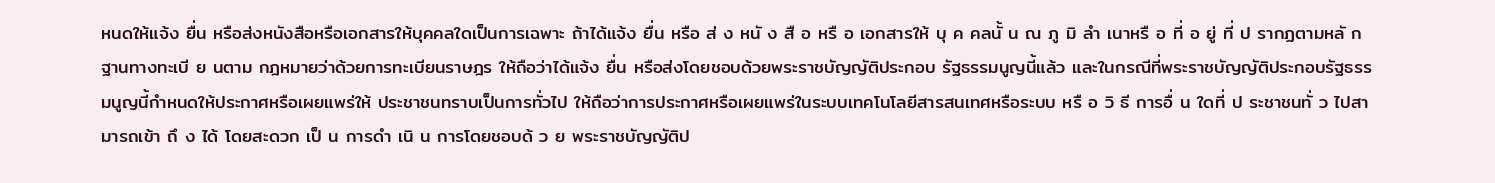หนดให้แจ้ง ยื่น หรือส่งหนังสือหรือเอกสารให้บุคคลใดเป็นการเฉพาะ ถ้าได้แจ้ง ยื่น หรือ ส่ ง หนั ง สื อ หรื อ เอกสารให้ บุ ค คลนั้ น ณ ภู มิ ลำ เนาหรื อ ที่ อ ยู่ ที่ ป รากฏตามหลั ก ฐานทางทะเบี ย นตาม กฎหมายว่าด้วยการทะเบียนราษฎร ให้ถือว่าได้แจ้ง ยื่น หรือส่งโดยชอบด้วยพระราชบัญญัติประกอบ รัฐธรรมนูญนี้แล้ว และในกรณีที่พระราชบัญญัติประกอบรัฐธรรมนูญนี้กำหนดให้ประกาศหรือเผยแพร่ให้ ประชาชนทราบเป็นการทั่วไป ให้ถือว่าการประกาศหรือเผยแพร่ในระบบเทคโนโลยีสารสนเทศหรือระบบ หรื อ วิ ธี การอื่ น ใดที่ ป ระชาชนทั่ ว ไปสามารถเข้า ถึ ง ได้ โดยสะดวก เป็ น การดำ เนิ น การโดยชอบด้ ว ย พระราชบัญญัติป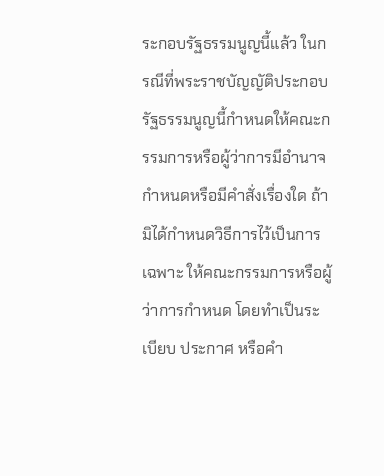ระกอบรัฐธรรมนูญนี้แล้ว ในกรณีที่พระราชบัญญัติประกอบรัฐธรรมนูญนี้กำหนดให้คณะกรรมการหรือผู้ว่าการมีอำนาจ กำหนดหรือมีคำสั่งเรื่องใด ถ้ามิได้กำหนดวิธีการไว้เป็นการเฉพาะ ให้คณะกรรมการหรือผู้ว่าการกำหนด โดยทำเป็นระเบียบ ประกาศ หรือคำ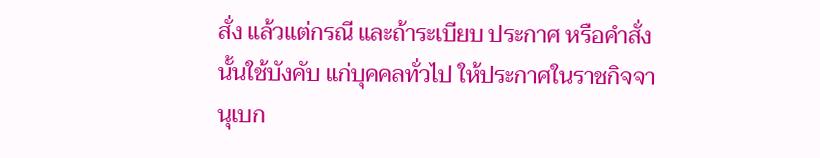สั่ง แล้วแต่กรณี และถ้าระเบียบ ประกาศ หรือคำสั่งนั้นใช้บังคับ แก่บุคคลทั่วไป ให้ประกาศในราชกิจจานุเบก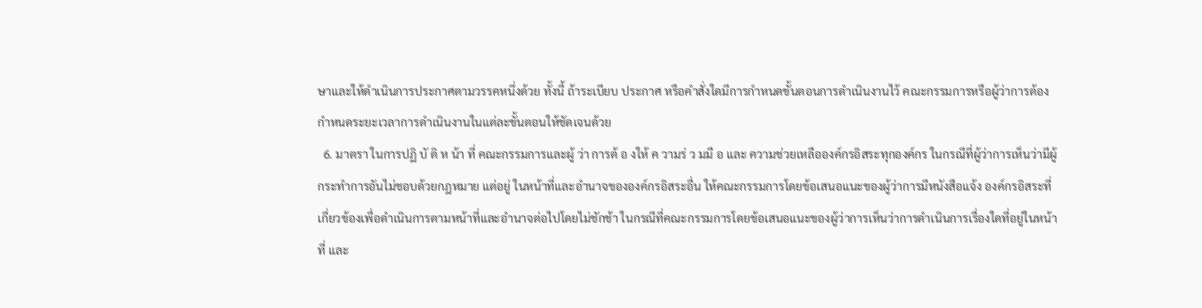ษาและให้ดำเนินการประกาศตามวรรคหนึ่งด้วย ทั้งนี้ ถ้าระเบียบ ประกาศ หรือคำสั่งใดมีการกำหนดขั้นตอนการดำเนินงานไว้ คณะกรรมการหรือผู้ว่าการต้อง กำหนดระยะเวลาการดำเนินงานในแต่ละขั้นตอนให้ชัดเจนด้วย
  6. มาตรา ในการปฏิ บั ติ ห น้า ที่ คณะกรรมการและผู้ ว่า การต้ อ งให้ ค วามร่ ว มมื อ และ ความช่วยเหลือองค์กรอิสระทุกองค์กร ในกรณีที่ผู้ว่าการเห็นว่ามีผู้กระทำการอันไม่ชอบด้วยกฎหมาย แต่อยู่ ในหน้าที่และอำนาจขององค์กรอิสระอื่น ให้คณะกรรมการโดยข้อเสนอแนะของผู้ว่าการมีหนังสือแจ้ง องค์กรอิสระที่เกี่ยวข้องเพื่อดำเนินการตามหน้าที่และอำนาจต่อไปโดยไม่ชักช้า ในกรณีที่คณะกรรมการโดยข้อเสนอแนะของผู้ว่าการเห็นว่าการดำเนินการเรื่องใดที่อยู่ในหน้าที่ และ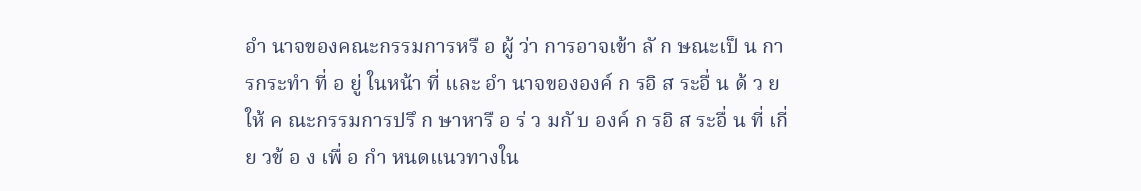อำ นาจของคณะกรรมการหรื อ ผู้ ว่า การอาจเข้า ลั ก ษณะเป็ น การกระทำ ที่ อ ยู่ ในหน้า ที่ และ อำ นาจขององค์ ก รอิ ส ระอื่ น ด้ ว ย ให้ ค ณะกรรมการปรึ ก ษาหารื อ ร่ ว มกั บ องค์ ก รอิ ส ระอื่ น ที่ เกี่ ย วข้ อ ง เพื่ อ กำ หนดแนวทางใน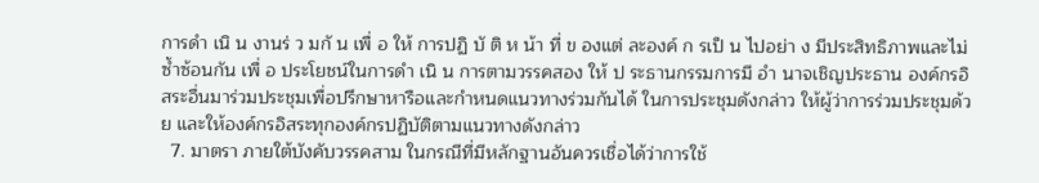การดำ เนิ น งานร่ ว มกั น เพื่ อ ให้ การปฏิ บั ติ ห น้า ที่ ข องแต่ ละองค์ ก รเป็ น ไปอย่า ง มีประสิทธิภาพและไม่ซ้ำซ้อนกัน เพื่ อ ประโยชน์ในการดำ เนิ น การตามวรรคสอง ให้ ป ระธานกรรมการมี อำ นาจเชิญประธาน องค์กรอิสระอื่นมาร่วมประชุมเพื่อปรึกษาหารือและกำหนดแนวทางร่วมกันได้ ในการประชุมดังกล่าว ให้ผู้ว่าการร่วมประชุมด้วย และให้องค์กรอิสระทุกองค์กรปฏิบัติตามแนวทางดังกล่าว
  7. มาตรา ภายใต้บังคับวรรคสาม ในกรณีที่มีหลักฐานอันควรเชื่อได้ว่าการใช้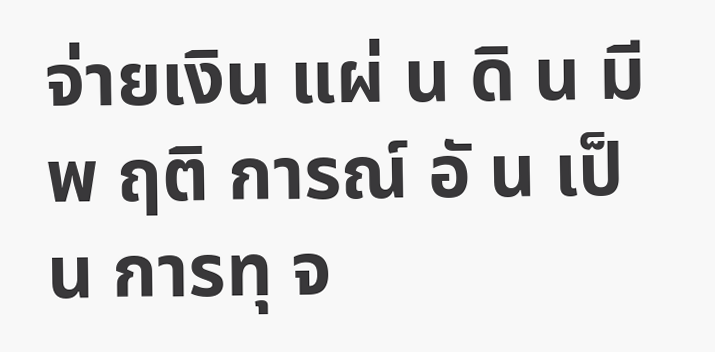จ่ายเงิน แผ่ น ดิ น มี พ ฤติ การณ์ อั น เป็ น การทุ จ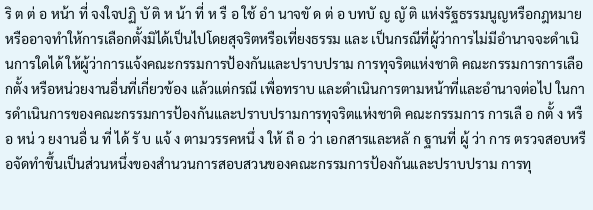ริ ต ต่ อ หน้า ที่ จงใจปฏิ บั ติ ห น้า ที่ ห รื อ ใช้ อำ นาจขั ด ต่ อ บทบั ญ ญั ติ แห่งรัฐธรรมนูญหรือกฎหมาย หรืออาจทำให้การเลือกตั้งมิได้เป็นไปโดยสุจริตหรือเที่ยงธรรม และ เป็นกรณีที่ผู้ว่าการไม่มีอำนาจจะดำเนินการใดได้ ให้ผู้ว่าการแจ้งคณะกรรมการป้องกันและปราบปราม การทุจริตแห่งชาติ คณะกรรมการการเลือกตั้ง หรือหน่วยงานอื่นที่เกี่ยวข้อง แล้วแต่กรณี เพื่อทราบ และดำเนินการตามหน้าที่และอำนาจต่อไป ในการดำเนินการของคณะกรรมการป้องกันและปราบปรามการทุจริตแห่งชาติ คณะกรรมการ การเลื อ กตั้ ง หรื อ หน่ ว ยงานอื่ น ที่ ได้ รั บ แจ้ ง ตามวรรคหนึ่ ง ให้ ถื อ ว่า เอกสารและหลั ก ฐานที่ ผู้ ว่า การ ตรวจสอบหรือจัดทำขึ้นเป็นส่วนหนึ่งของสำนวนการสอบสวนของคณะกรรมการป้องกันและปราบปราม การทุ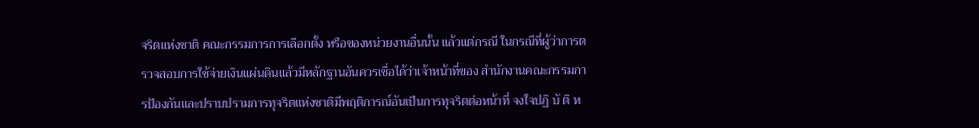จริตแห่งชาติ คณะกรรมการการเลือกตั้ง หรือของหน่วยงานอื่นนั้น แล้วแต่กรณี ในกรณีที่ผู้ว่าการตรวจสอบการใช้จ่ายเงินแผ่นดินแล้วมีหลักฐานอันควรเชื่อได้ว่าเจ้าหน้าที่ของ สำนักงานคณะกรรมการป้องกันและปราบปรามการทุจริตแห่งชาติมีพฤติการณ์อันเป็นการทุจริตต่อหน้าที่ จงใจปฏิ บั ติ ห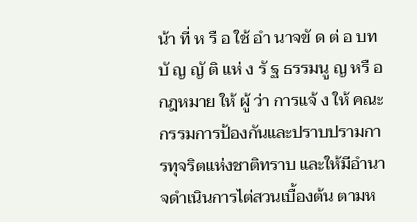น้า ที่ ห รื อ ใช้ อำ นาจขั ด ต่ อ บทบั ญ ญั ติ แห่ ง รั ฐ ธรรมนู ญ หรื อ กฎหมาย ให้ ผู้ ว่า การแจ้ ง ให้ คณะกรรมการป้องกันและปราบปรามการทุจริตแห่งชาติทราบ และให้มีอำนาจดำเนินการไต่สวนเบื้องต้น ตามห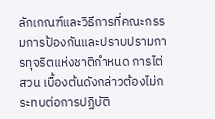ลักเกณฑ์และวิธีการที่คณะกรรมการป้องกันและปราบปรามการทุจริตแห่งชาติกำหนด การไต่สวน เบื้องต้นดังกล่าวต้องไม่กระทบต่อการปฏิบัติ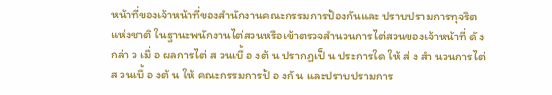หน้าที่ของเจ้าหน้าที่ของสำนักงานคณะกรรมการป้องกันและ ปราบปรามการทุจริตแห่งชาติ ในฐานะพนักงานไต่สวนหรือเข้าตรวจสำนวนการไต่สวนของเจ้าหน้าที่ ดั ง กล่า ว เมื่ อ ผลการไต่ ส วนเบื้ อ งต้ น ปรากฏเป็ น ประการใด ให้ ส่ ง สำ นวนการไต่ ส วนเบื้ อ งต้ น ให้ คณะกรรมการป้ อ งกั น และปราบปรามการ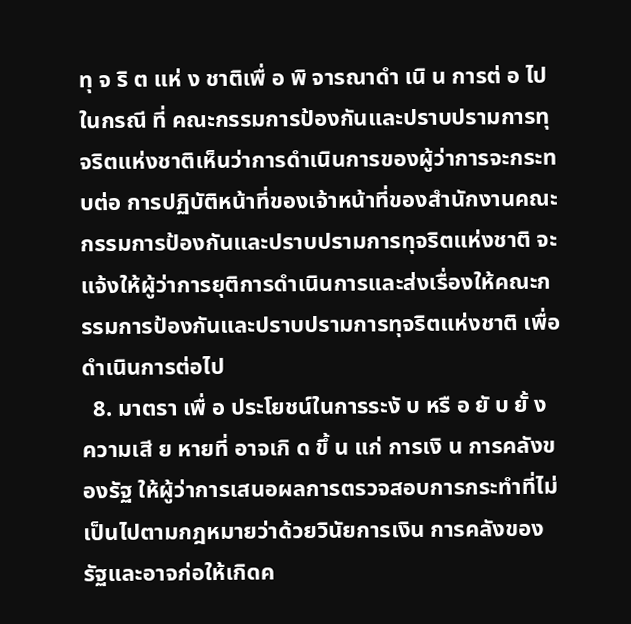ทุ จ ริ ต แห่ ง ชาติเพื่ อ พิ จารณาดำ เนิ น การต่ อ ไป ในกรณี ที่ คณะกรรมการป้องกันและปราบปรามการทุจริตแห่งชาติเห็นว่าการดำเนินการของผู้ว่าการจะกระทบต่อ การปฏิบัติหน้าที่ของเจ้าหน้าที่ของสำนักงานคณะกรรมการป้องกันและปราบปรามการทุจริตแห่งชาติ จะแจ้งให้ผู้ว่าการยุติการดำเนินการและส่งเรื่องให้คณะกรรมการป้องกันและปราบปรามการทุจริตแห่งชาติ เพื่อดำเนินการต่อไป
  8. มาตรา เพื่ อ ประโยชน์ในการระงั บ หรื อ ยั บ ยั้ ง ความเสี ย หายที่ อาจเกิ ด ขึ้ น แก่ การเงิ น การคลังของรัฐ ให้ผู้ว่าการเสนอผลการตรวจสอบการกระทำที่ไม่เป็นไปตามกฎหมายว่าด้วยวินัยการเงิน การคลังของรัฐและอาจก่อให้เกิดค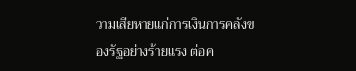วามเสียหายแก่การเงินการคลังของรัฐอย่างร้ายแรง ต่อค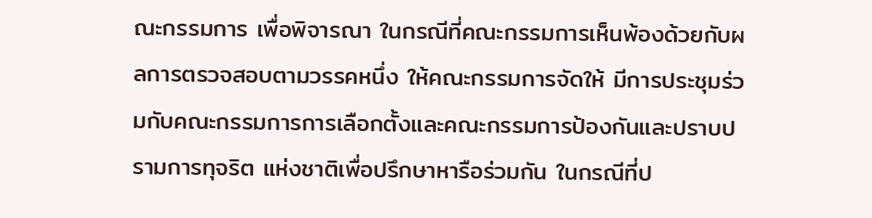ณะกรรมการ เพื่อพิจารณา ในกรณีที่คณะกรรมการเห็นพ้องด้วยกับผลการตรวจสอบตามวรรคหนึ่ง ให้คณะกรรมการจัดให้ มีการประชุมร่วมกับคณะกรรมการการเลือกตั้งและคณะกรรมการป้องกันและปราบปรามการทุจริต แห่งชาติเพื่อปรึกษาหารือร่วมกัน ในกรณีที่ป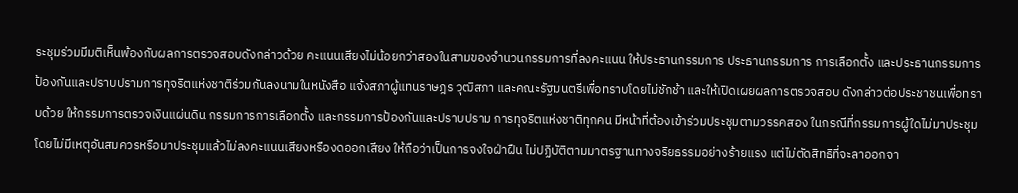ระชุมร่วมมีมติเห็นพ้องกับผลการตรวจสอบดังกล่าวด้วย คะแนนเสียงไม่น้อยกว่าสองในสามของจำนวนกรรมการที่ลงคะแนน ให้ประธานกรรมการ ประธานกรรมการ การเลือกตั้ง และประธานกรรมการป้องกันและปราบปรามการทุจริตแห่งชาติร่วมกันลงนามในหนังสือ แจ้งสภาผู้แทนราษฎร วุฒิสภา และคณะรัฐมนตรีเพื่อทราบโดยไม่ชักช้า และให้เปิดเผยผลการตรวจสอบ ดังกล่าวต่อประชาชนเพื่อทราบด้วย ให้กรรมการตรวจเงินแผ่นดิน กรรมการการเลือกตั้ง และกรรมการป้องกันและปราบปราม การทุจริตแห่งชาติทุกคน มีหน้าที่ต้องเข้าร่วมประชุมตามวรรคสอง ในกรณีที่กรรมการผู้ใดไม่มาประชุม โดยไม่มีเหตุอันสมควรหรือมาประชุมแล้วไม่ลงคะแนนเสียงหรืองดออกเสียง ให้ถือว่าเป็นการจงใจฝ่าฝืน ไม่ปฏิบัติตามมาตรฐานทางจริยธรรมอย่างร้ายแรง แต่ไม่ตัดสิทธิที่จะลาออกจา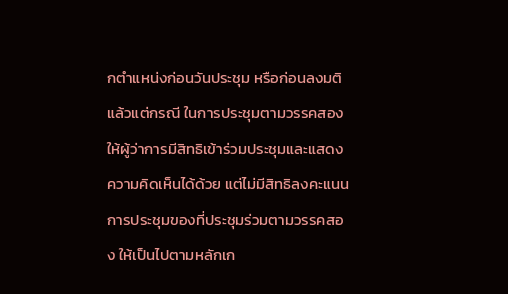กตำแหน่งก่อนวันประชุม หรือก่อนลงมติ แล้วแต่กรณี ในการประชุมตามวรรคสอง ให้ผู้ว่าการมีสิทธิเข้าร่วมประชุมและแสดงความคิดเห็นได้ด้วย แต่ไม่มีสิทธิลงคะแนน การประชุมของที่ประชุมร่วมตามวรรคสอง ให้เป็นไปตามหลักเก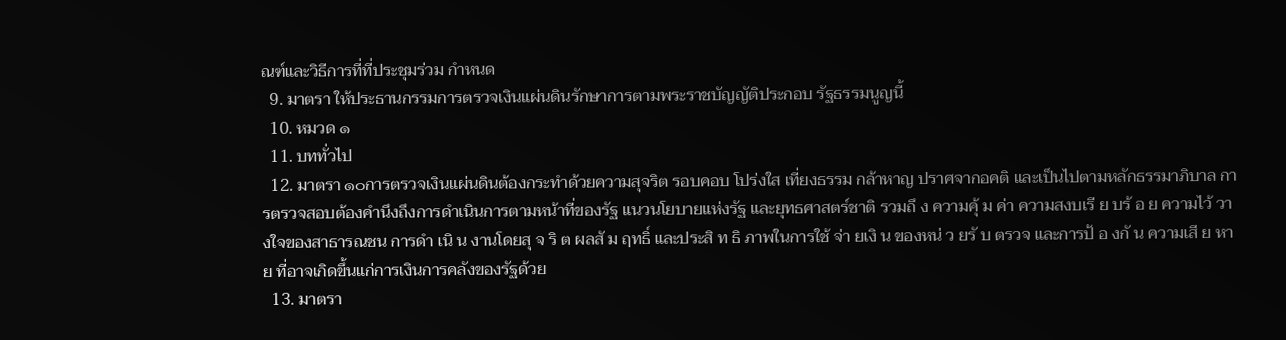ณฑ์และวิธีการที่ที่ประชุมร่วม กำหนด
  9. มาตรา ให้ประธานกรรมการตรวจเงินแผ่นดินรักษาการตามพระราชบัญญัติประกอบ รัฐธรรมนูญนี้
  10. หมวด ๑
  11. บททั่วไป
  12. มาตรา ๑๐การตรวจเงินแผ่นดินต้องกระทำด้วยความสุจริต รอบคอบ โปร่งใส เที่ยงธรรม กล้าหาญ ปราศจากอคติ และเป็นไปตามหลักธรรมาภิบาล การตรวจสอบต้องคำนึงถึงการดำเนินการตามหน้าที่ของรัฐ แนวนโยบายแห่งรัฐ และยุทธศาสตร์ชาติ รวมถึ ง ความคุ้ ม ค่า ความสงบเรี ย บร้ อ ย ความไว้ วางใจของสาธารณชน การดำ เนิ น งานโดยสุ จ ริ ต ผลสั ม ฤทธิ์ และประสิ ท ธิ ภาพในการใช้ จ่า ยเงิ น ของหน่ ว ยรั บ ตรวจ และการป้ อ งกั น ความเสี ย หาย ที่อาจเกิดขึ้นแก่การเงินการคลังของรัฐด้วย
  13. มาตรา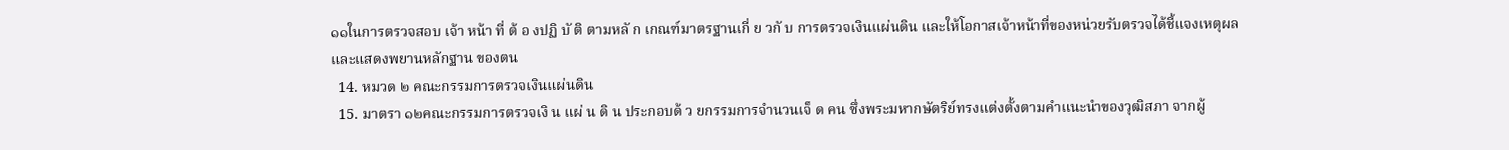๑๑ในการตรวจสอบ เจ้า หน้า ที่ ต้ อ งปฏิ บั ติ ตามหลั ก เกณฑ์มาตรฐานเกี่ ย วกั บ การตรวจเงินแผ่นดิน และให้โอกาสเจ้าหน้าที่ของหน่วยรับตรวจได้ชี้แจงเหตุผลและแสดงพยานหลักฐาน ของตน
  14. หมวด ๒ คณะกรรมการตรวจเงินแผ่นดิน
  15. มาตรา ๑๒คณะกรรมการตรวจเงิ น แผ่ น ดิ น ประกอบด้ ว ยกรรมการจำนวนเจ็ ด คน ซึ่งพระมหากษัตริย์ทรงแต่งตั้งตามคำแนะนำของวุฒิสภา จากผู้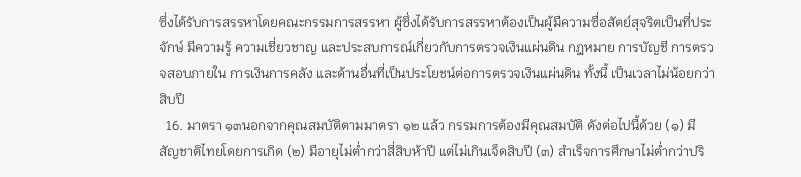ซึ่งได้รับการสรรหาโดยคณะกรรมการสรรหา ผู้ซึ่งได้รับการสรรหาต้องเป็นผู้มีความซื่อสัตย์สุจริตเป็นที่ประจักษ์ มีความรู้ ความเชี่ยวชาญ และประสบการณ์เกี่ยวกับการตรวจเงินแผ่นดิน กฎหมาย การบัญชี การตรวจสอบภายใน การเงินการคลัง และด้านอื่นที่เป็นประโยชน์ต่อการตรวจเงินแผ่นดิน ทั้งนี้ เป็นเวลาไม่น้อยกว่าสิบปี
  16. มาตรา ๑๓นอกจากคุณสมบัติตามมาตรา ๑๒ แล้ว กรรมการต้องมีคุณสมบัติ ดังต่อไปนี้ด้วย (๑) มีสัญชาติไทยโดยการเกิด (๒) มีอายุไม่ต่ำกว่าสี่สิบห้าปี แต่ไม่เกินเจ็ดสิบปี (๓) สำเร็จการศึกษาไม่ต่ำกว่าปริ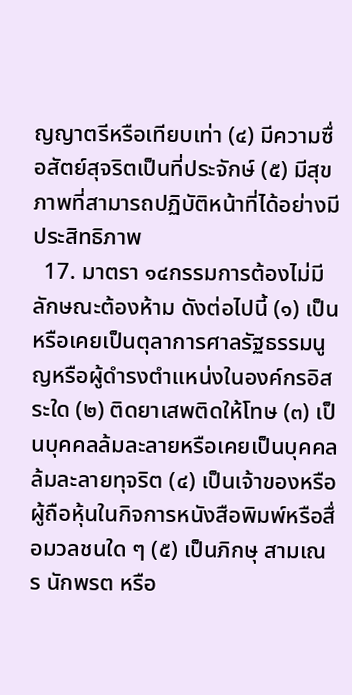ญญาตรีหรือเทียบเท่า (๔) มีความซื่อสัตย์สุจริตเป็นที่ประจักษ์ (๕) มีสุขภาพที่สามารถปฏิบัติหน้าที่ได้อย่างมีประสิทธิภาพ
  17. มาตรา ๑๔กรรมการต้องไม่มีลักษณะต้องห้าม ดังต่อไปนี้ (๑) เป็นหรือเคยเป็นตุลาการศาลรัฐธรรมนูญหรือผู้ดำรงตำแหน่งในองค์กรอิสระใด (๒) ติดยาเสพติดให้โทษ (๓) เป็นบุคคลล้มละลายหรือเคยเป็นบุคคลล้มละลายทุจริต (๔) เป็นเจ้าของหรือผู้ถือหุ้นในกิจการหนังสือพิมพ์หรือสื่อมวลชนใด ๆ (๕) เป็นภิกษุ สามเณร นักพรต หรือ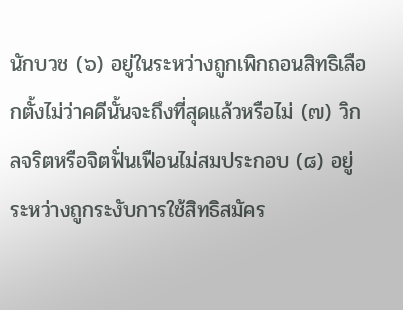นักบวช (๖) อยู่ในระหว่างถูกเพิกถอนสิทธิเลือกตั้งไม่ว่าคดีนั้นจะถึงที่สุดแล้วหรือไม่ (๗) วิกลจริตหรือจิตฟั่นเฟือนไม่สมประกอบ (๘) อยู่ระหว่างถูกระงับการใช้สิทธิสมัคร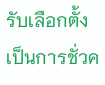รับเลือกตั้งเป็นการชั่วค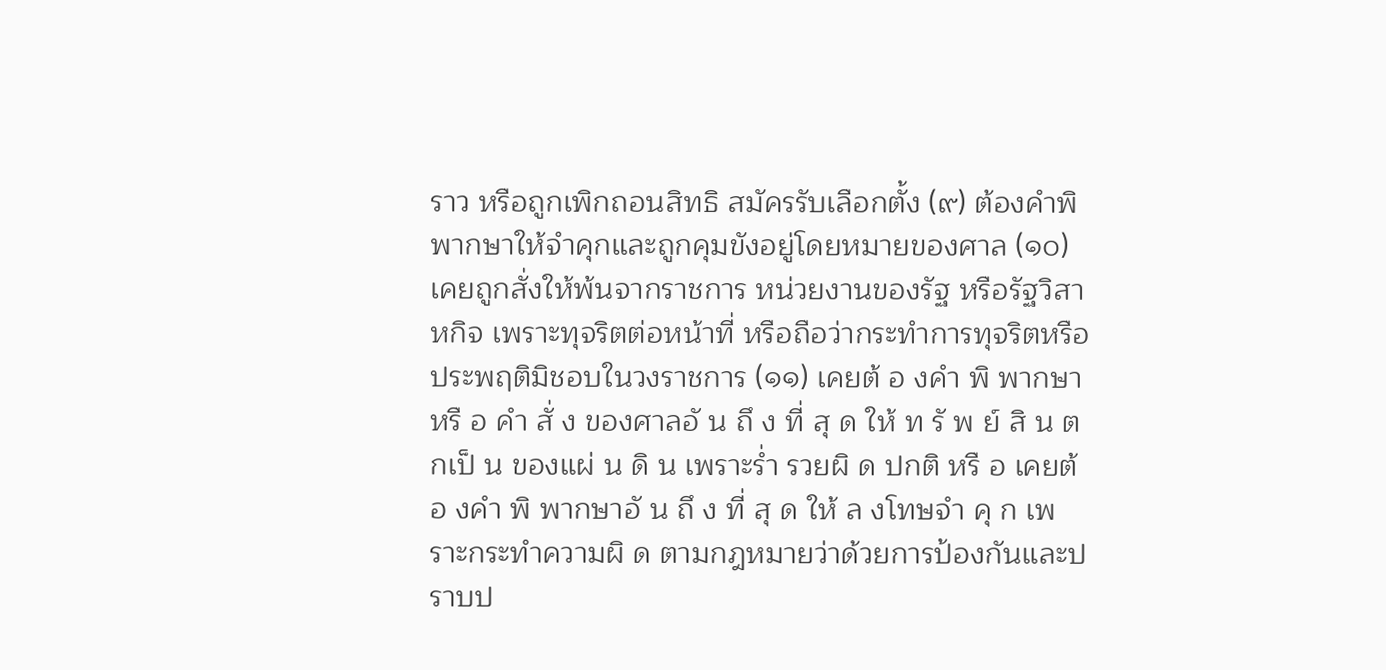ราว หรือถูกเพิกถอนสิทธิ สมัครรับเลือกตั้ง (๙) ต้องคำพิพากษาให้จำคุกและถูกคุมขังอยู่โดยหมายของศาล (๑๐) เคยถูกสั่งให้พ้นจากราชการ หน่วยงานของรัฐ หรือรัฐวิสาหกิจ เพราะทุจริตต่อหน้าที่ หรือถือว่ากระทำการทุจริตหรือประพฤติมิชอบในวงราชการ (๑๑) เคยต้ อ งคำ พิ พากษาหรื อ คำ สั่ ง ของศาลอั น ถึ ง ที่ สุ ด ให้ ท รั พ ย์ สิ น ตกเป็ น ของแผ่ น ดิ น เพราะร่ำ รวยผิ ด ปกติ หรื อ เคยต้ อ งคำ พิ พากษาอั น ถึ ง ที่ สุ ด ให้ ล งโทษจำ คุ ก เพราะกระทำความผิ ด ตามกฎหมายว่าด้วยการป้องกันและปราบป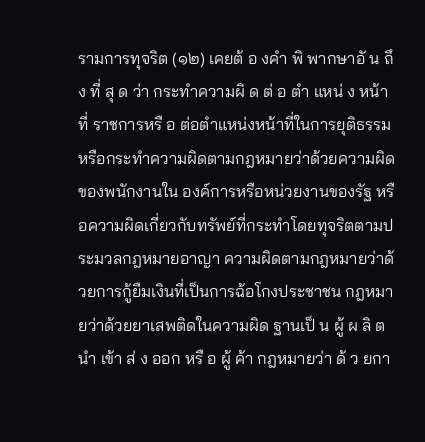รามการทุจริต (๑๒) เคยต้ อ งคำ พิ พากษาอั น ถึ ง ที่ สุ ด ว่า กระทำความผิ ด ต่ อ ตำ แหน่ ง หน้า ที่ ราชการหรื อ ต่อตำแหน่งหน้าที่ในการยุติธรรม หรือกระทำความผิดตามกฎหมายว่าด้วยความผิดของพนักงานใน องค์การหรือหน่วยงานของรัฐ หรือความผิดเกี่ยวกับทรัพย์ที่กระทำโดยทุจริตตามประมวลกฎหมายอาญา ความผิดตามกฎหมายว่าด้วยการกู้ยืมเงินที่เป็นการฉ้อโกงประชาชน กฎหมายว่าด้วยยาเสพติดในความผิด ฐานเป็ น ผู้ ผ ลิ ต นำ เข้า ส่ ง ออก หรื อ ผู้ ค้า กฎหมายว่า ด้ ว ยกา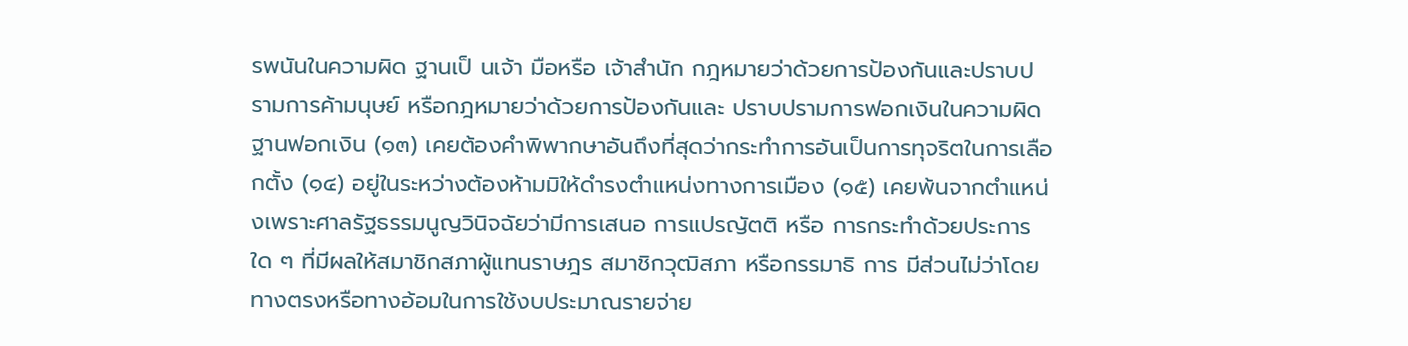รพนันในความผิด ฐานเป็ นเจ้า มือหรือ เจ้าสำนัก กฎหมายว่าด้วยการป้องกันและปราบปรามการค้ามนุษย์ หรือกฎหมายว่าด้วยการป้องกันและ ปราบปรามการฟอกเงินในความผิดฐานฟอกเงิน (๑๓) เคยต้องคำพิพากษาอันถึงที่สุดว่ากระทำการอันเป็นการทุจริตในการเลือกตั้ง (๑๔) อยู่ในระหว่างต้องห้ามมิให้ดำรงตำแหน่งทางการเมือง (๑๕) เคยพ้นจากตำแหน่งเพราะศาลรัฐธรรมนูญวินิจฉัยว่ามีการเสนอ การแปรญัตติ หรือ การกระทำด้วยประการใด ๆ ที่มีผลให้สมาชิกสภาผู้แทนราษฎร สมาชิกวุฒิสภา หรือกรรมาธิ การ มีส่วนไม่ว่าโดยทางตรงหรือทางอ้อมในการใช้งบประมาณรายจ่าย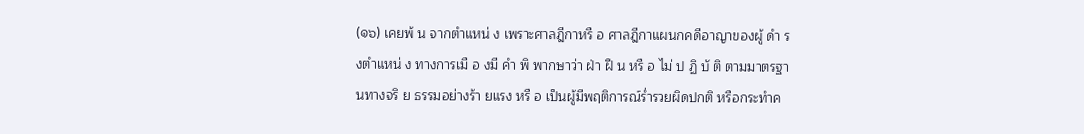(๑๖) เคยพ้ น จากตำแหน่ ง เพราะศาลฎีกาหรื อ ศาลฎีกาแผนกคดีอาญาของผู้ ดำ รงตำแหน่ ง ทางการเมื อ งมี คำ พิ พากษาว่า ฝ่า ฝื น หรื อ ไม่ ป ฏิ บั ติ ตามมาตรฐานทางจริ ย ธรรมอย่างร้า ยแรง หรื อ เป็นผู้มีพฤติการณ์ร่ำรวยผิดปกติ หรือกระทำค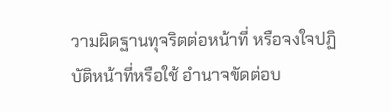วามผิดฐานทุจริตต่อหน้าที่ หรือจงใจปฏิบัติหน้าที่หรือใช้ อำนาจขัดต่อบ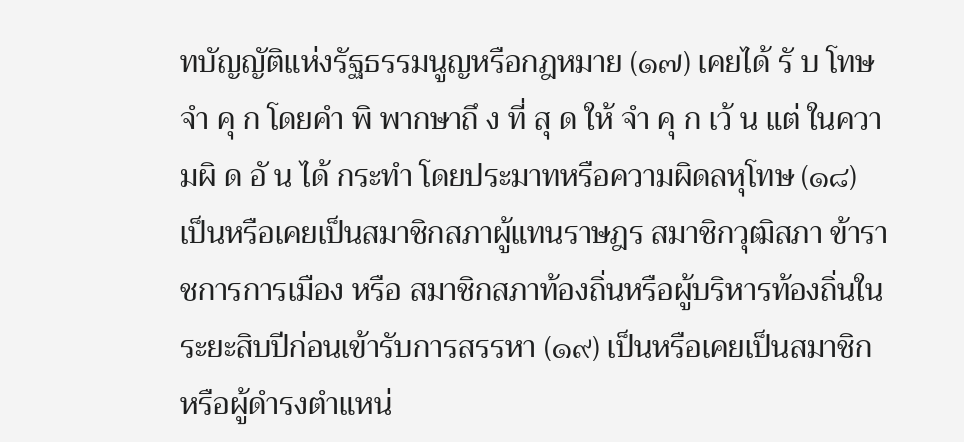ทบัญญัติแห่งรัฐธรรมนูญหรือกฎหมาย (๑๗) เคยได้ รั บ โทษจำ คุ ก โดยคำ พิ พากษาถึ ง ที่ สุ ด ให้ จำ คุ ก เว้ น แต่ ในความผิ ด อั น ได้ กระทำ โดยประมาทหรือความผิดลหุโทษ (๑๘) เป็นหรือเคยเป็นสมาชิกสภาผู้แทนราษฎร สมาชิกวุฒิสภา ข้าราชการการเมือง หรือ สมาชิกสภาท้องถิ่นหรือผู้บริหารท้องถิ่นในระยะสิบปีก่อนเข้ารับการสรรหา (๑๙) เป็นหรือเคยเป็นสมาชิกหรือผู้ดำรงตำแหน่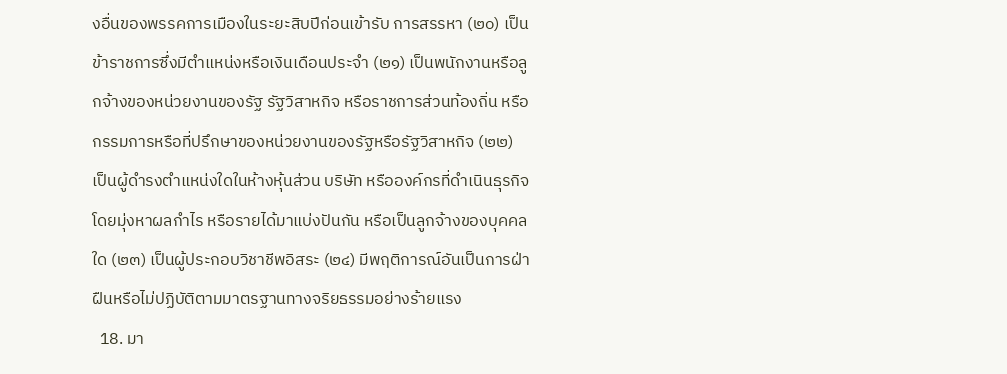งอื่นของพรรคการเมืองในระยะสิบปีก่อนเข้ารับ การสรรหา (๒๐) เป็นข้าราชการซึ่งมีตำแหน่งหรือเงินเดือนประจำ (๒๑) เป็นพนักงานหรือลูกจ้างของหน่วยงานของรัฐ รัฐวิสาหกิจ หรือราชการส่วนท้องถิ่น หรือ กรรมการหรือที่ปรึกษาของหน่วยงานของรัฐหรือรัฐวิสาหกิจ (๒๒) เป็นผู้ดำรงตำแหน่งใดในห้างหุ้นส่วน บริษัท หรือองค์กรที่ดำเนินธุรกิจโดยมุ่งหาผลกำไร หรือรายได้มาแบ่งปันกัน หรือเป็นลูกจ้างของบุคคลใด (๒๓) เป็นผู้ประกอบวิชาชีพอิสระ (๒๔) มีพฤติการณ์อันเป็นการฝ่าฝืนหรือไม่ปฏิบัติตามมาตรฐานทางจริยธรรมอย่างร้ายแรง
  18. มา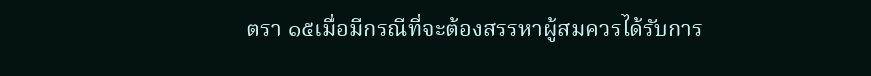ตรา ๑๕เมื่อมีกรณีที่จะต้องสรรหาผู้สมควรได้รับการ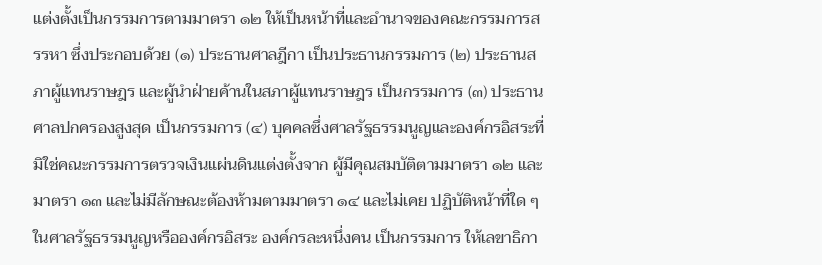แต่งตั้งเป็นกรรมการตามมาตรา ๑๒ ให้เป็นหน้าที่และอำนาจของคณะกรรมการสรรหา ซึ่งประกอบด้วย (๑) ประธานศาลฎีกา เป็นประธานกรรมการ (๒) ประธานสภาผู้แทนราษฎร และผู้นำฝ่ายค้านในสภาผู้แทนราษฎร เป็นกรรมการ (๓) ประธานศาลปกครองสูงสุด เป็นกรรมการ (๔) บุคคลซึ่งศาลรัฐธรรมนูญและองค์กรอิสระที่มิใช่คณะกรรมการตรวจเงินแผ่นดินแต่งตั้งจาก ผู้มีคุณสมบัติตามมาตรา ๑๒ และมาตรา ๑๓ และไม่มีลักษณะต้องห้ามตามมาตรา ๑๔ และไม่เคย ปฏิบัติหน้าที่ใด ๆ ในศาลรัฐธรรมนูญหรือองค์กรอิสระ องค์กรละหนึ่งคน เป็นกรรมการ ให้เลขาธิกา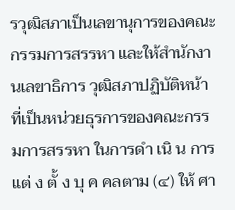รวุฒิสภาเป็นเลขานุการของคณะกรรมการสรรหา และให้สำนักงานเลขาธิการ วุฒิสภาปฏิบัติหน้าที่เป็นหน่วยธุรการของคณะกรรมการสรรหา ในการดำ เนิ น การแต่ ง ตั้ ง บุ ค คลตาม (๔) ให้ ศา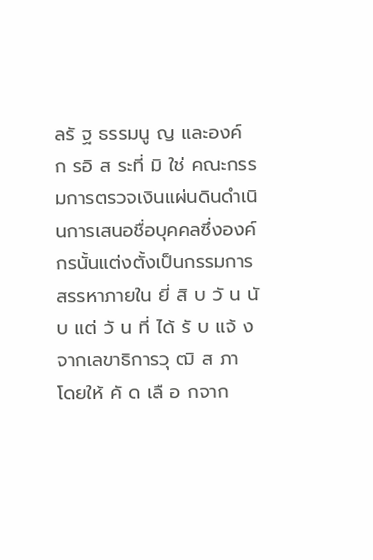ลรั ฐ ธรรมนู ญ และองค์ ก รอิ ส ระที่ มิ ใช่ คณะกรรมการตรวจเงินแผ่นดินดำเนินการเสนอชื่อบุคคลซึ่งองค์กรนั้นแต่งตั้งเป็นกรรมการสรรหาภายใน ยี่ สิ บ วั น นั บ แต่ วั น ที่ ได้ รั บ แจ้ ง จากเลขาธิการวุ ฒิ ส ภา โดยให้ คั ด เลื อ กจาก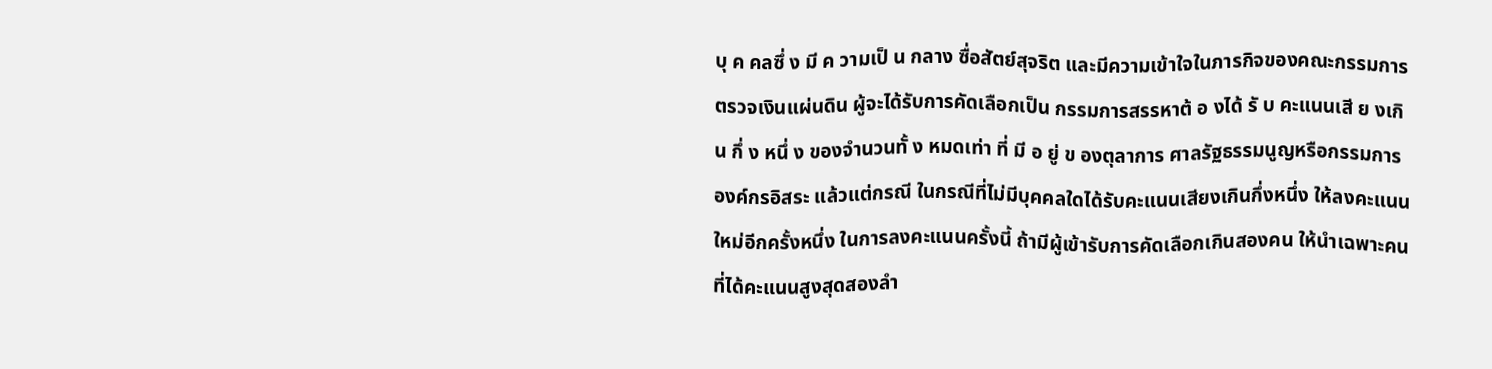บุ ค คลซึ่ ง มี ค วามเป็ น กลาง ซื่อสัตย์สุจริต และมีความเข้าใจในภารกิจของคณะกรรมการตรวจเงินแผ่นดิน ผู้จะได้รับการคัดเลือกเป็น กรรมการสรรหาต้ อ งได้ รั บ คะแนนเสี ย งเกิ น กึ่ ง หนึ่ ง ของจำนวนทั้ ง หมดเท่า ที่ มี อ ยู่ ข องตุลาการ ศาลรัฐธรรมนูญหรือกรรมการองค์กรอิสระ แล้วแต่กรณี ในกรณีที่ไม่มีบุคคลใดได้รับคะแนนเสียงเกินกึ่งหนึ่ง ให้ลงคะแนนใหม่อีกครั้งหนึ่ง ในการลงคะแนนครั้งนี้ ถ้ามีผู้เข้ารับการคัดเลือกเกินสองคน ให้นำเฉพาะคน ที่ได้คะแนนสูงสุดสองลำ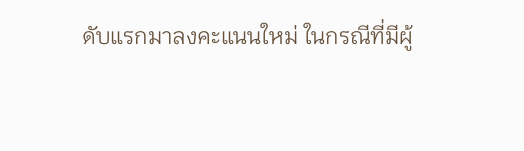ดับแรกมาลงคะแนนใหม่ ในกรณีที่มีผู้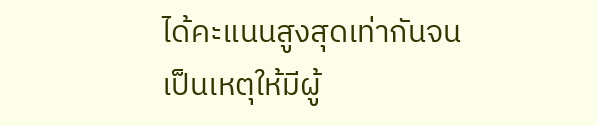ได้คะแนนสูงสุดเท่ากันจนเป็นเหตุให้มีผู้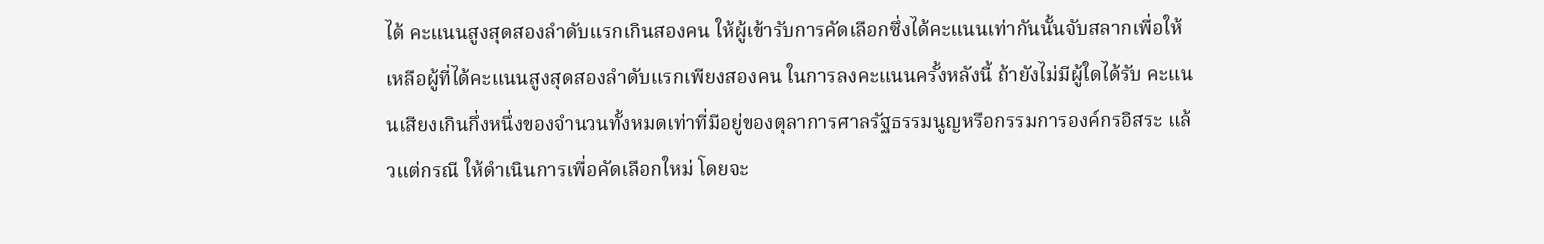ได้ คะแนนสูงสุดสองลำดับแรกเกินสองคน ให้ผู้เข้ารับการคัดเลือกซึ่งได้คะแนนเท่ากันนั้นจับสลากเพื่อให้ เหลือผู้ที่ได้คะแนนสูงสุดสองลำดับแรกเพียงสองคน ในการลงคะแนนครั้งหลังนี้ ถ้ายังไม่มีผู้ใดได้รับ คะแนนเสียงเกินกึ่งหนึ่งของจำนวนทั้งหมดเท่าที่มีอยู่ของตุลาการศาลรัฐธรรมนูญหรือกรรมการองค์กรอิสระ แล้วแต่กรณี ให้ดำเนินการเพื่อคัดเลือกใหม่ โดยจะ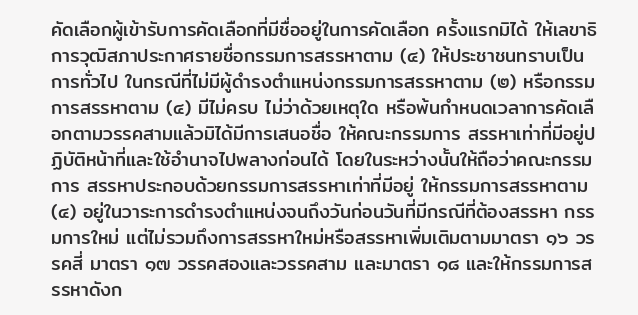คัดเลือกผู้เข้ารับการคัดเลือกที่มีชื่ออยู่ในการคัดเลือก ครั้งแรกมิได้ ให้เลขาธิการวุฒิสภาประกาศรายชื่อกรรมการสรรหาตาม (๔) ให้ประชาชนทราบเป็นการทั่วไป ในกรณีที่ไม่มีผู้ดำรงตำแหน่งกรรมการสรรหาตาม (๒) หรือกรรมการสรรหาตาม (๔) มีไม่ครบ ไม่ว่าด้วยเหตุใด หรือพ้นกำหนดเวลาการคัดเลือกตามวรรคสามแล้วมิได้มีการเสนอชื่อ ให้คณะกรรมการ สรรหาเท่าที่มีอยู่ปฏิบัติหน้าที่และใช้อำนาจไปพลางก่อนได้ โดยในระหว่างนั้นให้ถือว่าคณะกรรมการ สรรหาประกอบด้วยกรรมการสรรหาเท่าที่มีอยู่ ให้กรรมการสรรหาตาม (๔) อยู่ในวาระการดำรงตำแหน่งจนถึงวันก่อนวันที่มีกรณีที่ต้องสรรหา กรรมการใหม่ แต่ไม่รวมถึงการสรรหาใหม่หรือสรรหาเพิ่มเติมตามมาตรา ๑๖ วรรคสี่ มาตรา ๑๗ วรรคสองและวรรคสาม และมาตรา ๑๘ และให้กรรมการสรรหาดังก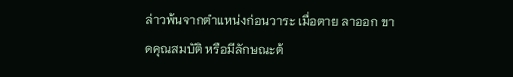ล่าวพ้นจากตำแหน่งก่อนวาระ เมื่อตาย ลาออก ขาดคุณสมบัติ หรือมีลักษณะต้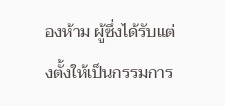องห้าม ผู้ซึ่งได้รับแต่งตั้งให้เป็นกรรมการ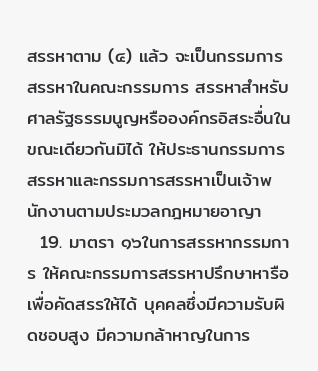สรรหาตาม (๔) แล้ว จะเป็นกรรมการสรรหาในคณะกรรมการ สรรหาสำหรับศาลรัฐธรรมนูญหรือองค์กรอิสระอื่นในขณะเดียวกันมิได้ ให้ประธานกรรมการสรรหาและกรรมการสรรหาเป็นเจ้าพนักงานตามประมวลกฎหมายอาญา
  19. มาตรา ๑๖ในการสรรหากรรมการ ให้คณะกรรมการสรรหาปรึกษาหารือเพื่อคัดสรรให้ได้ บุคคลซึ่งมีความรับผิดชอบสูง มีความกล้าหาญในการ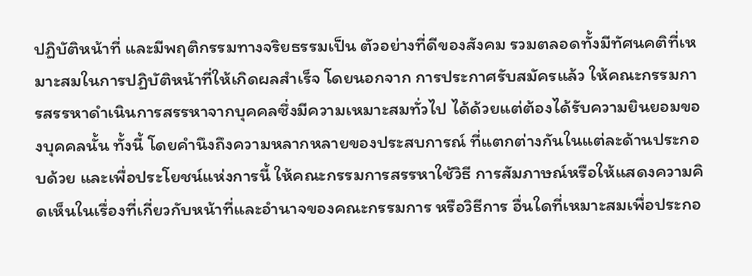ปฏิบัติหน้าที่ และมีพฤติกรรมทางจริยธรรมเป็น ตัวอย่างที่ดีของสังคม รวมตลอดทั้งมีทัศนคติที่เหมาะสมในการปฏิบัติหน้าที่ให้เกิดผลสำเร็จ โดยนอกจาก การประกาศรับสมัครแล้ว ให้คณะกรรมการสรรหาดำเนินการสรรหาจากบุคคลซึ่งมีความเหมาะสมทั่วไป ได้ด้วยแต่ต้องได้รับความยินยอมของบุคคลนั้น ทั้งนี้ โดยคำนึงถึงความหลากหลายของประสบการณ์ ที่แตกต่างกันในแต่ละด้านประกอบด้วย และเพื่อประโยชน์แห่งการนี้ ให้คณะกรรมการสรรหาใช้วิธี การสัมภาษณ์หรือให้แสดงความคิดเห็นในเรื่องที่เกี่ยวกับหน้าที่และอำนาจของคณะกรรมการ หรือวิธีการ อื่นใดที่เหมาะสมเพื่อประกอ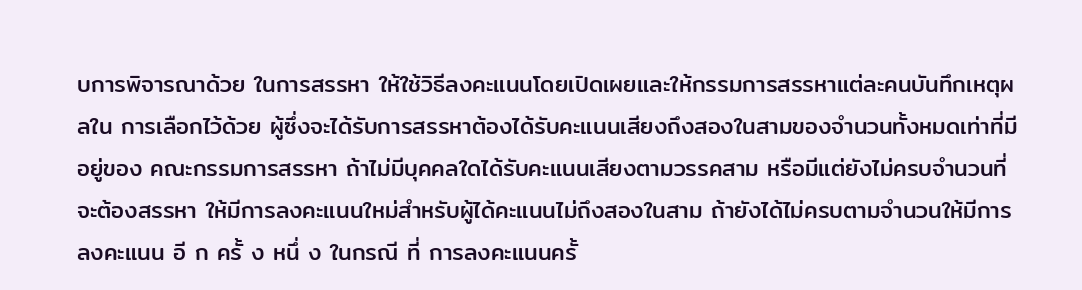บการพิจารณาด้วย ในการสรรหา ให้ใช้วิธีลงคะแนนโดยเปิดเผยและให้กรรมการสรรหาแต่ละคนบันทึกเหตุผลใน การเลือกไว้ด้วย ผู้ซึ่งจะได้รับการสรรหาต้องได้รับคะแนนเสียงถึงสองในสามของจำนวนทั้งหมดเท่าที่มีอยู่ของ คณะกรรมการสรรหา ถ้าไม่มีบุคคลใดได้รับคะแนนเสียงตามวรรคสาม หรือมีแต่ยังไม่ครบจำนวนที่จะต้องสรรหา ให้มีการลงคะแนนใหม่สำหรับผู้ได้คะแนนไม่ถึงสองในสาม ถ้ายังได้ไม่ครบตามจำนวนให้มีการลงคะแนน อี ก ครั้ ง หนึ่ ง ในกรณี ที่ การลงคะแนนครั้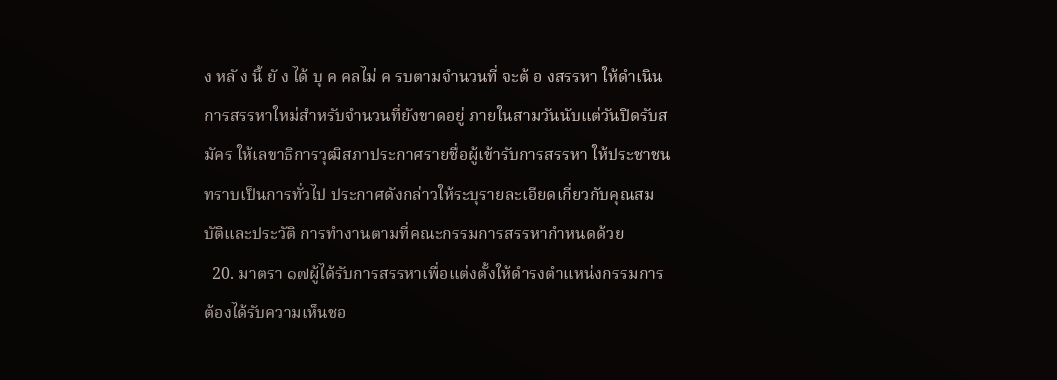ง หลั ง นี้ ยั ง ได้ บุ ค คลไม่ ค รบตามจำนวนที่ จะต้ อ งสรรหา ให้ดำเนินการสรรหาใหม่สำหรับจำนวนที่ยังขาดอยู่ ภายในสามวันนับแต่วันปิดรับสมัคร ให้เลขาธิการวุฒิสภาประกาศรายชื่อผู้เข้ารับการสรรหา ให้ประชาชนทราบเป็นการทั่วไป ประกาศดังกล่าวให้ระบุรายละเอียดเกี่ยวกับคุณสมบัติและประวัติ การทำงานตามที่คณะกรรมการสรรหากำหนดด้วย
  20. มาตรา ๑๗ผู้ได้รับการสรรหาเพื่อแต่งตั้งให้ดำรงตำแหน่งกรรมการต้องได้รับความเห็นชอ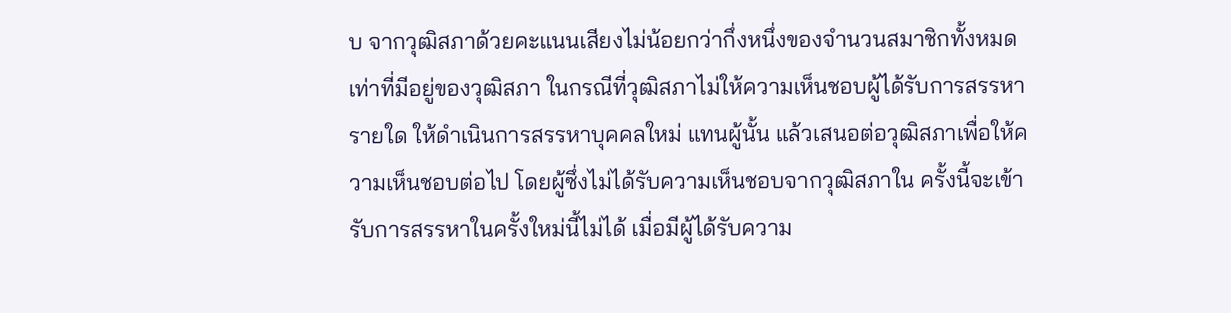บ จากวุฒิสภาด้วยคะแนนเสียงไม่น้อยกว่ากึ่งหนึ่งของจำนวนสมาชิกทั้งหมดเท่าที่มีอยู่ของวุฒิสภา ในกรณีที่วุฒิสภาไม่ให้ความเห็นชอบผู้ได้รับการสรรหารายใด ให้ดำเนินการสรรหาบุคคลใหม่ แทนผู้นั้น แล้วเสนอต่อวุฒิสภาเพื่อให้ความเห็นชอบต่อไป โดยผู้ซึ่งไม่ได้รับความเห็นชอบจากวุฒิสภาใน ครั้งนี้จะเข้ารับการสรรหาในครั้งใหม่นี้ไม่ได้ เมื่อมีผู้ได้รับความ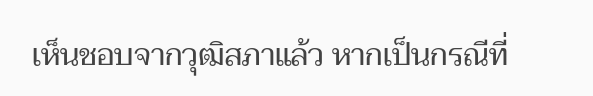เห็นชอบจากวุฒิสภาแล้ว หากเป็นกรณีที่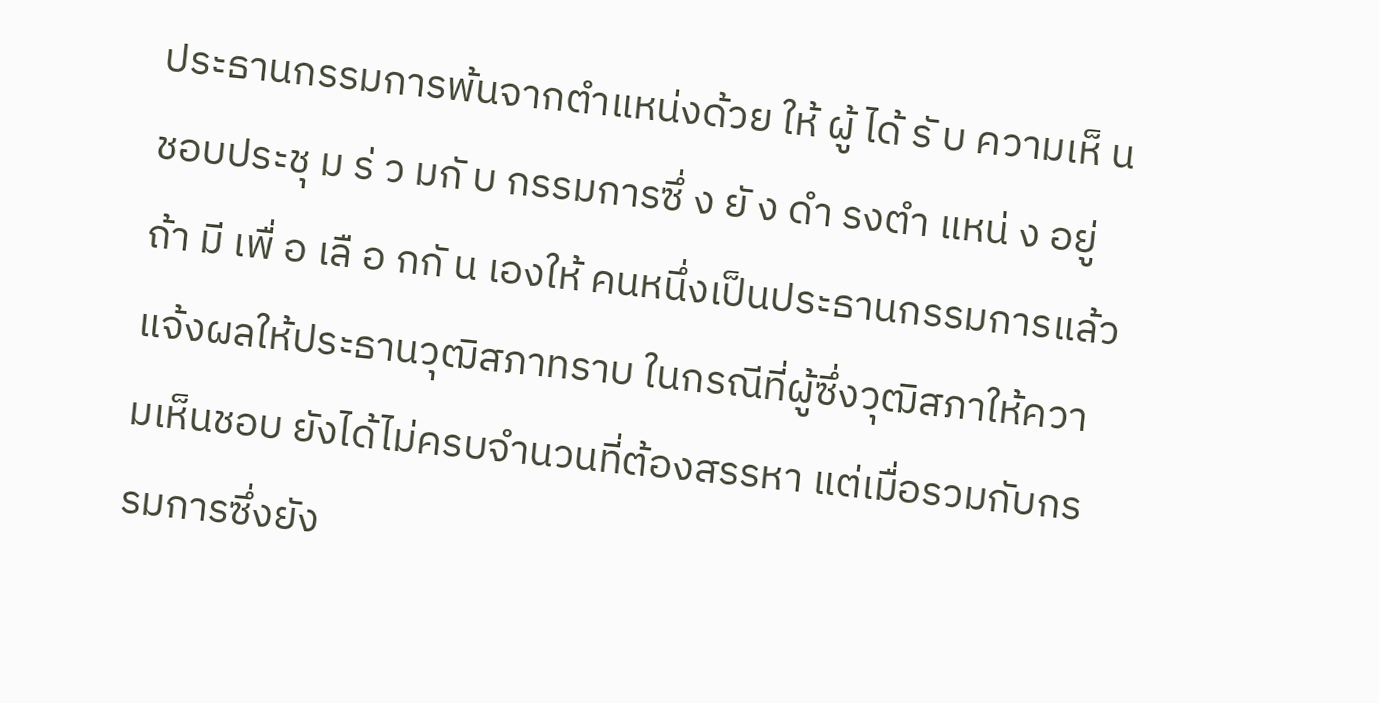ประธานกรรมการพ้นจากตำแหน่งด้วย ให้ ผู้ ได้ รั บ ความเห็ น ชอบประชุ ม ร่ ว มกั บ กรรมการซึ่ ง ยั ง ดำ รงตำ แหน่ ง อยู่ ถ้า มี เพื่ อ เลื อ กกั น เองให้ คนหนึ่งเป็นประธานกรรมการแล้วแจ้งผลให้ประธานวุฒิสภาทราบ ในกรณีที่ผู้ซึ่งวุฒิสภาให้ความเห็นชอบ ยังได้ไม่ครบจำนวนที่ต้องสรรหา แต่เมื่อรวมกับกรรมการซึ่งยัง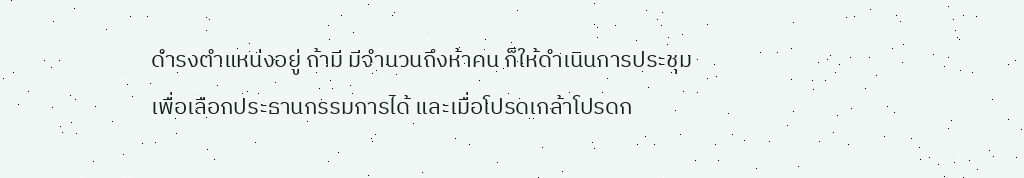ดำรงตำแหน่งอยู่ ถ้ามี มีจำนวนถึงห้าคน ก็ให้ดำเนินการประชุมเพื่อเลือกประธานกรรมการได้ และเมื่อโปรดเกล้าโปรดก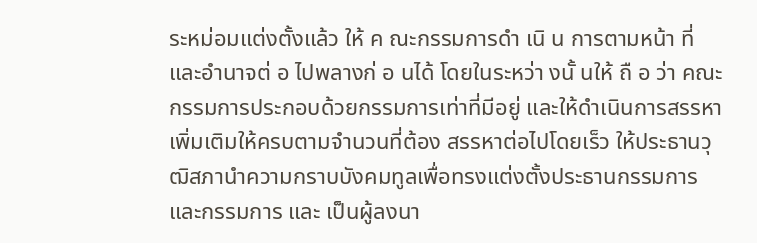ระหม่อมแต่งตั้งแล้ว ให้ ค ณะกรรมการดำ เนิ น การตามหน้า ที่ และอำนาจต่ อ ไปพลางก่ อ นได้ โดยในระหว่า งนั้ นให้ ถื อ ว่า คณะกรรมการประกอบด้วยกรรมการเท่าที่มีอยู่ และให้ดำเนินการสรรหาเพิ่มเติมให้ครบตามจำนวนที่ต้อง สรรหาต่อไปโดยเร็ว ให้ประธานวุฒิสภานำความกราบบังคมทูลเพื่อทรงแต่งตั้งประธานกรรมการและกรรมการ และ เป็นผู้ลงนา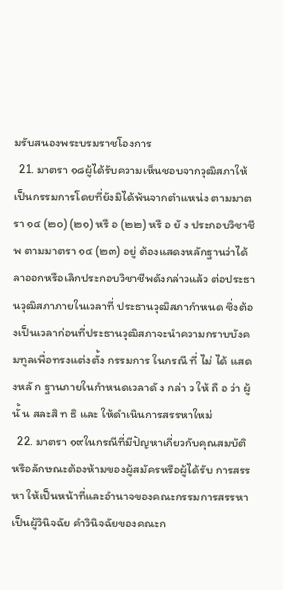มรับสนองพระบรมราชโองการ
  21. มาตรา ๑๘ผู้ได้รับความเห็นชอบจากวุฒิสภาให้เป็นกรรมการโดยที่ยังมิได้พ้นจากตำแหน่ง ตามมาตรา ๑๔ (๒๐) (๒๑) หรื อ (๒๒) หรื อ ยั ง ประกอบวิชาชี พ ตามมาตรา ๑๔ (๒๓) อยู่ ต้องแสดงหลักฐานว่าได้ลาออกหรือเลิกประกอบวิชาชีพดังกล่าวแล้ว ต่อประธานวุฒิสภาภายในเวลาที่ ประธานวุฒิสภากำหนด ซึ่งต้องเป็นเวลาก่อนที่ประธานวุฒิสภาจะนำความกราบบังคมทูลเพื่อทรงแต่งตั้ง กรรมการ ในกรณี ที่ ไม่ ได้ แสดงหลั ก ฐานภายในกำหนดเวลาดั ง กล่า ว ให้ ถื อ ว่า ผู้ นั้ น สละสิ ท ธิ และ ให้ดำเนินการสรรหาใหม่
  22. มาตรา ๑๙ในกรณีที่มีปัญหาเกี่ยวกับคุณสมบัติหรือลักษณะต้องห้ามของผู้สมัครหรือผู้ได้รับ การสรรหา ให้เป็นหน้าที่และอำนาจของคณะกรรมการสรรหาเป็นผู้วินิจฉัย คำวินิจฉัยของคณะก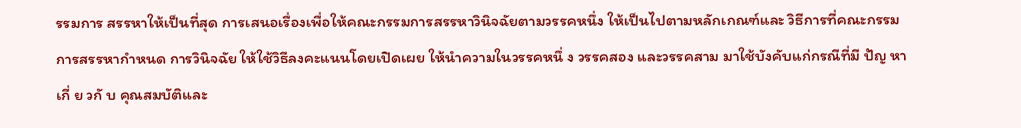รรมการ สรรหาให้เป็นที่สุด การเสนอเรื่องเพื่อให้คณะกรรมการสรรหาวินิจฉัยตามวรรคหนึ่ง ให้เป็นไปตามหลักเกณฑ์และ วิธีการที่คณะกรรมการสรรหากำหนด การวินิจฉัย ให้ใช้วิธีลงคะแนนโดยเปิดเผย ให้นำความในวรรคหนึ่ ง วรรคสอง และวรรคสาม มาใช้บังคับแก่กรณีที่มี ปัญ หาเกี่ ย วกั บ คุณสมบัติและ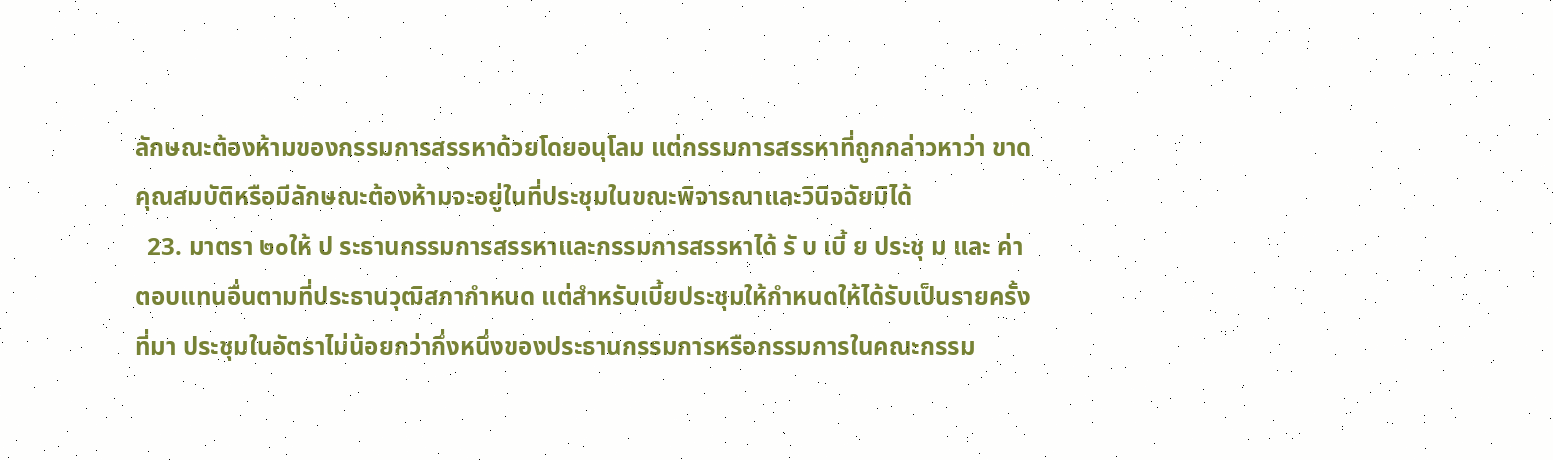ลักษณะต้องห้ามของกรรมการสรรหาด้วยโดยอนุโลม แต่กรรมการสรรหาที่ถูกกล่าวหาว่า ขาดคุณสมบัติหรือมีลักษณะต้องห้ามจะอยู่ในที่ประชุมในขณะพิจารณาและวินิจฉัยมิได้
  23. มาตรา ๒๐ให้ ป ระธานกรรมการสรรหาและกรรมการสรรหาได้ รั บ เบี้ ย ประชุ ม และ ค่าตอบแทนอื่นตามที่ประธานวุฒิสภากำหนด แต่สำหรับเบี้ยประชุมให้กำหนดให้ได้รับเป็นรายครั้งที่มา ประชุมในอัตราไม่น้อยกว่ากึ่งหนึ่งของประธานกรรมการหรือกรรมการในคณะกรรม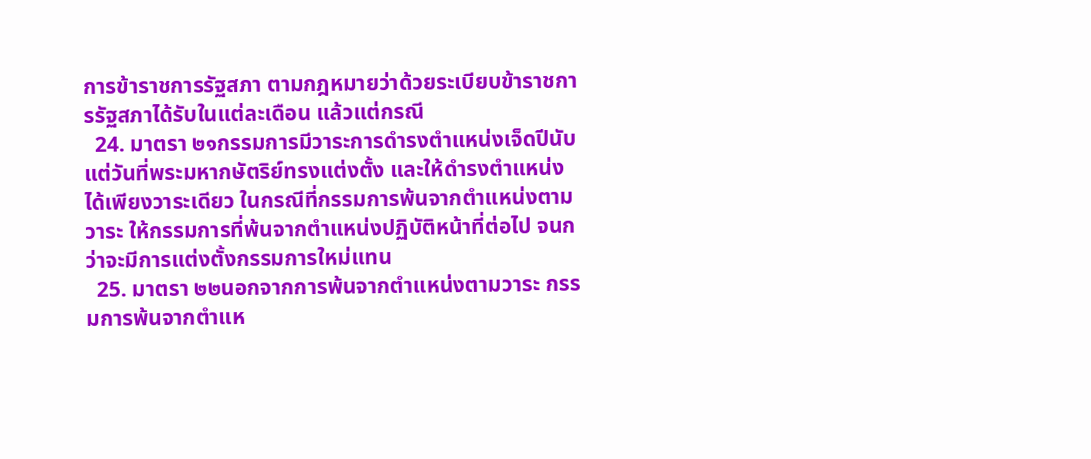การข้าราชการรัฐสภา ตามกฎหมายว่าด้วยระเบียบข้าราชการรัฐสภาได้รับในแต่ละเดือน แล้วแต่กรณี
  24. มาตรา ๒๑กรรมการมีวาระการดำรงตำแหน่งเจ็ดปีนับแต่วันที่พระมหากษัตริย์ทรงแต่งตั้ง และให้ดำรงตำแหน่งได้เพียงวาระเดียว ในกรณีที่กรรมการพ้นจากตำแหน่งตามวาระ ให้กรรมการที่พ้นจากตำแหน่งปฏิบัติหน้าที่ต่อไป จนกว่าจะมีการแต่งตั้งกรรมการใหม่แทน
  25. มาตรา ๒๒นอกจากการพ้นจากตำแหน่งตามวาระ กรรมการพ้นจากตำแห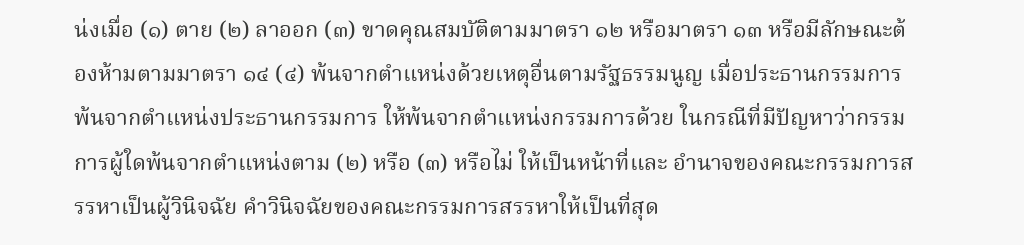น่งเมื่อ (๑) ตาย (๒) ลาออก (๓) ขาดคุณสมบัติตามมาตรา ๑๒ หรือมาตรา ๑๓ หรือมีลักษณะต้องห้ามตามมาตรา ๑๔ (๔) พ้นจากตำแหน่งด้วยเหตุอื่นตามรัฐธรรมนูญ เมื่อประธานกรรมการพ้นจากตำแหน่งประธานกรรมการ ให้พ้นจากตำแหน่งกรรมการด้วย ในกรณีที่มีปัญหาว่ากรรมการผู้ใดพ้นจากตำแหน่งตาม (๒) หรือ (๓) หรือไม่ ให้เป็นหน้าที่และ อำนาจของคณะกรรมการสรรหาเป็นผู้วินิจฉัย คำวินิจฉัยของคณะกรรมการสรรหาให้เป็นที่สุด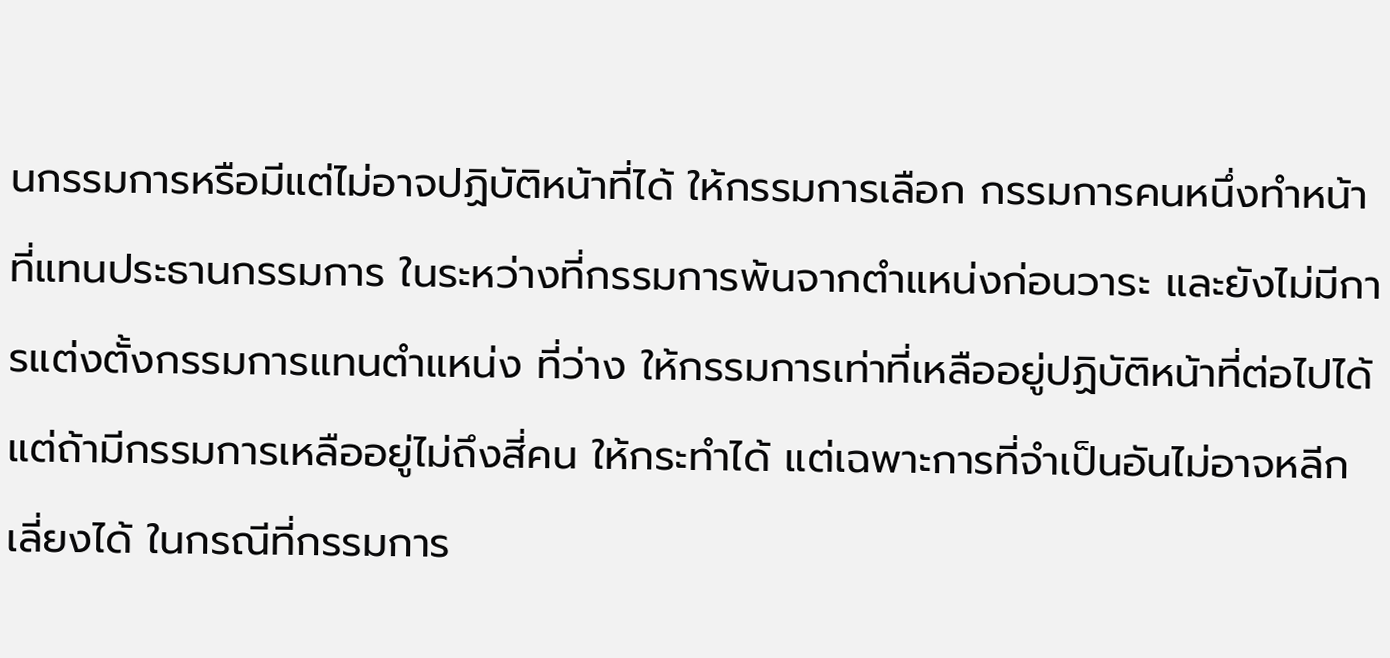นกรรมการหรือมีแต่ไม่อาจปฏิบัติหน้าที่ได้ ให้กรรมการเลือก กรรมการคนหนึ่งทำหน้าที่แทนประธานกรรมการ ในระหว่างที่กรรมการพ้นจากตำแหน่งก่อนวาระ และยังไม่มีการแต่งตั้งกรรมการแทนตำแหน่ง ที่ว่าง ให้กรรมการเท่าที่เหลืออยู่ปฏิบัติหน้าที่ต่อไปได้ แต่ถ้ามีกรรมการเหลืออยู่ไม่ถึงสี่คน ให้กระทำได้ แต่เฉพาะการที่จำเป็นอันไม่อาจหลีกเลี่ยงได้ ในกรณีที่กรรมการ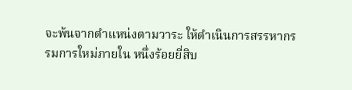จะพ้นจากตำแหน่งตามวาระ ให้ดำเนินการสรรหากรรมการใหม่ภายใน หนึ่งร้อยยี่สิบ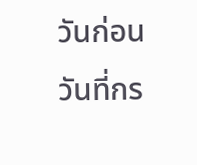วันก่อนวันที่กร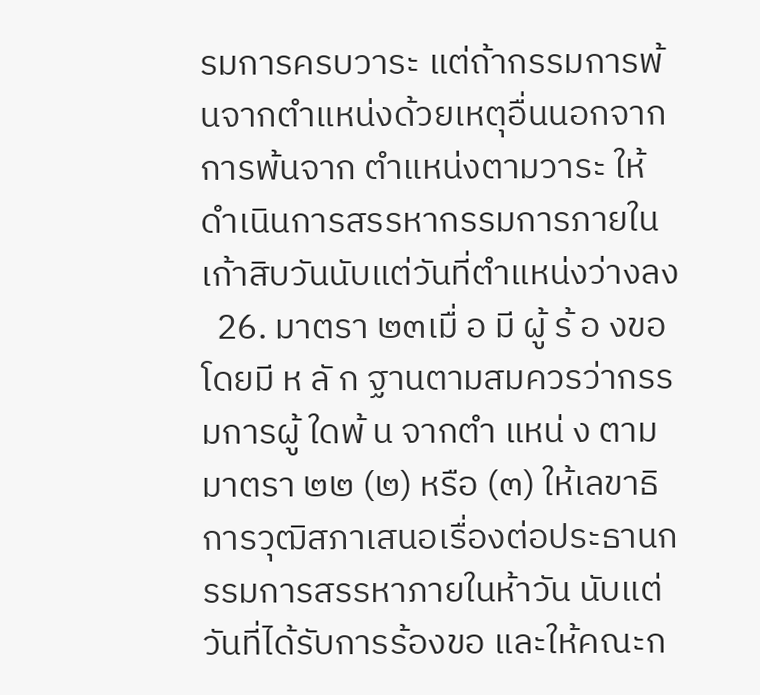รมการครบวาระ แต่ถ้ากรรมการพ้นจากตำแหน่งด้วยเหตุอื่นนอกจากการพ้นจาก ตำแหน่งตามวาระ ให้ดำเนินการสรรหากรรมการภายในเก้าสิบวันนับแต่วันที่ตำแหน่งว่างลง
  26. มาตรา ๒๓เมื่ อ มี ผู้ ร้ อ งขอโดยมี ห ลั ก ฐานตามสมควรว่ากรรมการผู้ ใดพ้ น จากตำ แหน่ ง ตามมาตรา ๒๒ (๒) หรือ (๓) ให้เลขาธิการวุฒิสภาเสนอเรื่องต่อประธานกรรมการสรรหาภายในห้าวัน นับแต่วันที่ได้รับการร้องขอ และให้คณะก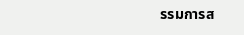รรมการส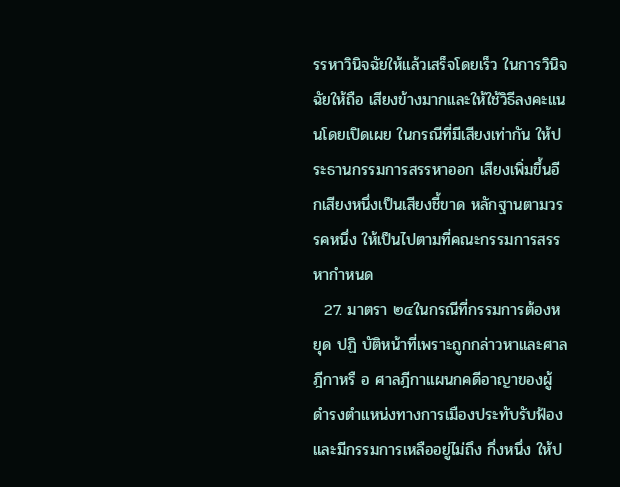รรหาวินิจฉัยให้แล้วเสร็จโดยเร็ว ในการวินิจฉัยให้ถือ เสียงข้างมากและให้ใช้วิธีลงคะแนนโดยเปิดเผย ในกรณีที่มีเสียงเท่ากัน ให้ประธานกรรมการสรรหาออก เสียงเพิ่มขึ้นอีกเสียงหนึ่งเป็นเสียงชี้ขาด หลักฐานตามวรรคหนึ่ง ให้เป็นไปตามที่คณะกรรมการสรรหากำหนด
  27. มาตรา ๒๔ในกรณีที่กรรมการต้องหยุด ปฏิ บัติหน้าที่เพราะถูกกล่าวหาและศาลฎีกาหรื อ ศาลฎีกาแผนกคดีอาญาของผู้ดำรงตำแหน่งทางการเมืองประทับรับฟ้อง และมีกรรมการเหลืออยู่ไม่ถึง กึ่งหนึ่ง ให้ป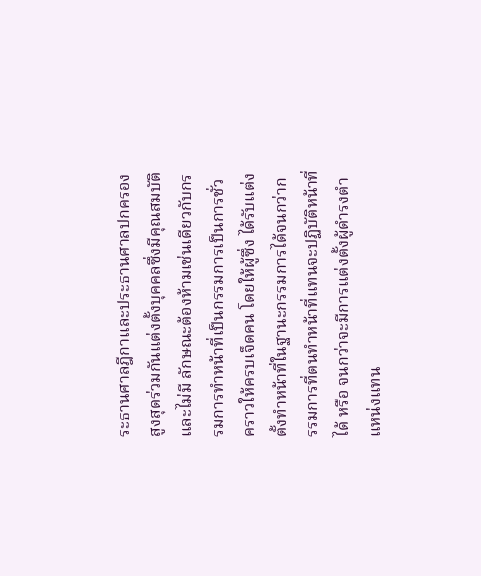ระธานศาลฎีกาและประธานศาลปกครองสูงสุดร่วมกันแต่งตั้งบุคคลซึ่งมีคุณสมบัติและไม่มี ลักษณะต้องห้ามเช่นเดียวกับกรรมการทำหน้าที่เป็นกรรมการเป็นการชั่วคราวให้ครบเจ็ดคน โดยให้ผู้ซึ่ง ได้รับแต่งตั้งทำหน้าที่ในฐานะกรรมการได้จนกว่ากรรมการที่ตนทำหน้าที่แทนจะปฏิบัติหน้าที่ได้ หรือ จนกว่าจะมีการแต่งตั้งผู้ดำรงตำแหน่งแทน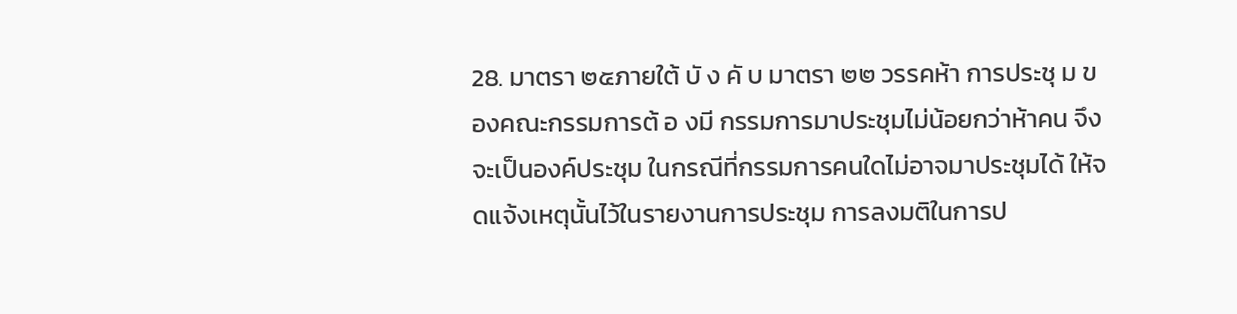28. มาตรา ๒๕ภายใต้ บั ง คั บ มาตรา ๒๒ วรรคห้า การประชุ ม ของคณะกรรมการต้ อ งมี กรรมการมาประชุมไม่น้อยกว่าห้าคน จึงจะเป็นองค์ประชุม ในกรณีที่กรรมการคนใดไม่อาจมาประชุมได้ ให้จดแจ้งเหตุนั้นไว้ในรายงานการประชุม การลงมติในการป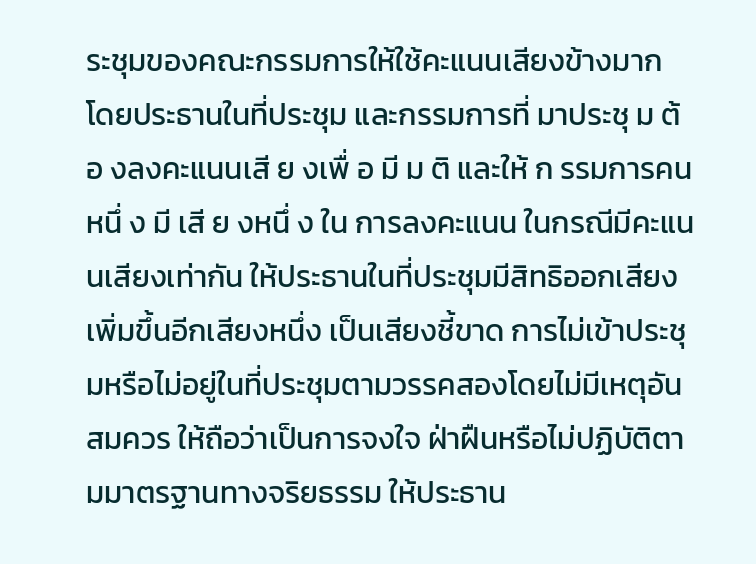ระชุมของคณะกรรมการให้ใช้คะแนนเสียงข้างมาก โดยประธานในที่ประชุม และกรรมการที่ มาประชุ ม ต้ อ งลงคะแนนเสี ย งเพื่ อ มี ม ติ และให้ ก รรมการคนหนึ่ ง มี เสี ย งหนึ่ ง ใน การลงคะแนน ในกรณีมีคะแนนเสียงเท่ากัน ให้ประธานในที่ประชุมมีสิทธิออกเสียงเพิ่มขึ้นอีกเสียงหนึ่ง เป็นเสียงชี้ขาด การไม่เข้าประชุมหรือไม่อยู่ในที่ประชุมตามวรรคสองโดยไม่มีเหตุอันสมควร ให้ถือว่าเป็นการจงใจ ฝ่าฝืนหรือไม่ปฏิบัติตามมาตรฐานทางจริยธรรม ให้ประธาน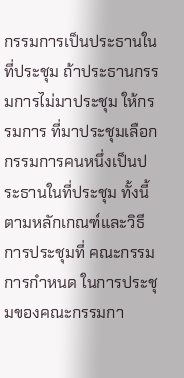กรรมการเป็นประธานในที่ประชุม ถ้าประธานกรรมการไม่มาประชุม ให้กรรมการ ที่มาประชุมเลือกกรรมการคนหนึ่งเป็นประธานในที่ประชุม ทั้งนี้ ตามหลักเกณฑ์และวิธีการประชุมที่ คณะกรรมการกำหนด ในการประชุมของคณะกรรมกา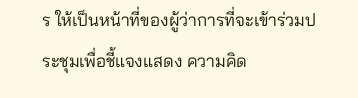ร ให้เป็นหน้าที่ของผู้ว่าการที่จะเข้าร่วมประชุมเพื่อชี้แจงแสดง ความคิด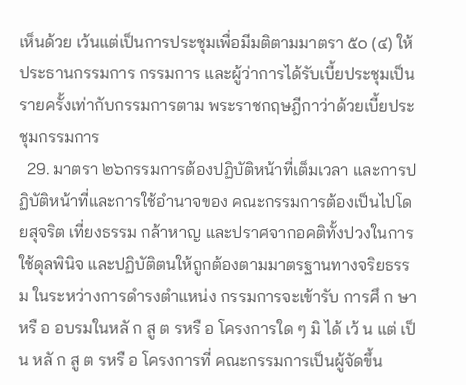เห็นด้วย เว้นแต่เป็นการประชุมเพื่อมีมติตามมาตรา ๕๐ (๔) ให้ประธานกรรมการ กรรมการ และผู้ว่าการได้รับเบี้ยประชุมเป็นรายครั้งเท่ากับกรรมการตาม พระราชกฤษฎีกาว่าด้วยเบี้ยประชุมกรรมการ
  29. มาตรา ๒๖กรรมการต้องปฏิบัติหน้าที่เต็มเวลา และการปฏิบัติหน้าที่และการใช้อำนาจของ คณะกรรมการต้องเป็นไปโดยสุจริต เที่ยงธรรม กล้าหาญ และปราศจากอคติทั้งปวงในการใช้ดุลพินิจ และปฏิบัติตนให้ถูกต้องตามมาตรฐานทางจริยธรรม ในระหว่างการดำรงตำแหน่ง กรรมการจะเข้ารับ การศึ ก ษาหรื อ อบรมในหลั ก สู ต รหรื อ โครงการใด ๆ มิ ได้ เว้ น แต่ เป็ น หลั ก สู ต รหรื อ โครงการที่ คณะกรรมการเป็นผู้จัดขึ้น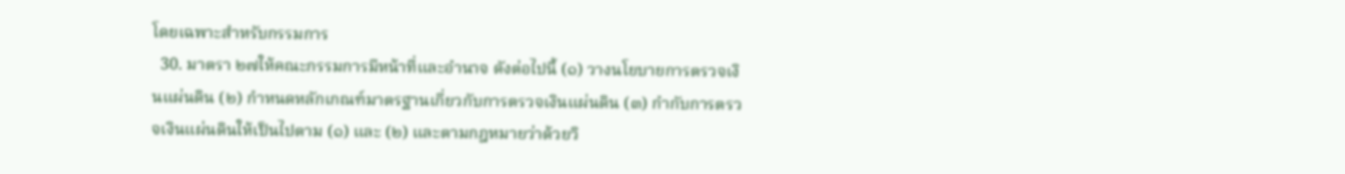โดยเฉพาะสำหรับกรรมการ
  30. มาตรา ๒๗ให้คณะกรรมการมีหน้าที่และอำนาจ ดังต่อไปนี้ (๑) วางนโยบายการตรวจเงินแผ่นดิน (๒) กำหนดหลักเกณฑ์มาตรฐานเกี่ยวกับการตรวจเงินแผ่นดิน (๓) กำกับการตรวจเงินแผ่นดินให้เป็นไปตาม (๑) และ (๒) และตามกฎหมายว่าด้วยวิ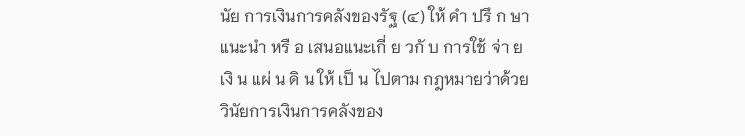นัย การเงินการคลังของรัฐ (๔) ให้ คำ ปรึ ก ษา แนะนำ หรื อ เสนอแนะเกี่ ย วกั บ การใช้ จ่า ยเงิ น แผ่ น ดิ น ให้ เป็ น ไปตาม กฎหมายว่าด้วยวินัยการเงินการคลังของ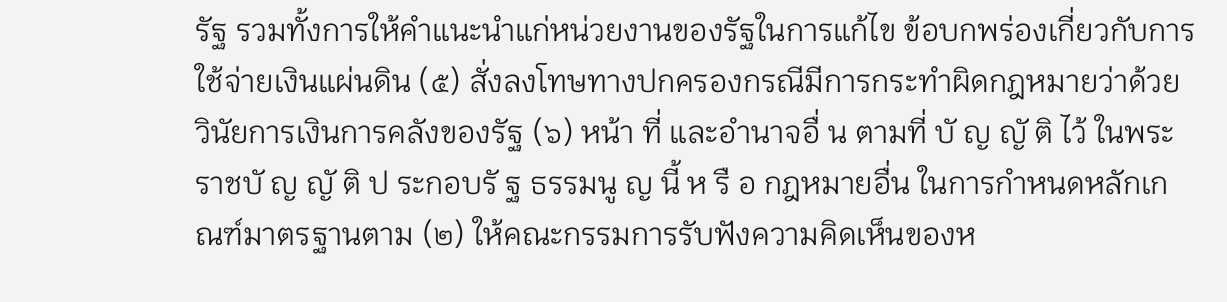รัฐ รวมทั้งการให้คำแนะนำแก่หน่วยงานของรัฐในการแก้ไข ข้อบกพร่องเกี่ยวกับการใช้จ่ายเงินแผ่นดิน (๕) สั่งลงโทษทางปกครองกรณีมีการกระทำผิดกฎหมายว่าด้วยวินัยการเงินการคลังของรัฐ (๖) หน้า ที่ และอำนาจอื่ น ตามที่ บั ญ ญั ติ ไว้ ในพระราชบั ญ ญั ติ ป ระกอบรั ฐ ธรรมนู ญ นี้ ห รื อ กฎหมายอื่น ในการกำหนดหลักเกณฑ์มาตรฐานตาม (๒) ให้คณะกรรมการรับฟังความคิดเห็นของห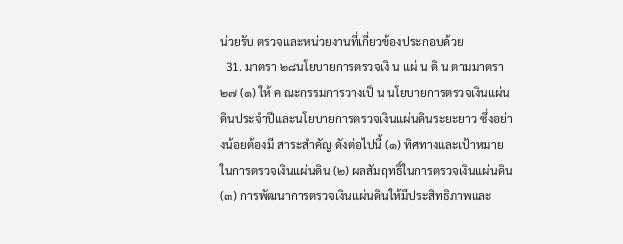น่วยรับ ตรวจและหน่วยงานที่เกี่ยวข้องประกอบด้วย
  31. มาตรา ๒๘นโยบายการตรวจเงิ น แผ่ น ดิ น ตามมาตรา ๒๗ (๑) ให้ ค ณะกรรมการวางเป็ น นโยบายการตรวจเงินแผ่นดินประจำปีและนโยบายการตรวจเงินแผ่นดินระยะยาว ซึ่งอย่างน้อยต้องมี สาระสำคัญ ดังต่อไปนี้ (๑) ทิศทางและเป้าหมายในการตรวจเงินแผ่นดิน (๒) ผลสัมฤทธิ์ในการตรวจเงินแผ่นดิน (๓) การพัฒนาการตรวจเงินแผ่นดินให้มีประสิทธิภาพและ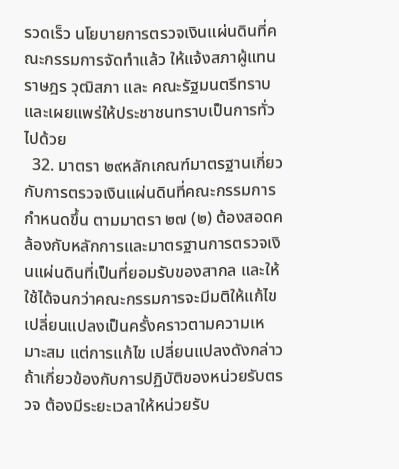รวดเร็ว นโยบายการตรวจเงินแผ่นดินที่คณะกรรมการจัดทำแล้ว ให้แจ้งสภาผู้แทนราษฎร วุฒิสภา และ คณะรัฐมนตรีทราบ และเผยแพร่ให้ประชาชนทราบเป็นการทั่วไปด้วย
  32. มาตรา ๒๙หลักเกณฑ์มาตรฐานเกี่ยวกับการตรวจเงินแผ่นดินที่คณะกรรมการกำหนดขึ้น ตามมาตรา ๒๗ (๒) ต้องสอดคล้องกับหลักการและมาตรฐานการตรวจเงินแผ่นดินที่เป็นที่ยอมรับของสากล และให้ใช้ได้จนกว่าคณะกรรมการจะมีมติให้แก้ไขเปลี่ยนแปลงเป็นครั้งคราวตามความเหมาะสม แต่การแก้ไข เปลี่ยนแปลงดังกล่าว ถ้าเกี่ยวข้องกับการปฏิบัติของหน่วยรับตรวจ ต้องมีระยะเวลาให้หน่วยรับ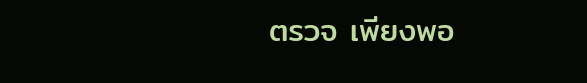ตรวจ เพียงพอ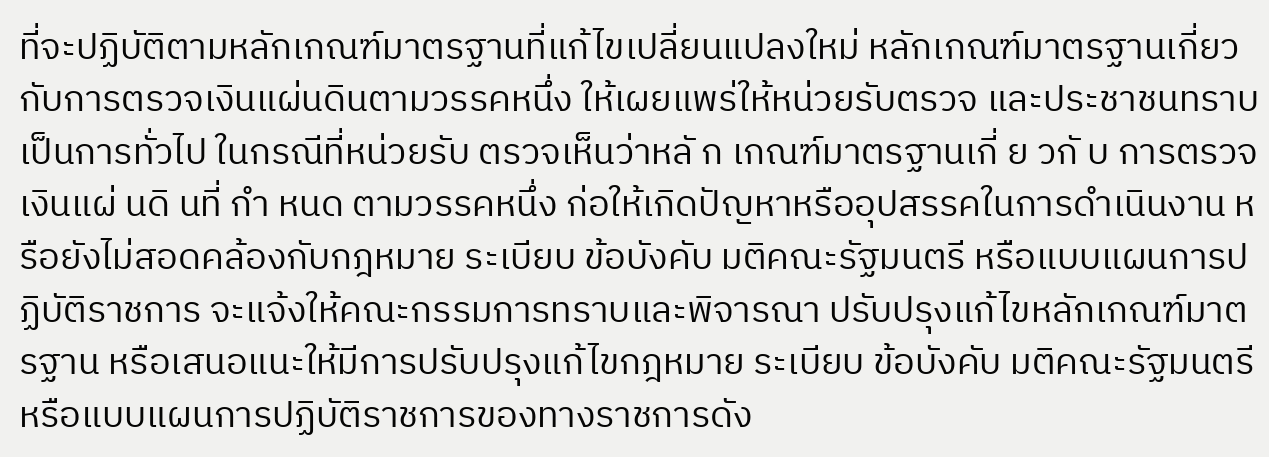ที่จะปฏิบัติตามหลักเกณฑ์มาตรฐานที่แก้ไขเปลี่ยนแปลงใหม่ หลักเกณฑ์มาตรฐานเกี่ยวกับการตรวจเงินแผ่นดินตามวรรคหนึ่ง ให้เผยแพร่ให้หน่วยรับตรวจ และประชาชนทราบเป็นการทั่วไป ในกรณีที่หน่วยรับ ตรวจเห็นว่าหลั ก เกณฑ์มาตรฐานเกี่ ย วกั บ การตรวจเงินแผ่ นดิ นที่ กำ หนด ตามวรรคหนึ่ง ก่อให้เกิดปัญหาหรืออุปสรรคในการดำเนินงาน หรือยังไม่สอดคล้องกับกฎหมาย ระเบียบ ข้อบังคับ มติคณะรัฐมนตรี หรือแบบแผนการปฏิบัติราชการ จะแจ้งให้คณะกรรมการทราบและพิจารณา ปรับปรุงแก้ไขหลักเกณฑ์มาตรฐาน หรือเสนอแนะให้มีการปรับปรุงแก้ไขกฎหมาย ระเบียบ ข้อบังคับ มติคณะรัฐมนตรี หรือแบบแผนการปฏิบัติราชการของทางราชการดัง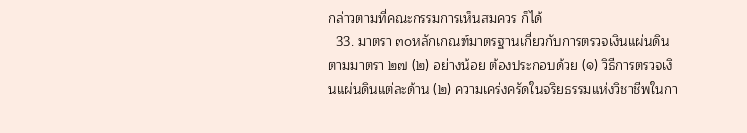กล่าวตามที่คณะกรรมการเห็นสมควร ก็ได้
  33. มาตรา ๓๐หลักเกณฑ์มาตรฐานเกี่ยวกับการตรวจเงินแผ่นดินตามมาตรา ๒๗ (๒) อย่างน้อย ต้องประกอบด้วย (๑) วิธีการตรวจเงินแผ่นดินแต่ละด้าน (๒) ความเคร่งครัดในจริยธรรมแห่งวิชาชีพในกา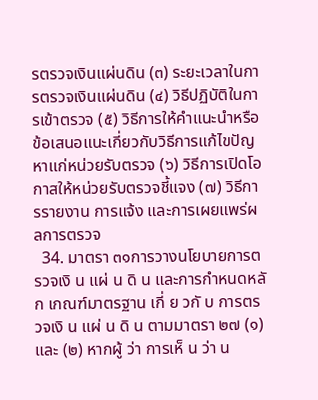รตรวจเงินแผ่นดิน (๓) ระยะเวลาในการตรวจเงินแผ่นดิน (๔) วิธีปฏิบัติในการเข้าตรวจ (๕) วิธีการให้คำแนะนำหรือข้อเสนอแนะเกี่ยวกับวิธีการแก้ไขปัญหาแก่หน่วยรับตรวจ (๖) วิธีการเปิดโอกาสให้หน่วยรับตรวจชี้แจง (๗) วิธีการรายงาน การแจ้ง และการเผยแพร่ผลการตรวจ
  34. มาตรา ๓๑การวางนโยบายการตรวจเงิ น แผ่ น ดิ น และการกำหนดหลั ก เกณฑ์มาตรฐาน เกี่ ย วกั บ การตรวจเงิ น แผ่ น ดิ น ตามมาตรา ๒๗ (๑) และ (๒) หากผู้ ว่า การเห็ น ว่า น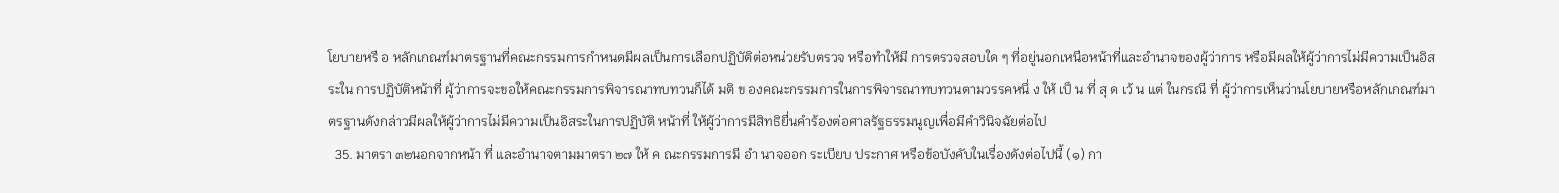โยบายหรื อ หลักเกณฑ์มาตรฐานที่คณะกรรมการกำหนดมีผลเป็นการเลือกปฏิบัติต่อหน่วยรับตรวจ หรือทำให้มี การตรวจสอบใด ๆ ที่อยู่นอกเหนือหน้าที่และอำนาจของผู้ว่าการ หรือมีผลให้ผู้ว่าการไม่มีความเป็นอิสระใน การปฏิบัติหน้าที่ ผู้ว่าการจะขอให้คณะกรรมการพิจารณาทบทวนก็ได้ มติ ข องคณะกรรมการในการพิจารณาทบทวนตามวรรคหนึ่ ง ให้ เป็ น ที่ สุ ด เว้ น แต่ ในกรณี ที่ ผู้ว่าการเห็นว่านโยบายหรือหลักเกณฑ์มาตรฐานดังกล่าวมีผลให้ผู้ว่าการไม่มีความเป็นอิสระในการปฏิบัติ หน้าที่ ให้ผู้ว่าการมีสิทธิยื่นคำร้องต่อศาลรัฐธรรมนูญเพื่อมีคำวินิจฉัยต่อไป
  35. มาตรา ๓๒นอกจากหน้า ที่ และอำนาจตามมาตรา ๒๗ ให้ ค ณะกรรมการมี อำ นาจออก ระเบียบ ประกาศ หรือข้อบังคับในเรื่องดังต่อไปนี้ (๑) กา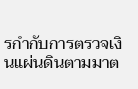รกำกับการตรวจเงินแผ่นดินตามมาต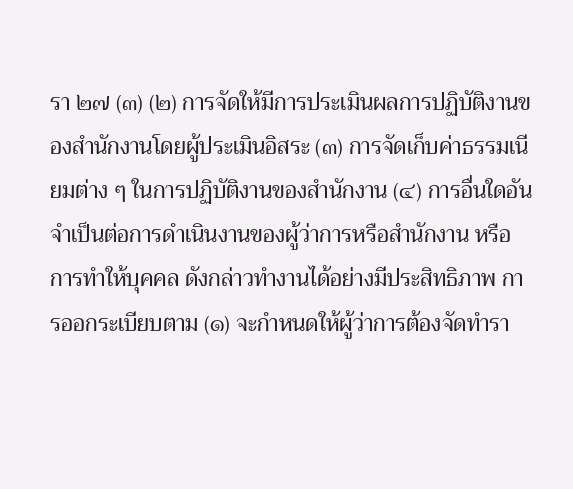รา ๒๗ (๓) (๒) การจัดให้มีการประเมินผลการปฏิบัติงานของสำนักงานโดยผู้ประเมินอิสระ (๓) การจัดเก็บค่าธรรมเนียมต่าง ๆ ในการปฏิบัติงานของสำนักงาน (๔) การอื่นใดอันจำเป็นต่อการดำเนินงานของผู้ว่าการหรือสำนักงาน หรือการทำให้บุคคล ดังกล่าวทำงานได้อย่างมีประสิทธิภาพ การออกระเบียบตาม (๑) จะกำหนดให้ผู้ว่าการต้องจัดทำรา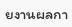ยงานผลกา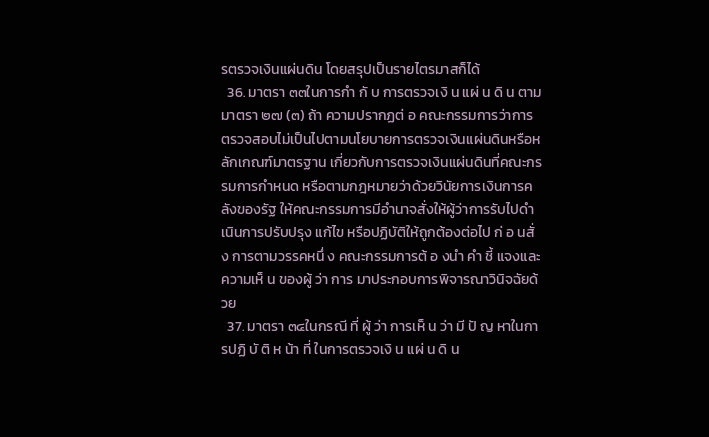รตรวจเงินแผ่นดิน โดยสรุปเป็นรายไตรมาสก็ได้
  36. มาตรา ๓๓ในการกำ กั บ การตรวจเงิ น แผ่ น ดิ น ตามมาตรา ๒๗ (๓) ถ้า ความปรากฏต่ อ คณะกรรมการว่าการตรวจสอบไม่เป็นไปตามนโยบายการตรวจเงินแผ่นดินหรือหลักเกณฑ์มาตรฐาน เกี่ยวกับการตรวจเงินแผ่นดินที่คณะกรรมการกำหนด หรือตามกฎหมายว่าด้วยวินัยการเงินการคลังของรัฐ ให้คณะกรรมการมีอำนาจสั่งให้ผู้ว่าการรับไปดำเนินการปรับปรุง แก้ไข หรือปฏิบัติให้ถูกต้องต่อไป ก่ อ นสั่ ง การตามวรรคหนึ่ ง คณะกรรมการต้ อ งนำ คำ ชี้ แจงและความเห็ น ของผู้ ว่า การ มาประกอบการพิจารณาวินิจฉัยด้วย
  37. มาตรา ๓๔ในกรณี ที่ ผู้ ว่า การเห็ น ว่า มี ปั ญ หาในการปฏิ บั ติ ห น้า ที่ ในการตรวจเงิ น แผ่ น ดิ น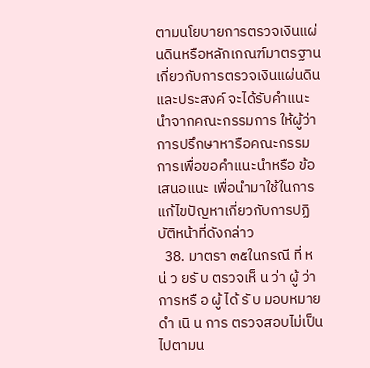ตามนโยบายการตรวจเงินแผ่นดินหรือหลักเกณฑ์มาตรฐานเกี่ยวกับการตรวจเงินแผ่นดิน และประสงค์ จะได้รับคำแนะนำจากคณะกรรมการ ให้ผู้ว่าการปรึกษาหารือคณะกรรมการเพื่อขอคำแนะนำหรือ ข้อเสนอแนะ เพื่อนำมาใช้ในการแก้ไขปัญหาเกี่ยวกับการปฏิบัติหน้าที่ดังกล่าว
  38. มาตรา ๓๕ในกรณี ที่ ห น่ ว ยรั บ ตรวจเห็ น ว่า ผู้ ว่า การหรื อ ผู้ ได้ รั บ มอบหมายดำ เนิ น การ ตรวจสอบไม่เป็นไปตามน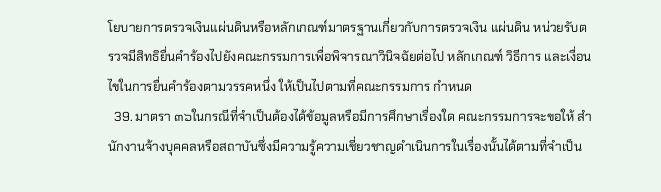โยบายการตรวจเงินแผ่นดินหรือหลักเกณฑ์มาตรฐานเกี่ยวกับการตรวจเงิน แผ่นดิน หน่วยรับตรวจมีสิทธิยื่นคำร้องไปยังคณะกรรมการเพื่อพิจารณาวินิจฉัยต่อไป หลักเกณฑ์ วิธีการ และเงื่อนไขในการยื่นคำร้องตามวรรคหนึ่ง ให้เป็นไปตามที่คณะกรรมการ กำหนด
  39. มาตรา ๓๖ในกรณีที่จำเป็นต้องได้ข้อมูลหรือมีการศึกษาเรื่องใด คณะกรรมการจะขอให้ สำนักงานจ้างบุคคลหรือสถาบันซึ่งมีความรู้ความเชี่ยวชาญดำเนินการในเรื่องนั้นได้ตามที่จำเป็น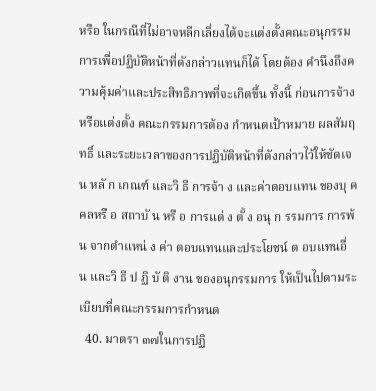หรือ ในกรณีที่ไม่อาจหลีกเลี่ยงได้จะแต่งตั้งคณะอนุกรรมการเพื่อปฏิบัติหน้าที่ดังกล่าวแทนก็ได้ โดยต้อง คำนึงถึงความคุ้มค่าและประสิทธิภาพที่จะเกิดขึ้น ทั้งนี้ ก่อนการจ้างหรือแต่งตั้ง คณะกรรมการต้อง กำหนดเป้าหมาย ผลสัมฤทธิ์ และระยะเวลาของการปฏิบัติหน้าที่ดังกล่าวไว้ให้ชัดเจน หลั ก เกณฑ์ และวิ ธี การจ้า ง และค่าตอบแทน ของบุ ค คลหรื อ สถาบั น หรื อ การแต่ ง ตั้ ง อนุ ก รรมการ การพ้ น จากตำแหน่ ง ค่า ตอบแทนและประโยชน์ ต อบแทนอื่ น และวิ ธี ป ฏิ บั ติ งาน ของอนุกรรมการ ให้เป็นไปตามระเบียบที่คณะกรรมการกำหนด
  40. มาตรา ๓๗ในการปฏิ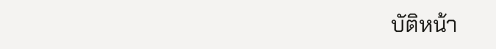บัติหน้า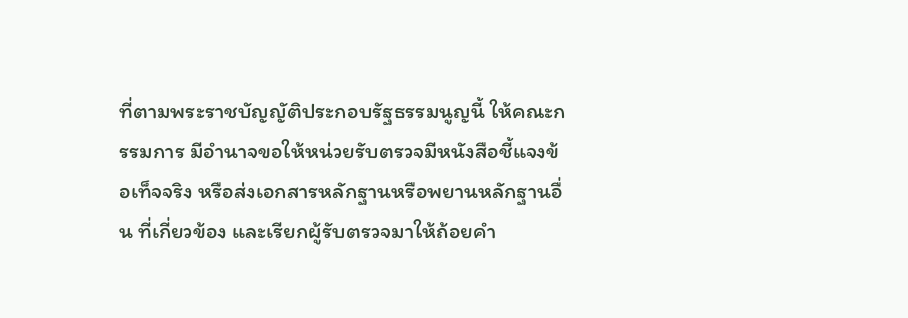ที่ตามพระราชบัญญัติประกอบรัฐธรรมนูญนี้ ให้คณะกรรมการ มีอำนาจขอให้หน่วยรับตรวจมีหนังสือชี้แจงข้อเท็จจริง หรือส่งเอกสารหลักฐานหรือพยานหลักฐานอื่น ที่เกี่ยวข้อง และเรียกผู้รับตรวจมาให้ถ้อยคำ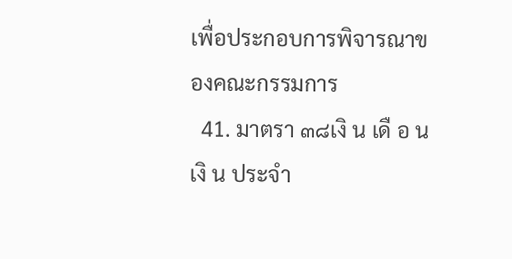เพื่อประกอบการพิจารณาของคณะกรรมการ
  41. มาตรา ๓๘เงิ น เดื อ น เงิ น ประจำ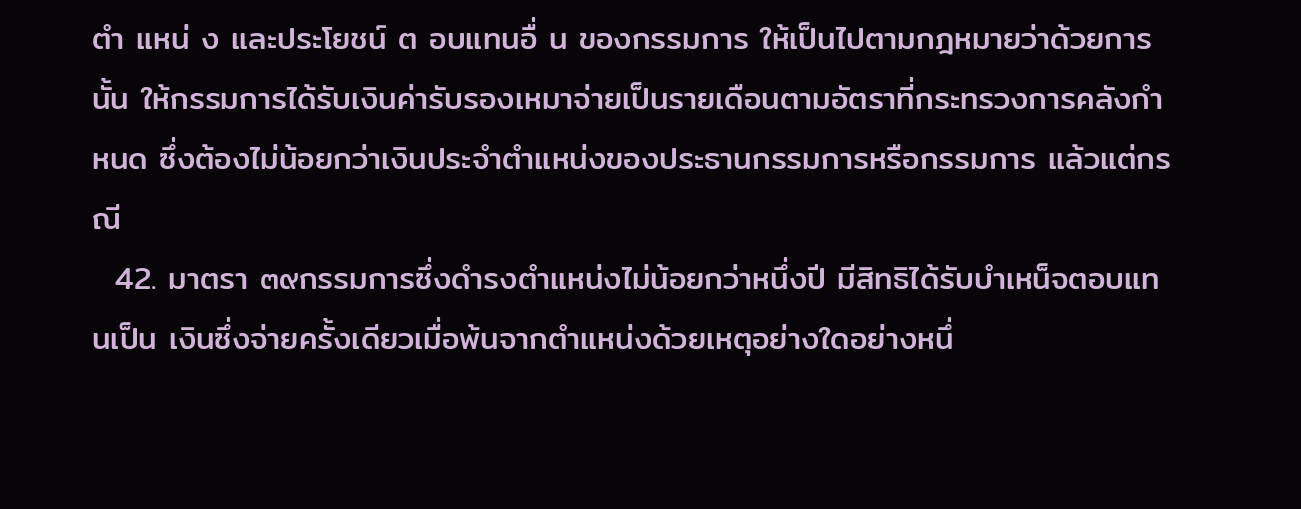ตำ แหน่ ง และประโยชน์ ต อบแทนอื่ น ของกรรมการ ให้เป็นไปตามกฎหมายว่าด้วยการนั้น ให้กรรมการได้รับเงินค่ารับรองเหมาจ่ายเป็นรายเดือนตามอัตราที่กระทรวงการคลังกำหนด ซึ่งต้องไม่น้อยกว่าเงินประจำตำแหน่งของประธานกรรมการหรือกรรมการ แล้วแต่กรณี
  42. มาตรา ๓๙กรรมการซึ่งดำรงตำแหน่งไม่น้อยกว่าหนึ่งปี มีสิทธิได้รับบำเหน็จตอบแทนเป็น เงินซึ่งจ่ายครั้งเดียวเมื่อพ้นจากตำแหน่งด้วยเหตุอย่างใดอย่างหนึ่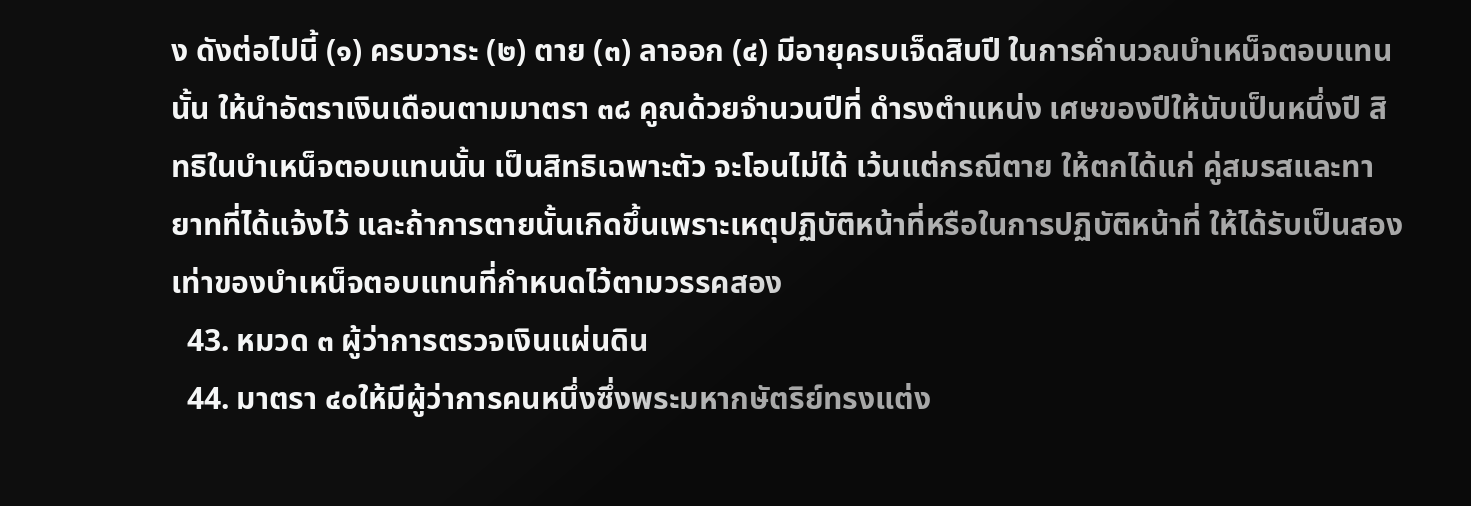ง ดังต่อไปนี้ (๑) ครบวาระ (๒) ตาย (๓) ลาออก (๔) มีอายุครบเจ็ดสิบปี ในการคำนวณบำเหน็จตอบแทนนั้น ให้นำอัตราเงินเดือนตามมาตรา ๓๘ คูณด้วยจำนวนปีที่ ดำรงตำแหน่ง เศษของปีให้นับเป็นหนึ่งปี สิทธิในบำเหน็จตอบแทนนั้น เป็นสิทธิเฉพาะตัว จะโอนไม่ได้ เว้นแต่กรณีตาย ให้ตกได้แก่ คู่สมรสและทายาทที่ได้แจ้งไว้ และถ้าการตายนั้นเกิดขึ้นเพราะเหตุปฏิบัติหน้าที่หรือในการปฏิบัติหน้าที่ ให้ได้รับเป็นสองเท่าของบำเหน็จตอบแทนที่กำหนดไว้ตามวรรคสอง
  43. หมวด ๓ ผู้ว่าการตรวจเงินแผ่นดิน
  44. มาตรา ๔๐ให้มีผู้ว่าการคนหนึ่งซึ่งพระมหากษัตริย์ทรงแต่ง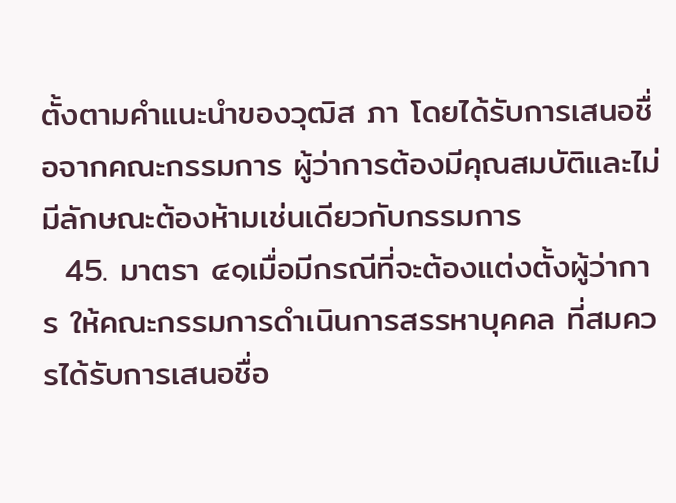ตั้งตามคำแนะนำของวุฒิส ภา โดยได้รับการเสนอชื่อจากคณะกรรมการ ผู้ว่าการต้องมีคุณสมบัติและไม่มีลักษณะต้องห้ามเช่นเดียวกับกรรมการ
  45. มาตรา ๔๑เมื่อมีกรณีที่จะต้องแต่งตั้งผู้ว่าการ ให้คณะกรรมการดำเนินการสรรหาบุคคล ที่สมควรได้รับการเสนอชื่อ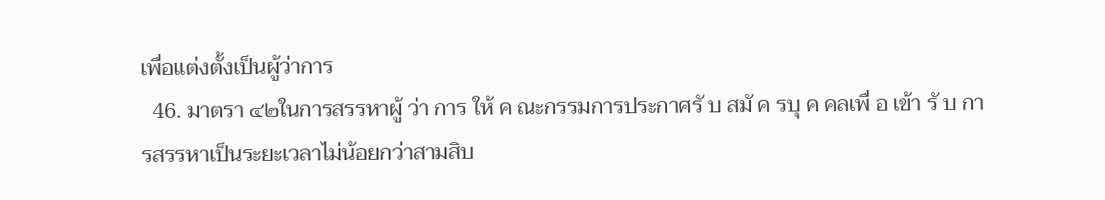เพื่อแต่งตั้งเป็นผู้ว่าการ
  46. มาตรา ๔๒ในการสรรหาผู้ ว่า การ ให้ ค ณะกรรมการประกาศรั บ สมั ค รบุ ค คลเพื่ อ เข้า รั บ การสรรหาเป็นระยะเวลาไม่น้อยกว่าสามสิบ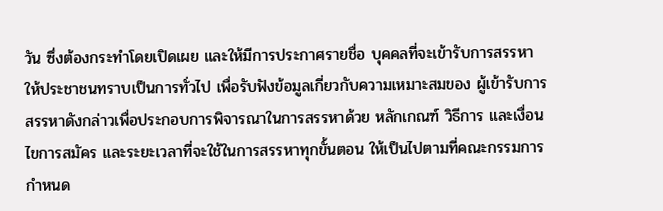วัน ซึ่งต้องกระทำโดยเปิดเผย และให้มีการประกาศรายชื่อ บุคคลที่จะเข้ารับการสรรหาให้ประชาชนทราบเป็นการทั่วไป เพื่อรับฟังข้อมูลเกี่ยวกับความเหมาะสมของ ผู้เข้ารับการสรรหาดังกล่าวเพื่อประกอบการพิจารณาในการสรรหาด้วย หลักเกณฑ์ วิธีการ และเงื่อนไขการสมัคร และระยะเวลาที่จะใช้ในการสรรหาทุกขั้นตอน ให้เป็นไปตามที่คณะกรรมการกำหนด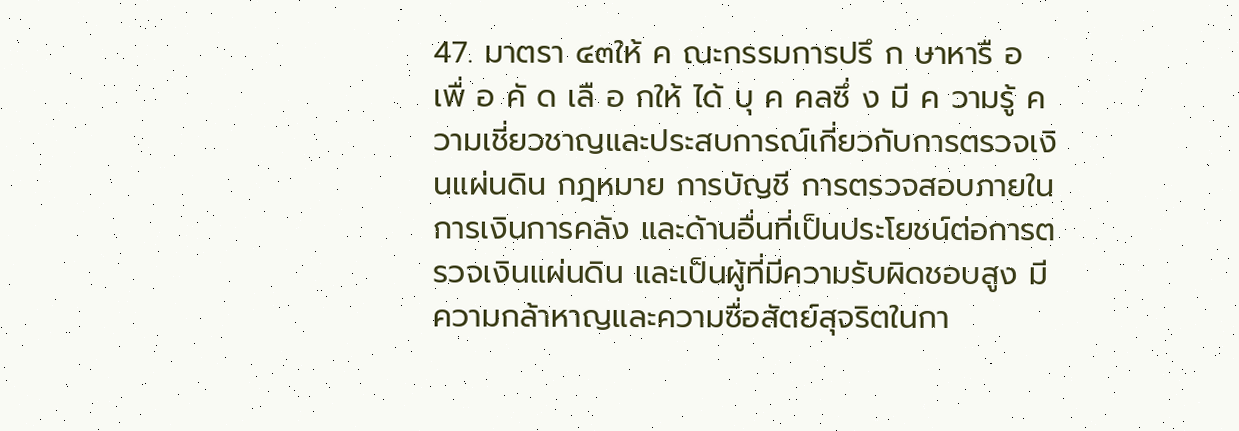47. มาตรา ๔๓ให้ ค ณะกรรมการปรึ ก ษาหารื อ เพื่ อ คั ด เลื อ กให้ ได้ บุ ค คลซึ่ ง มี ค วามรู้ ความเชี่ยวชาญและประสบการณ์เกี่ยวกับการตรวจเงินแผ่นดิน กฎหมาย การบัญชี การตรวจสอบภายใน การเงินการคลัง และด้านอื่นที่เป็นประโยชน์ต่อการตรวจเงินแผ่นดิน และเป็นผู้ที่มีความรับผิดชอบสูง มีความกล้าหาญและความซื่อสัตย์สุจริตในกา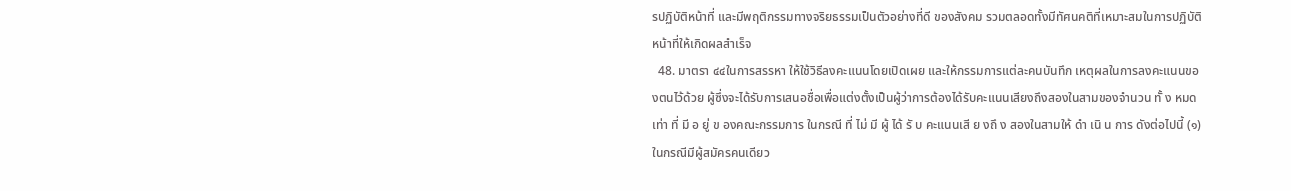รปฏิบัติหน้าที่ และมีพฤติกรรมทางจริยธรรมเป็นตัวอย่างที่ดี ของสังคม รวมตลอดทั้งมีทัศนคติที่เหมาะสมในการปฏิบัติหน้าที่ให้เกิดผลสำเร็จ
  48. มาตรา ๔๔ในการสรรหา ให้ใช้วิธีลงคะแนนโดยเปิดเผย และให้กรรมการแต่ละคนบันทึก เหตุผลในการลงคะแนนของตนไว้ด้วย ผู้ซึ่งจะได้รับการเสนอชื่อเพื่อแต่งตั้งเป็นผู้ว่าการต้องได้รับคะแนนเสียงถึงสองในสามของจำนวน ทั้ ง หมดเท่า ที่ มี อ ยู่ ข องคณะกรรมการ ในกรณี ที่ ไม่ มี ผู้ ได้ รั บ คะแนนเสี ย งถึ ง สองในสามให้ ดำ เนิ น การ ดังต่อไปนี้ (๑) ในกรณีมีผู้สมัครคนเดียว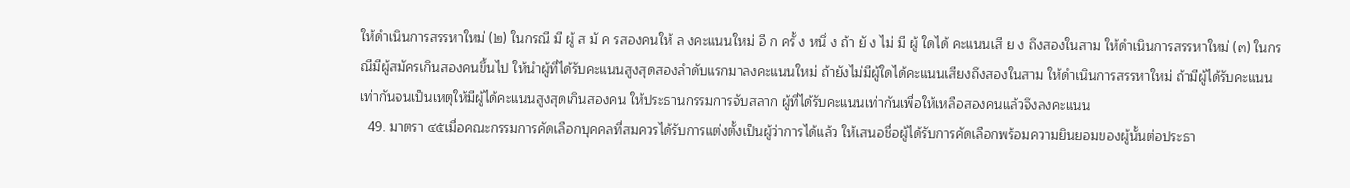ให้ดำเนินการสรรหาใหม่ (๒) ในกรณี มี ผู้ ส มั ค รสองคนให้ ล งคะแนนใหม่ อี ก ครั้ ง หนึ่ ง ถ้า ยั ง ไม่ มี ผู้ ใดได้ คะแนนเสี ย ง ถึงสองในสาม ให้ดำเนินการสรรหาใหม่ (๓) ในกรณีมีผู้สมัครเกินสองคนขึ้นไป ให้นำผู้ที่ได้รับคะแนนสูงสุดสองลำดับแรกมาลงคะแนนใหม่ ถ้ายังไม่มีผู้ใดได้คะแนนเสียงถึงสองในสาม ให้ดำเนินการสรรหาใหม่ ถ้ามีผู้ได้รับคะแนนเท่ากันจนเป็นเหตุให้มีผู้ได้คะแนนสูงสุดเกินสองคน ให้ประธานกรรมการจับสลาก ผู้ที่ได้รับคะแนนเท่ากันเพื่อให้เหลือสองคนแล้วจึงลงคะแนน
  49. มาตรา ๔๕เมื่อคณะกรรมการคัดเลือกบุคคลที่สมควรได้รับการแต่งตั้งเป็นผู้ว่าการได้แล้ว ให้เสนอชื่อผู้ได้รับการคัดเลือกพร้อมความยินยอมของผู้นั้นต่อประธา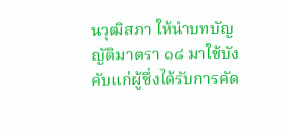นวุฒิสภา ให้นำบทบัญญัติมาตรา ๑๘ มาใช้บังคับแก่ผู้ซึ่งได้รับการคัด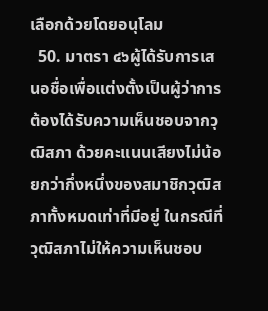เลือกด้วยโดยอนุโลม
  50. มาตรา ๔๖ผู้ได้รับการเสนอชื่อเพื่อแต่งตั้งเป็นผู้ว่าการ ต้องได้รับความเห็นชอบจากวุฒิสภา ด้วยคะแนนเสียงไม่น้อยกว่ากึ่งหนึ่งของสมาชิกวุฒิสภาทั้งหมดเท่าที่มีอยู่ ในกรณีที่วุฒิสภาไม่ให้ความเห็นชอบ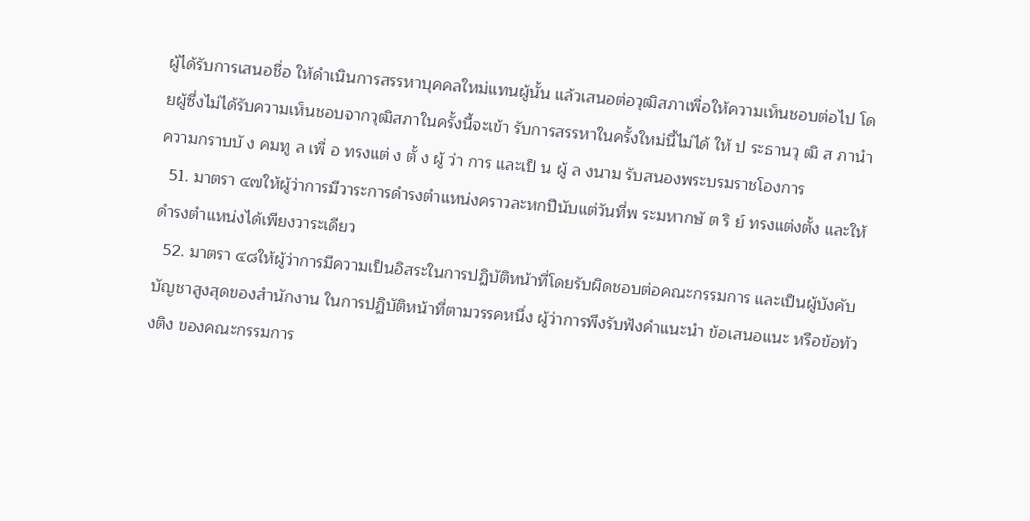ผู้ได้รับการเสนอชื่อ ให้ดำเนินการสรรหาบุคคลใหม่แทนผู้นั้น แล้วเสนอต่อวุฒิสภาเพื่อให้ความเห็นชอบต่อไป โดยผู้ซึ่งไม่ได้รับความเห็นชอบจากวุฒิสภาในครั้งนี้จะเข้า รับการสรรหาในครั้งใหม่นี้ไม่ได้ ให้ ป ระธานวุ ฒิ ส ภานำ ความกราบบั ง คมทู ล เพื่ อ ทรงแต่ ง ตั้ ง ผู้ ว่า การ และเป็ น ผู้ ล งนาม รับสนองพระบรมราชโองการ
  51. มาตรา ๔๗ให้ผู้ว่าการมีวาระการดำรงตำแหน่งคราวละหกปีนับแต่วันที่พ ระมหากษั ต ริ ย์ ทรงแต่งตั้ง และให้ดำรงตำแหน่งได้เพียงวาระเดียว
  52. มาตรา ๔๘ให้ผู้ว่าการมีความเป็นอิสระในการปฏิบัติหน้าที่โดยรับผิดชอบต่อคณะกรรมการ และเป็นผู้บังคับบัญชาสูงสุดของสำนักงาน ในการปฏิบัติหน้าที่ตามวรรคหนึ่ง ผู้ว่าการพึงรับฟังคำแนะนำ ข้อเสนอแนะ หรือข้อท้วงติง ของคณะกรรมการ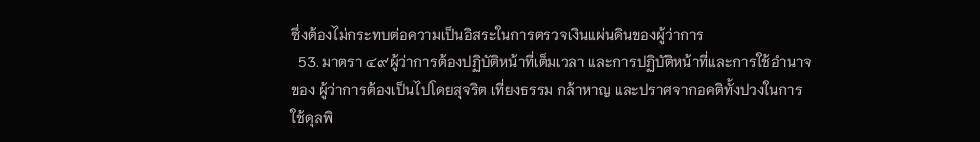ซึ่งต้องไม่กระทบต่อความเป็นอิสระในการตรวจเงินแผ่นดินของผู้ว่าการ
  53. มาตรา ๔๙ผู้ว่าการต้องปฏิบัติหน้าที่เต็มเวลา และการปฏิบัติหน้าที่และการใช้อำนาจของ ผู้ว่าการต้องเป็นไปโดยสุจริต เที่ยงธรรม กล้าหาญ และปราศจากอคติทั้งปวงในการใช้ดุลพิ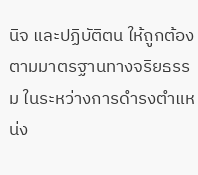นิจ และปฏิบัติตน ให้ถูกต้องตามมาตรฐานทางจริยธรรม ในระหว่างการดำรงตำแหน่ง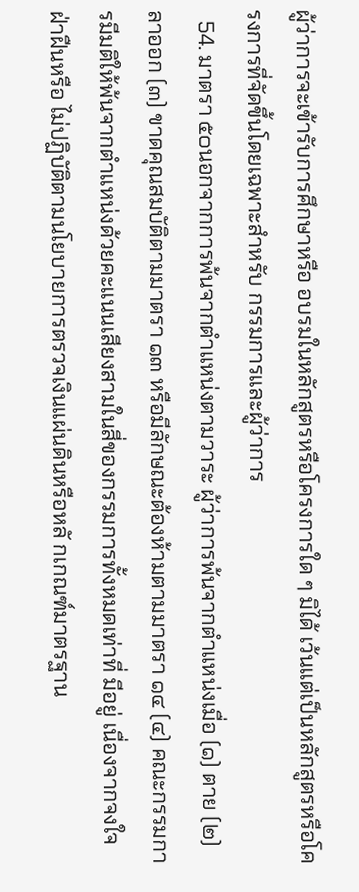ผู้ว่าการจะเข้ารับการศึกษาหรือ อบรมในหลักสูตรหรือโครงการใด ๆ มิได้ เว้นแต่เป็นหลักสูตรหรือโครงการที่จัดขึ้นโดยเฉพาะสำหรับ กรรมการและผู้ว่าการ
  54. มาตรา ๕๐นอกจากการพ้นจากตำแหน่งตามวาระ ผู้ว่าการพ้นจากตำแหน่งเมื่อ (๑) ตาย (๒) ลาออก (๓) ขาดคุณสมบัติตามมาตรา ๑๓ หรือมีลักษณะต้องห้ามตามมาตรา ๑๔ (๔) คณะกรรมการมีมติให้พ้นจากตำแหน่งด้วยคะแนนเสียงสามในสี่ของกรรมการทั้งหมดเท่าที่ มีอยู่ เนื่องจากจงใจฝ่าฝืนหรือ ไม่ปฏิบัติตามนโยบายการตรวจเงินแผ่นดินหรือหลั กเกณฑ์มาตรฐาน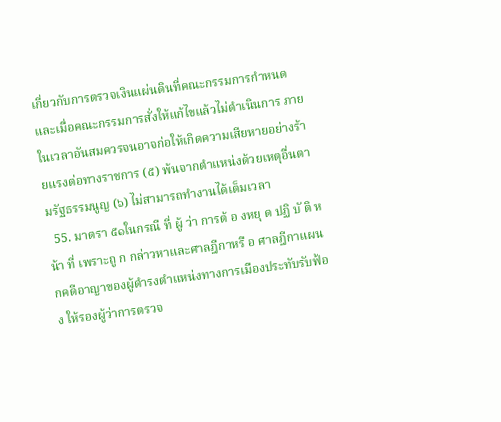เกี่ยวกับการตรวจเงินแผ่นดินที่คณะกรรมการกำหนดและเมื่อคณะกรรมการสั่งให้แก้ไขแล้วไม่ดำเนินการ ภายในเวลาอันสมควรจนอาจก่อให้เกิดความเสียหายอย่างร้ายแรงต่อทางราชการ (๕) พ้นจากตำแหน่งด้วยเหตุอื่นตามรัฐธรรมนูญ (๖) ไม่สามารถทำงานได้เต็มเวลา
  55. มาตรา ๕๑ในกรณี ที่ ผู้ ว่า การต้ อ งหยุ ด ปฏิ บั ติ ห น้า ที่ เพราะถู ก กล่าวหาและศาลฎีกาหรื อ ศาลฎีกาแผนกคดีอาญาของผู้ดำรงตำแหน่งทางการเมืองประทับรับฟ้อง ให้รองผู้ว่าการตรวจ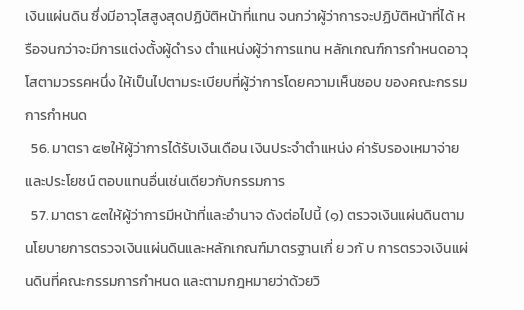เงินแผ่นดิน ซึ่งมีอาวุโสสูงสุดปฏิบัติหน้าที่แทน จนกว่าผู้ว่าการจะปฏิบัติหน้าที่ได้ หรือจนกว่าจะมีการแต่งตั้งผู้ดำรง ตำแหน่งผู้ว่าการแทน หลักเกณฑ์การกำหนดอาวุโสตามวรรคหนึ่ง ให้เป็นไปตามระเบียบที่ผู้ว่าการโดยความเห็นชอบ ของคณะกรรมการกำหนด
  56. มาตรา ๕๒ให้ผู้ว่าการได้รับเงินเดือน เงินประจำตำแหน่ง ค่ารับรองเหมาจ่ายและประโยชน์ ตอบแทนอื่นเช่นเดียวกับกรรมการ
  57. มาตรา ๕๓ให้ผู้ว่าการมีหน้าที่และอำนาจ ดังต่อไปนี้ (๑) ตรวจเงินแผ่นดินตามนโยบายการตรวจเงินแผ่นดินและหลักเกณฑ์มาตรฐานเกี่ ย วกั บ การตรวจเงินแผ่นดินที่คณะกรรมการกำหนด และตามกฎหมายว่าด้วยวิ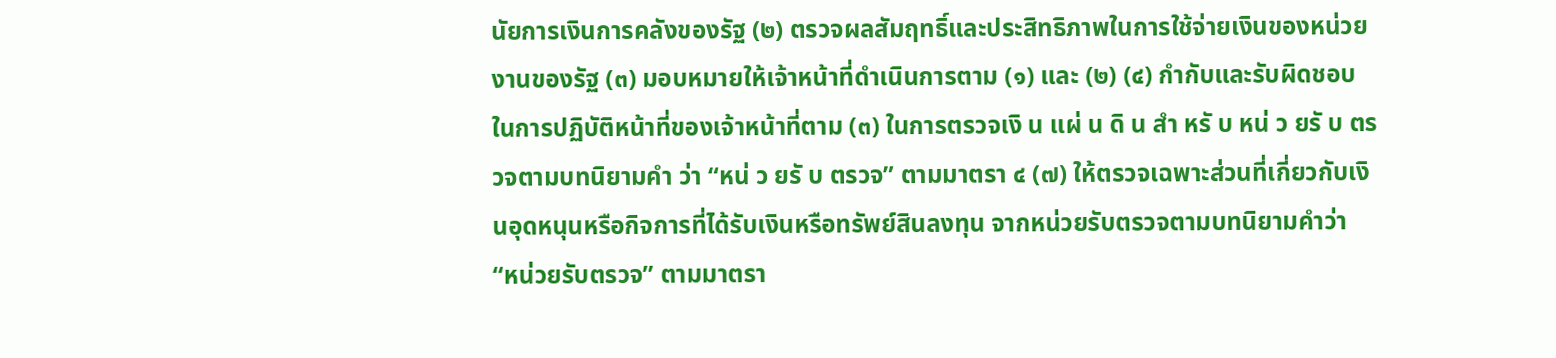นัยการเงินการคลังของรัฐ (๒) ตรวจผลสัมฤทธิ์และประสิทธิภาพในการใช้จ่ายเงินของหน่วยงานของรัฐ (๓) มอบหมายให้เจ้าหน้าที่ดำเนินการตาม (๑) และ (๒) (๔) กำกับและรับผิดชอบในการปฏิบัติหน้าที่ของเจ้าหน้าที่ตาม (๓) ในการตรวจเงิ น แผ่ น ดิ น สำ หรั บ หน่ ว ยรั บ ตรวจตามบทนิยามคำ ว่า “หน่ ว ยรั บ ตรวจ” ตามมาตรา ๔ (๗) ให้ตรวจเฉพาะส่วนที่เกี่ยวกับเงินอุดหนุนหรือกิจการที่ได้รับเงินหรือทรัพย์สินลงทุน จากหน่วยรับตรวจตามบทนิยามคำว่า “หน่วยรับตรวจ” ตามมาตรา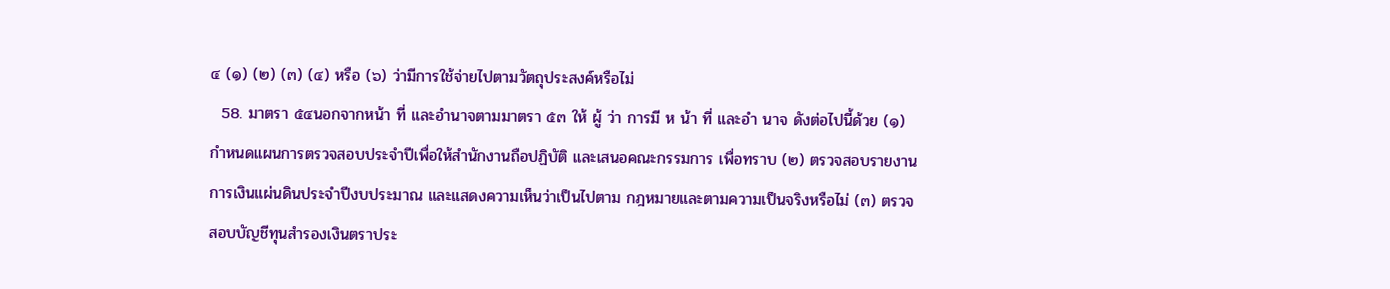๔ (๑) (๒) (๓) (๔) หรือ (๖) ว่ามีการใช้จ่ายไปตามวัตถุประสงค์หรือไม่
  58. มาตรา ๕๔นอกจากหน้า ที่ และอำนาจตามมาตรา ๕๓ ให้ ผู้ ว่า การมี ห น้า ที่ และอำ นาจ ดังต่อไปนี้ด้วย (๑) กำหนดแผนการตรวจสอบประจำปีเพื่อให้สำนักงานถือปฏิบัติ และเสนอคณะกรรมการ เพื่อทราบ (๒) ตรวจสอบรายงานการเงินแผ่นดินประจำปีงบประมาณ และแสดงความเห็นว่าเป็นไปตาม กฎหมายและตามความเป็นจริงหรือไม่ (๓) ตรวจสอบบัญชีทุนสำรองเงินตราประ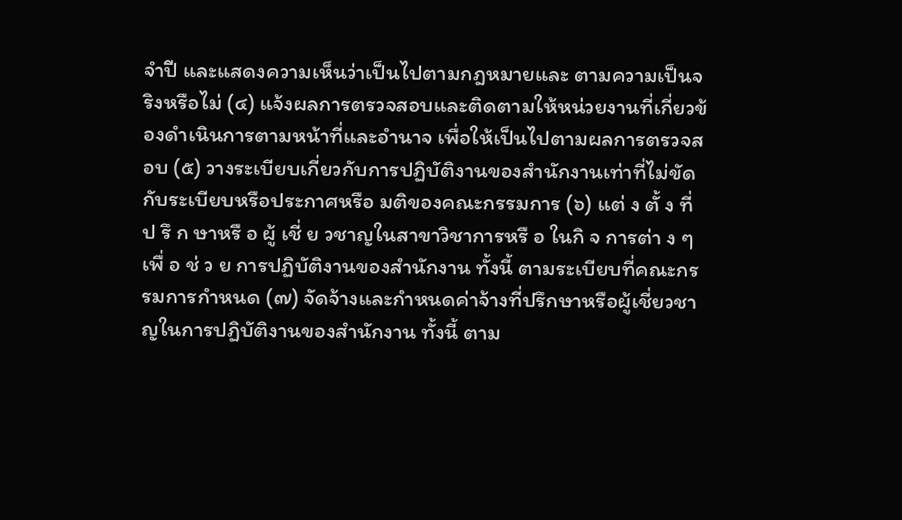จำปี และแสดงความเห็นว่าเป็นไปตามกฎหมายและ ตามความเป็นจริงหรือไม่ (๔) แจ้งผลการตรวจสอบและติดตามให้หน่วยงานที่เกี่ยวข้องดำเนินการตามหน้าที่และอำนาจ เพื่อให้เป็นไปตามผลการตรวจสอบ (๕) วางระเบียบเกี่ยวกับการปฏิบัติงานของสำนักงานเท่าที่ไม่ขัดกับระเบียบหรือประกาศหรือ มติของคณะกรรมการ (๖) แต่ ง ตั้ ง ที่ ป รึ ก ษาหรื อ ผู้ เชี่ ย วชาญในสาขาวิชาการหรื อ ในกิ จ การต่า ง ๆ เพื่ อ ช่ ว ย การปฏิบัติงานของสำนักงาน ทั้งนี้ ตามระเบียบที่คณะกรรมการกำหนด (๗) จัดจ้างและกำหนดค่าจ้างที่ปรึกษาหรือผู้เชี่ยวชาญในการปฏิบัติงานของสำนักงาน ทั้งนี้ ตาม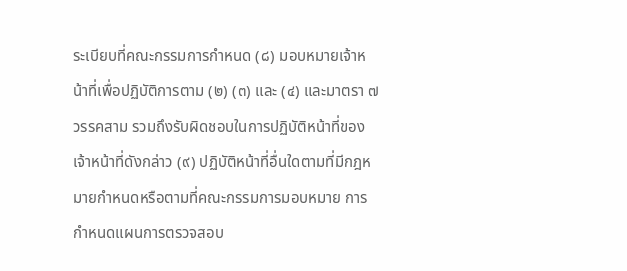ระเบียบที่คณะกรรมการกำหนด (๘) มอบหมายเจ้าหน้าที่เพื่อปฏิบัติการตาม (๒) (๓) และ (๔) และมาตรา ๗ วรรคสาม รวมถึงรับผิดชอบในการปฏิบัติหน้าที่ของเจ้าหน้าที่ดังกล่าว (๙) ปฏิบัติหน้าที่อื่นใดตามที่มีกฎหมายกำหนดหรือตามที่คณะกรรมการมอบหมาย การกำหนดแผนการตรวจสอบ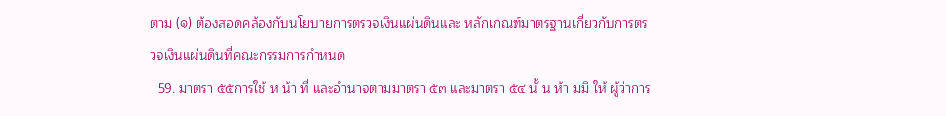ตาม (๑) ต้องสอดคล้องกับนโยบายการตรวจเงินแผ่นดินและ หลักเกณฑ์มาตรฐานเกี่ยวกับการตรวจเงินแผ่นดินที่คณะกรรมการกำหนด
  59. มาตรา ๕๕การใช้ ห น้า ที่ และอำนาจตามมาตรา ๕๓ และมาตรา ๕๔ นั้ น ห้า มมิ ให้ ผู้ว่าการ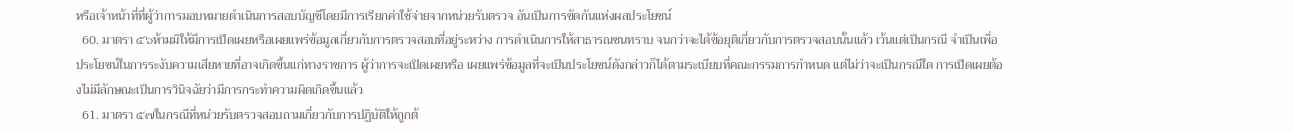หรือเจ้าหน้าที่ที่ผู้ว่าการมอบหมายดำเนินการสอบบัญชีโดยมีการเรียกค่าใช้จ่ายจากหน่วยรับตรวจ อันเป็นการขัดกันแห่งผลประโยชน์
  60. มาตรา ๕๖ห้ามมิให้มีการเปิดเผยหรือเผยแพร่ข้อมูลเกี่ยวกับการตรวจสอบที่อยู่ระหว่าง การดำเนินการให้สาธารณชนทราบ จนกว่าจะได้ข้อยุติเกี่ยวกับการตรวจสอบนั้นแล้ว เว้นแต่เป็นกรณี จำเป็นเพื่อประโยชน์ในการระงับความเสียหายที่อาจเกิดขึ้นแก่ทางราชการ ผู้ว่าการจะเปิดเผยหรือ เผยแพร่ข้อมูลที่จะเป็นประโยชน์ดังกล่าวก็ได้ตามระเบียบที่คณะกรรมการกำหนด แต่ไม่ว่าจะเป็นกรณีใด การเปิดเผยต้องไม่มีลักษณะเป็นการวินิจฉัยว่ามีการกระทำความผิดเกิดขึ้นแล้ว
  61. มาตรา ๕๗ในกรณีที่หน่วยรับตรวจสอบถามเกี่ยวกับการปฏิบัติให้ถูกต้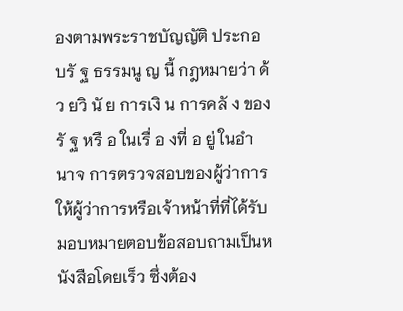องตามพระราชบัญญัติ ประกอบรั ฐ ธรรมนู ญ นี้ กฎหมายว่า ด้ ว ยวิ นั ย การเงิ น การคลั ง ของรั ฐ หรื อ ในเรื่ อ งที่ อ ยู่ ในอำ นาจ การตรวจสอบของผู้ว่าการ ให้ผู้ว่าการหรือเจ้าหน้าที่ที่ได้รับมอบหมายตอบข้อสอบถามเป็นหนังสือโดยเร็ว ซึ่งต้อง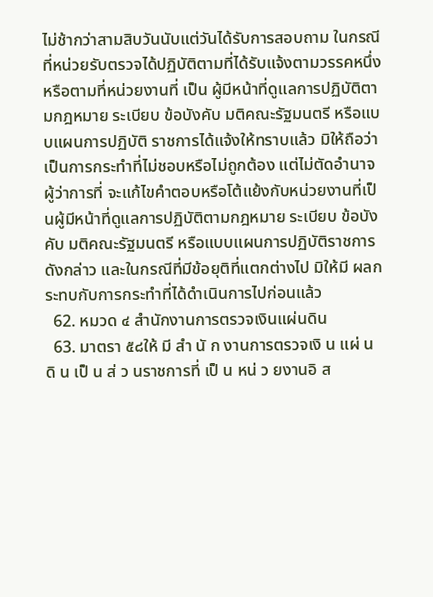ไม่ช้ากว่าสามสิบวันนับแต่วันได้รับการสอบถาม ในกรณีที่หน่วยรับตรวจได้ปฏิบัติตามที่ได้รับแจ้งตามวรรคหนึ่ง หรือตามที่หน่วยงานที่ เป็น ผู้มีหน้าที่ดูแลการปฏิบัติตามกฎหมาย ระเบียบ ข้อบังคับ มติคณะรัฐมนตรี หรือแบบแผนการปฏิบัติ ราชการได้แจ้งให้ทราบแล้ว มิให้ถือว่าเป็นการกระทำที่ไม่ชอบหรือไม่ถูกต้อง แต่ไม่ตัดอำนาจผู้ว่าการที่ จะแก้ไขคำตอบหรือโต้แย้งกับหน่วยงานที่เป็นผู้มีหน้าที่ดูแลการปฏิบัติตามกฎหมาย ระเบียบ ข้อบังคับ มติคณะรัฐมนตรี หรือแบบแผนการปฏิบัติราชการดังกล่าว และในกรณีที่มีข้อยุติที่แตกต่างไป มิให้มี ผลกระทบกับการกระทำที่ได้ดำเนินการไปก่อนแล้ว
  62. หมวด ๔ สำนักงานการตรวจเงินแผ่นดิน
  63. มาตรา ๕๘ให้ มี สำ นั ก งานการตรวจเงิ น แผ่ น ดิ น เป็ น ส่ ว นราชการที่ เป็ น หน่ ว ยงานอิ ส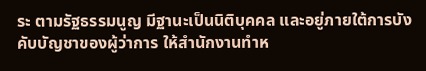ระ ตามรัฐธรรมนูญ มีฐานะเป็นนิติบุคคล และอยู่ภายใต้การบังคับบัญชาของผู้ว่าการ ให้สำนักงานทำห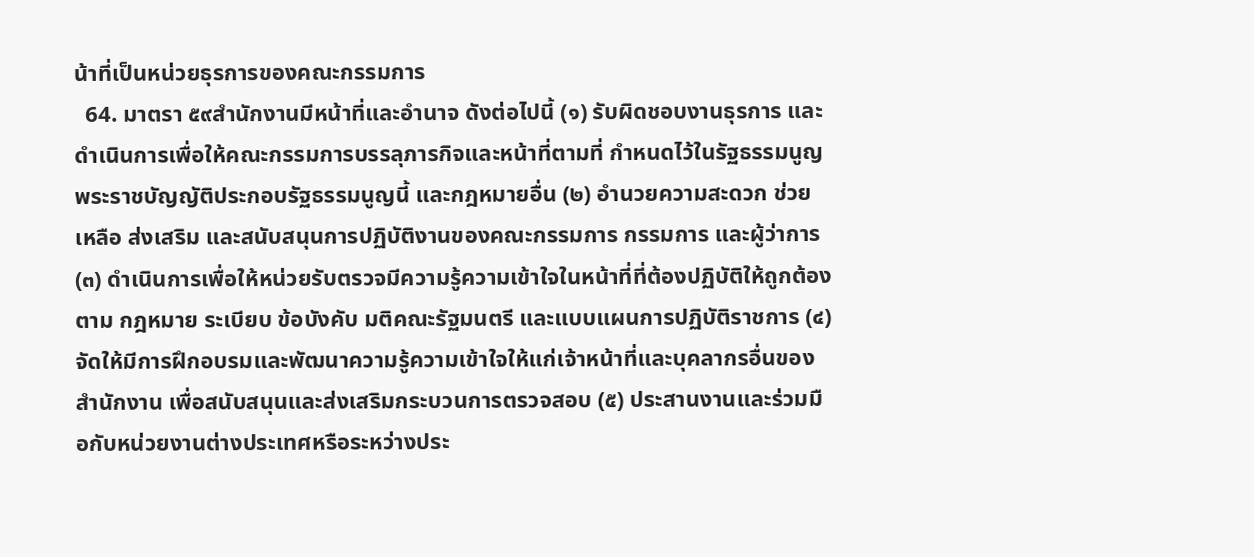น้าที่เป็นหน่วยธุรการของคณะกรรมการ
  64. มาตรา ๕๙สำนักงานมีหน้าที่และอำนาจ ดังต่อไปนี้ (๑) รับผิดชอบงานธุรการ และดำเนินการเพื่อให้คณะกรรมการบรรลุภารกิจและหน้าที่ตามที่ กำหนดไว้ในรัฐธรรมนูญ พระราชบัญญัติประกอบรัฐธรรมนูญนี้ และกฎหมายอื่น (๒) อำนวยความสะดวก ช่วยเหลือ ส่งเสริม และสนับสนุนการปฏิบัติงานของคณะกรรมการ กรรมการ และผู้ว่าการ (๓) ดำเนินการเพื่อให้หน่วยรับตรวจมีความรู้ความเข้าใจในหน้าที่ที่ต้องปฏิบัติให้ถูกต้องตาม กฎหมาย ระเบียบ ข้อบังคับ มติคณะรัฐมนตรี และแบบแผนการปฏิบัติราชการ (๔) จัดให้มีการฝึกอบรมและพัฒนาความรู้ความเข้าใจให้แก่เจ้าหน้าที่และบุคลากรอื่นของ สำนักงาน เพื่อสนับสนุนและส่งเสริมกระบวนการตรวจสอบ (๕) ประสานงานและร่วมมือกับหน่วยงานต่างประเทศหรือระหว่างประ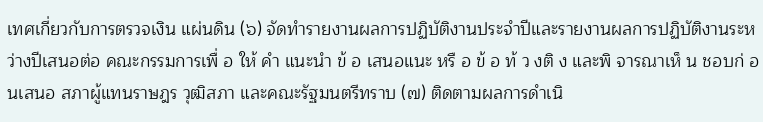เทศเกี่ยวกับการตรวจเงิน แผ่นดิน (๖) จัดทำรายงานผลการปฏิบัติงานประจำปีและรายงานผลการปฏิบัติงานระหว่างปีเสนอต่อ คณะกรรมการเพื่ อ ให้ คำ แนะนำ ข้ อ เสนอแนะ หรื อ ข้ อ ท้ ว งติ ง และพิ จารณาเห็ น ชอบก่ อ นเสนอ สภาผู้แทนราษฎร วุฒิสภา และคณะรัฐมนตรีทราบ (๗) ติดตามผลการดำเนิ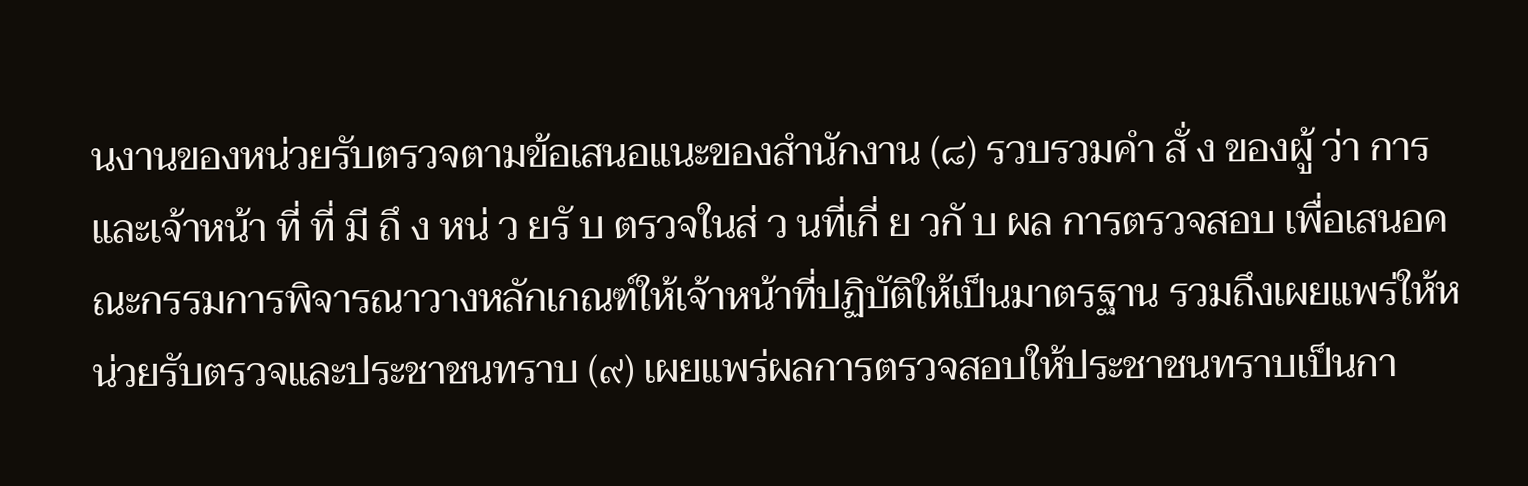นงานของหน่วยรับตรวจตามข้อเสนอแนะของสำนักงาน (๘) รวบรวมคำ สั่ ง ของผู้ ว่า การและเจ้าหน้า ที่ ที่ มี ถึ ง หน่ ว ยรั บ ตรวจในส่ ว นที่เกี่ ย วกั บ ผล การตรวจสอบ เพื่อเสนอคณะกรรมการพิจารณาวางหลักเกณฑ์ให้เจ้าหน้าที่ปฏิบัติให้เป็นมาตรฐาน รวมถึงเผยแพร่ให้หน่วยรับตรวจและประชาชนทราบ (๙) เผยแพร่ผลการตรวจสอบให้ประชาชนทราบเป็นกา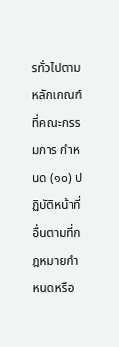รทั่วไปตามหลักเกณฑ์ที่คณะกรรมการ กำหนด (๑๐) ปฏิบัติหน้าที่อื่นตามที่กฎหมายกำหนดหรือ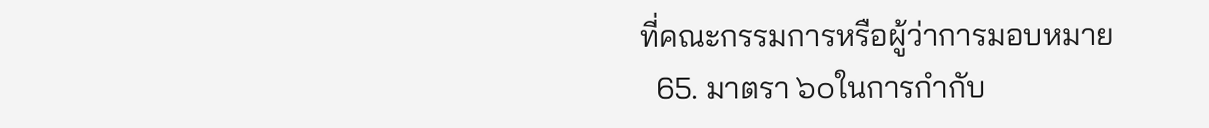ที่คณะกรรมการหรือผู้ว่าการมอบหมาย
  65. มาตรา ๖๐ในการกำกับ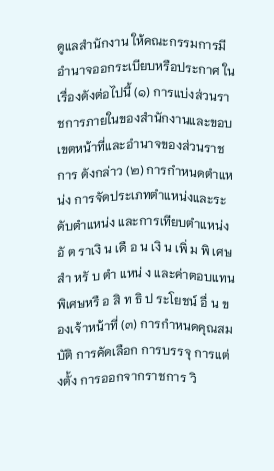ดูแลสำนักงาน ให้คณะกรรมการมีอำนาจออกระเบียบหรือประกาศ ในเรื่องดังต่อไปนี้ (๑) การแบ่งส่วนราชการภายในของสำนักงานและขอบเขตหน้าที่และอำนาจของส่วนราชการ ดังกล่าว (๒) การกำหนดตำแหน่ง การจัดประเภทตำแหน่งและระดับตำแหน่ง และการเทียบตำแหน่ง อั ต ราเงิ น เดื อ น เงิ น เพิ่ ม พิ เศษสำ หรั บ ตำ แหน่ ง และค่าตอบแทนพิเศษหรื อ สิ ท ธิ ป ระโยชน์ อื่ น ของเจ้าหน้าที่ (๓) การกำหนดคุณสมบัติ การคัดเลือก การบรรจุ การแต่งตั้ง การออกจากราชการ วิ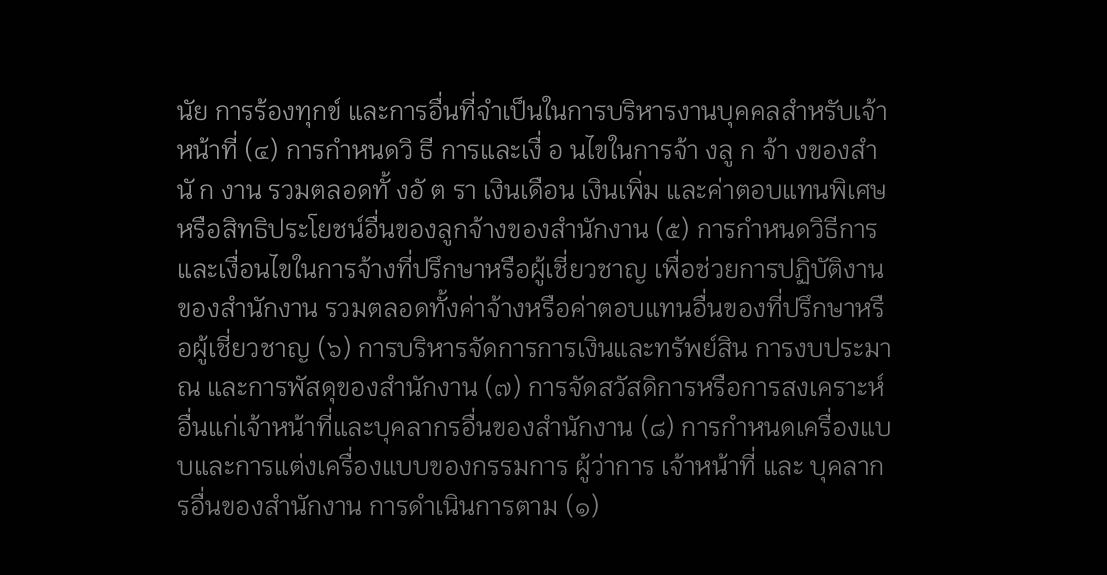นัย การร้องทุกข์ และการอื่นที่จำเป็นในการบริหารงานบุคคลสำหรับเจ้าหน้าที่ (๔) การกำหนดวิ ธี การและเงื่ อ นไขในการจ้า งลู ก จ้า งของสำ นั ก งาน รวมตลอดทั้ งอั ต รา เงินเดือน เงินเพิ่ม และค่าตอบแทนพิเศษหรือสิทธิประโยชน์อื่นของลูกจ้างของสำนักงาน (๕) การกำหนดวิธีการและเงื่อนไขในการจ้างที่ปรึกษาหรือผู้เชี่ยวชาญ เพื่อช่วยการปฏิบัติงาน ของสำนักงาน รวมตลอดทั้งค่าจ้างหรือค่าตอบแทนอื่นของที่ปรึกษาหรือผู้เชี่ยวชาญ (๖) การบริหารจัดการการเงินและทรัพย์สิน การงบประมาณ และการพัสดุของสำนักงาน (๗) การจัดสวัสดิการหรือการสงเคราะห์อื่นแก่เจ้าหน้าที่และบุคลากรอื่นของสำนักงาน (๘) การกำหนดเครื่องแบบและการแต่งเครื่องแบบของกรรมการ ผู้ว่าการ เจ้าหน้าที่ และ บุคลากรอื่นของสำนักงาน การดำเนินการตาม (๑)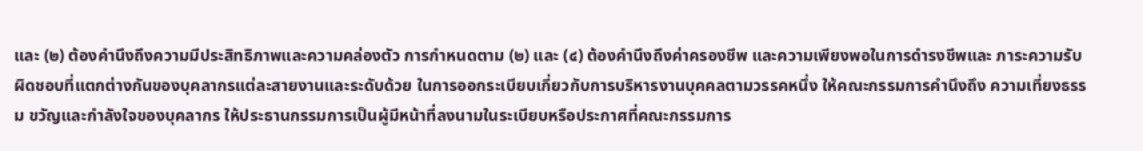และ (๒) ต้องคำนึงถึงความมีประสิทธิภาพและความคล่องตัว การกำหนดตาม (๒) และ (๔) ต้องคำนึงถึงค่าครองชีพ และความเพียงพอในการดำรงชีพและ ภาระความรับผิดชอบที่แตกต่างกันของบุคลากรแต่ละสายงานและระดับด้วย ในการออกระเบียบเกี่ยวกับการบริหารงานบุคคลตามวรรคหนึ่ง ให้คณะกรรมการคำนึงถึง ความเที่ยงธรรม ขวัญและกำลังใจของบุคลากร ให้ประธานกรรมการเป็นผู้มีหน้าที่ลงนามในระเบียบหรือประกาศที่คณะกรรมการ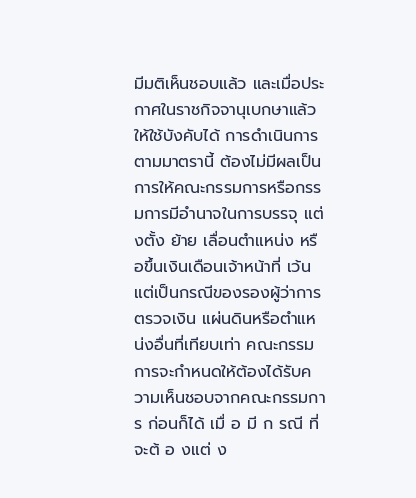มีมติเห็นชอบแล้ว และเมื่อประกาศในราชกิจจานุเบกษาแล้วให้ใช้บังคับได้ การดำเนินการตามมาตรานี้ ต้องไม่มีผลเป็นการให้คณะกรรมการหรือกรรมการมีอำนาจในการบรรจุ แต่งตั้ง ย้าย เลื่อนตำแหน่ง หรือขึ้นเงินเดือนเจ้าหน้าที่ เว้นแต่เป็นกรณีของรองผู้ว่าการตรวจเงิน แผ่นดินหรือตำแหน่งอื่นที่เทียบเท่า คณะกรรมการจะกำหนดให้ต้องได้รับความเห็นชอบจากคณะกรรมการ ก่อนก็ได้ เมื่ อ มี ก รณี ที่ จะต้ อ งแต่ ง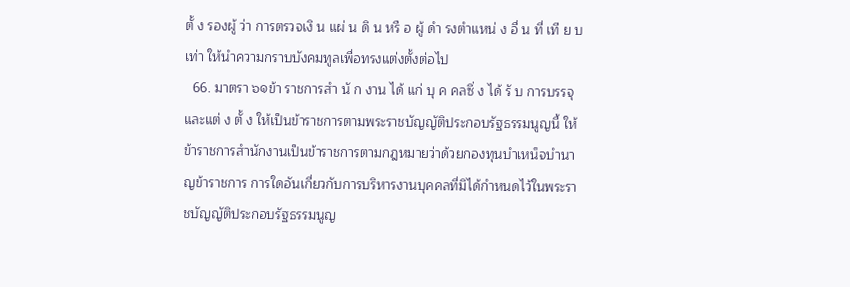ตั้ ง รองผู้ ว่า การตรวจเงิ น แผ่ น ดิ น หรื อ ผู้ ดำ รงตำแหน่ ง อื่ น ที่ เที ย บเท่า ให้นำความกราบบังคมทูลเพื่อทรงแต่งตั้งต่อไป
  66. มาตรา ๖๑ข้า ราชการสำ นั ก งาน ได้ แก่ บุ ค คลซึ่ ง ได้ รั บ การบรรจุและแต่ ง ตั้ ง ให้เป็นข้าราชการตามพระราชบัญญัติประกอบรัฐธรรมนูญนี้ ให้ข้าราชการสำนักงานเป็นข้าราชการตามกฎหมายว่าด้วยกองทุนบำเหน็จบำนาญข้าราชการ การใดอันเกี่ยวกับการบริหารงานบุคคลที่มิได้กำหนดไว้ในพระราชบัญญัติประกอบรัฐธรรมนูญ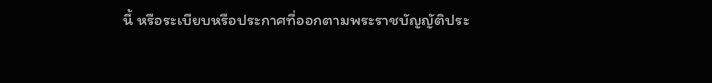นี้ หรือระเบียบหรือประกาศที่ออกตามพระราชบัญญัติประ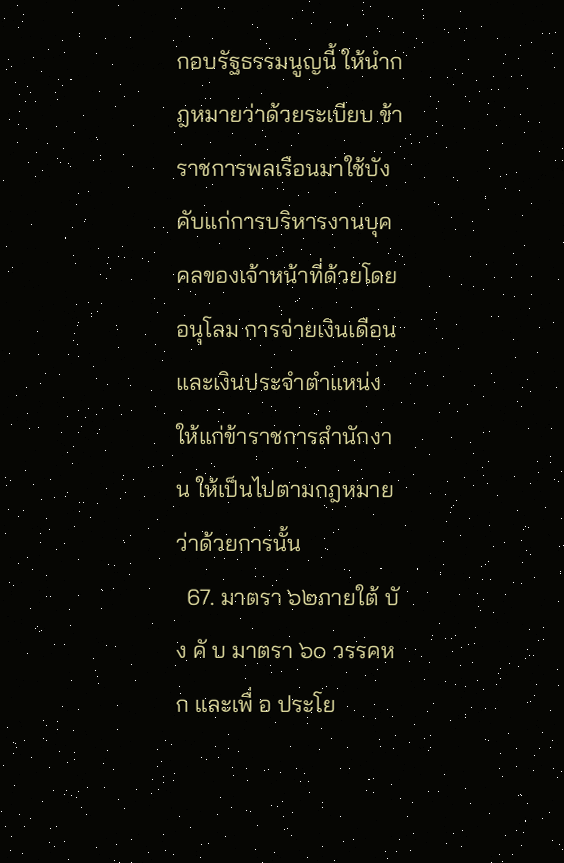กอบรัฐธรรมนูญนี้ ให้นำกฎหมายว่าด้วยระเบียบ ข้าราชการพลเรือนมาใช้บังคับแก่การบริหารงานบุคคลของเจ้าหน้าที่ด้วยโดยอนุโลม การจ่ายเงินเดือนและเงินประจำตำแหน่งให้แก่ข้าราชการสำนักงาน ให้เป็นไปตามกฎหมาย ว่าด้วยการนั้น
  67. มาตรา ๖๒ภายใต้ บั ง คั บ มาตรา ๖๐ วรรคหก และเพื่ อ ประโย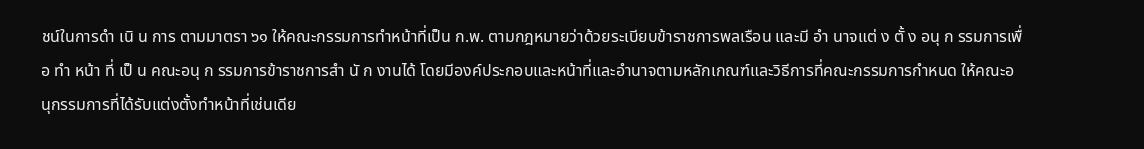ชน์ในการดำ เนิ น การ ตามมาตรา ๖๑ ให้คณะกรรมการทำหน้าที่เป็น ก.พ. ตามกฎหมายว่าด้วยระเบียบข้าราชการพลเรือน และมี อำ นาจแต่ ง ตั้ ง อนุ ก รรมการเพื่ อ ทำ หน้า ที่ เป็ น คณะอนุ ก รรมการข้าราชการสำ นั ก งานได้ โดยมีองค์ประกอบและหน้าที่และอำนาจตามหลักเกณฑ์และวิธีการที่คณะกรรมการกำหนด ให้คณะอนุกรรมการที่ได้รับแต่งตั้งทำหน้าที่เช่นเดีย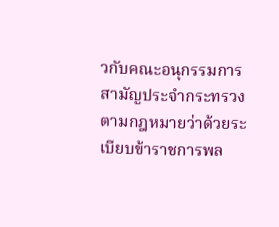วกับคณะอนุกรรมการสามัญประจำกระทรวง ตามกฎหมายว่าด้วยระเบียบข้าราชการพล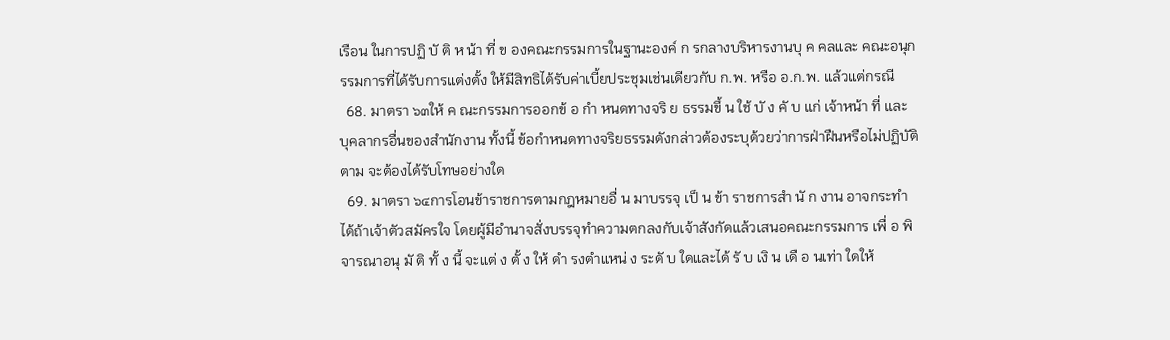เรือน ในการปฏิ บั ติ ห น้า ที่ ข องคณะกรรมการในฐานะองค์ ก รกลางบริหารงานบุ ค คลและ คณะอนุกรรมการที่ได้รับการแต่งตั้ง ให้มีสิทธิได้รับค่าเบี้ยประชุมเช่นเดียวกับ ก.พ. หรือ อ.ก.พ. แล้วแต่กรณี
  68. มาตรา ๖๓ให้ ค ณะกรรมการออกข้ อ กำ หนดทางจริ ย ธรรมขึ้ น ใช้ บั ง คั บ แก่ เจ้าหน้า ที่ และ บุคลากรอื่นของสำนักงาน ทั้งนี้ ข้อกำหนดทางจริยธรรมดังกล่าวต้องระบุด้วยว่าการฝ่าฝืนหรือไม่ปฏิบัติตาม จะต้องได้รับโทษอย่างใด
  69. มาตรา ๖๔การโอนข้าราชการตามกฎหมายอื่ น มาบรรจุ เป็ น ข้า ราชการสำ นั ก งาน อาจกระทำได้ถ้าเจ้าตัวสมัครใจ โดยผู้มีอำนาจสั่งบรรจุทำความตกลงกับเจ้าสังกัดแล้วเสนอคณะกรรมการ เพื่ อ พิ จารณาอนุ มั ติ ทั้ ง นี้ จะแต่ ง ตั้ ง ให้ ดำ รงตำแหน่ ง ระดั บ ใดและได้ รั บ เงิ น เดื อ นเท่า ใดให้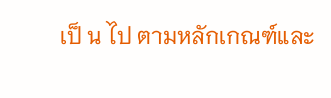เป็ น ไป ตามหลักเกณฑ์และ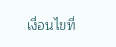เงื่อนไขที่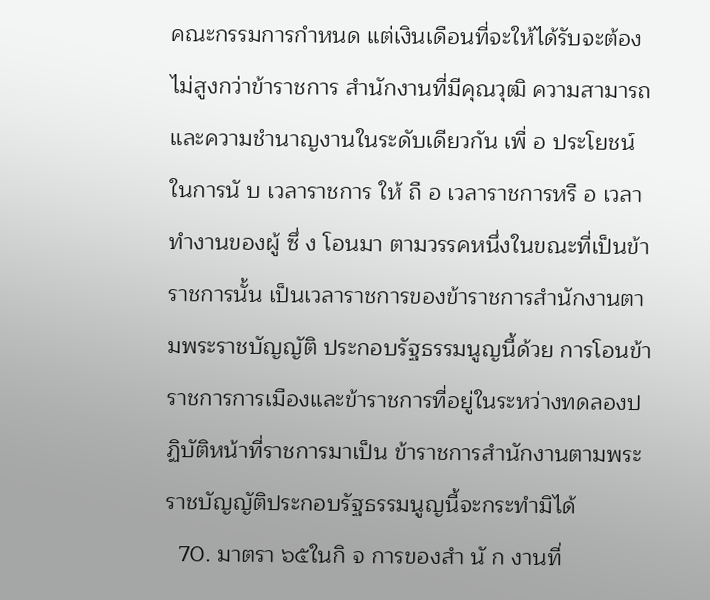คณะกรรมการกำหนด แต่เงินเดือนที่จะให้ได้รับจะต้องไม่สูงกว่าข้าราชการ สำนักงานที่มีคุณวุฒิ ความสามารถ และความชำนาญงานในระดับเดียวกัน เพื่ อ ประโยชน์ในการนั บ เวลาราชการ ให้ ถื อ เวลาราชการหรื อ เวลาทำงานของผู้ ซึ่ ง โอนมา ตามวรรคหนึ่งในขณะที่เป็นข้าราชการนั้น เป็นเวลาราชการของข้าราชการสำนักงานตามพระราชบัญญัติ ประกอบรัฐธรรมนูญนี้ด้วย การโอนข้าราชการการเมืองและข้าราชการที่อยู่ในระหว่างทดลองปฏิบัติหน้าที่ราชการมาเป็น ข้าราชการสำนักงานตามพระราชบัญญัติประกอบรัฐธรรมนูญนี้จะกระทำมิได้
  70. มาตรา ๖๕ในกิ จ การของสำ นั ก งานที่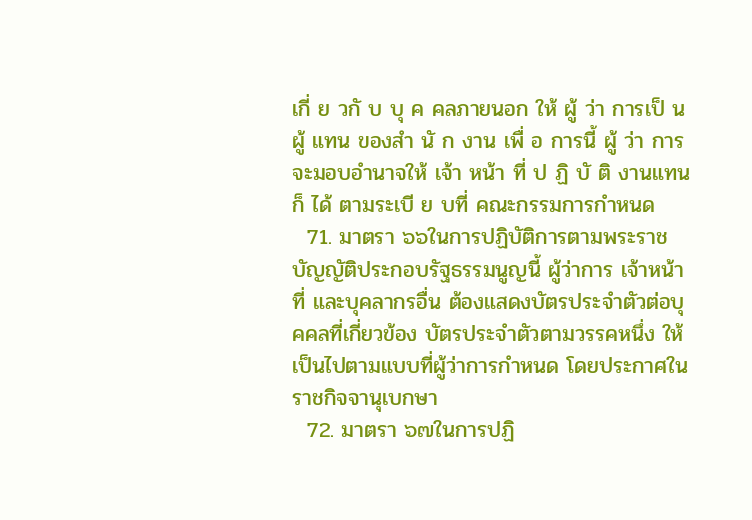เกี่ ย วกั บ บุ ค คลภายนอก ให้ ผู้ ว่า การเป็ น ผู้ แทน ของสำ นั ก งาน เพื่ อ การนี้ ผู้ ว่า การจะมอบอำนาจให้ เจ้า หน้า ที่ ป ฏิ บั ติ งานแทนก็ ได้ ตามระเบี ย บที่ คณะกรรมการกำหนด
  71. มาตรา ๖๖ในการปฏิบัติการตามพระราชบัญญัติประกอบรัฐธรรมนูญนี้ ผู้ว่าการ เจ้าหน้าที่ และบุคลากรอื่น ต้องแสดงบัตรประจำตัวต่อบุคคลที่เกี่ยวข้อง บัตรประจำตัวตามวรรคหนึ่ง ให้เป็นไปตามแบบที่ผู้ว่าการกำหนด โดยประกาศในราชกิจจานุเบกษา
  72. มาตรา ๖๗ในการปฏิ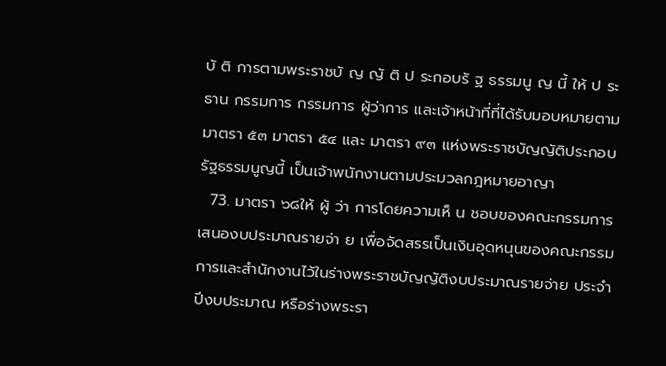บั ติ การตามพระราชบั ญ ญั ติ ป ระกอบรั ฐ ธรรมนู ญ นี้ ให้ ป ระธาน กรรมการ กรรมการ ผู้ว่าการ และเจ้าหน้าที่ที่ได้รับมอบหมายตามมาตรา ๕๓ มาตรา ๕๔ และ มาตรา ๙๓ แห่งพระราชบัญญัติประกอบรัฐธรรมนูญนี้ เป็นเจ้าพนักงานตามประมวลกฎหมายอาญา
  73. มาตรา ๖๘ให้ ผู้ ว่า การโดยความเห็ น ชอบของคณะกรรมการเสนองบประมาณรายจ่า ย เพื่อจัดสรรเป็นเงินอุดหนุนของคณะกรรมการและสำนักงานไว้ในร่างพระราชบัญญัติงบประมาณรายจ่าย ประจำปีงบประมาณ หรือร่างพระรา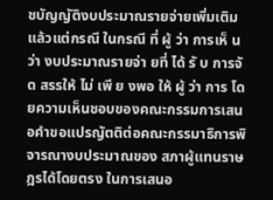ชบัญญัติงบประมาณรายจ่ายเพิ่มเติม แล้วแต่กรณี ในกรณี ที่ ผู้ ว่า การเห็ น ว่า งบประมาณรายจ่า ยที่ ได้ รั บ การจั ด สรรให้ ไม่ เพี ย งพอ ให้ ผู้ ว่า การ โดยความเห็นชอบของคณะกรรมการเสนอคำขอแปรญัตติต่อคณะกรรมาธิการพิจารณางบประมาณของ สภาผู้แทนราษฎรได้โดยตรง ในการเสนอ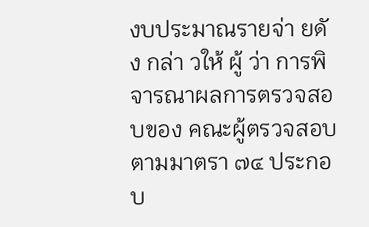งบประมาณรายจ่า ยดั ง กล่า วให้ ผู้ ว่า การพิ จารณาผลการตรวจสอบของ คณะผู้ตรวจสอบตามมาตรา ๗๔ ประกอบ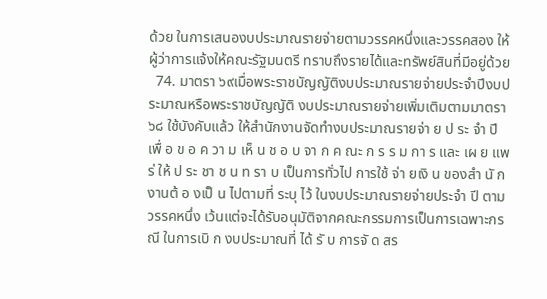ด้วย ในการเสนองบประมาณรายจ่ายตามวรรคหนึ่งและวรรคสอง ให้ผู้ว่าการแจ้งให้คณะรัฐมนตรี ทราบถึงรายได้และทรัพย์สินที่มีอยู่ด้วย
  74. มาตรา ๖๙เมื่อพระราชบัญญัติงบประมาณรายจ่ายประจำปีงบประมาณหรือพระราชบัญญัติ งบประมาณรายจ่ายเพิ่มเติมตามมาตรา ๖๘ ใช้บังคับแล้ว ให้สำนักงานจัดทำงบประมาณรายจ่า ย ป ระ จำ ปี เพื่ อ ข อ ค วา ม เห็ น ช อ บ จา ก ค ณะ ก ร ร ม กา ร และ เผ ย แพ ร่ ให้ ป ระ ชา ช น ท รา บ เป็นการทั่วไป การใช้ จ่า ยเงิ น ของสำ นั ก งานต้ อ งเป็ น ไปตามที่ ระบุ ไว้ ในงบประมาณรายจ่ายประจำ ปี ตาม วรรคหนึ่ง เว้นแต่จะได้รับอนุมัติจากคณะกรรมการเป็นการเฉพาะกรณี ในการเบิ ก งบประมาณที่ ได้ รั บ การจั ด สร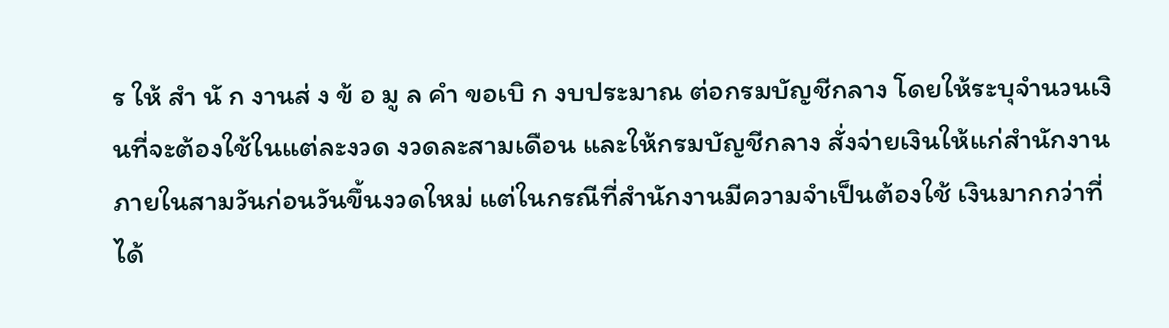ร ให้ สำ นั ก งานส่ ง ข้ อ มู ล คำ ขอเบิ ก งบประมาณ ต่อกรมบัญชีกลาง โดยให้ระบุจำนวนเงินที่จะต้องใช้ในแต่ละงวด งวดละสามเดือน และให้กรมบัญชีกลาง สั่งจ่ายเงินให้แก่สำนักงานภายในสามวันก่อนวันขึ้นงวดใหม่ แต่ในกรณีที่สำนักงานมีความจำเป็นต้องใช้ เงินมากกว่าที่ได้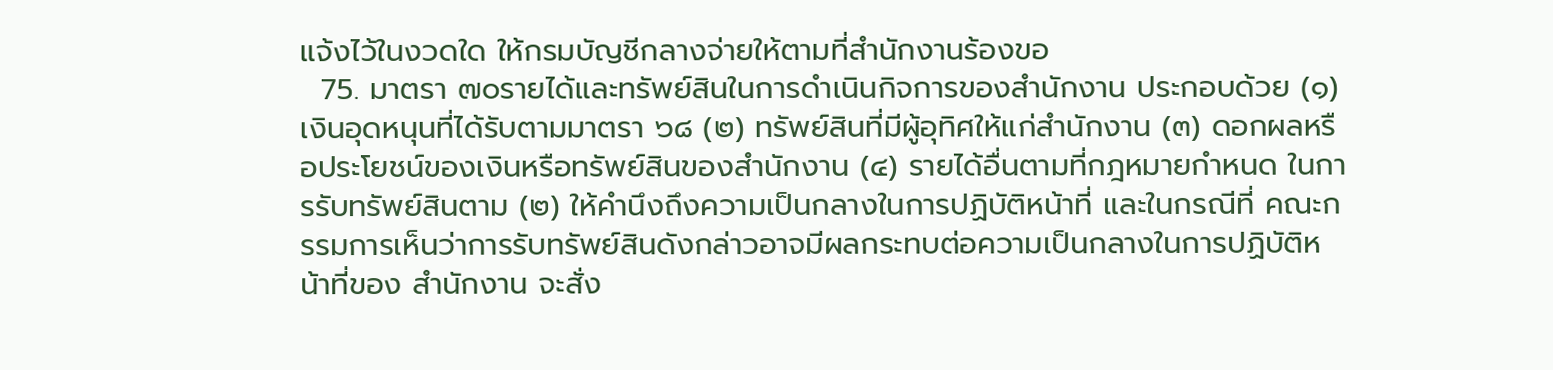แจ้งไว้ในงวดใด ให้กรมบัญชีกลางจ่ายให้ตามที่สำนักงานร้องขอ
  75. มาตรา ๗๐รายได้และทรัพย์สินในการดำเนินกิจการของสำนักงาน ประกอบด้วย (๑) เงินอุดหนุนที่ได้รับตามมาตรา ๖๘ (๒) ทรัพย์สินที่มีผู้อุทิศให้แก่สำนักงาน (๓) ดอกผลหรือประโยชน์ของเงินหรือทรัพย์สินของสำนักงาน (๔) รายได้อื่นตามที่กฎหมายกำหนด ในการรับทรัพย์สินตาม (๒) ให้คำนึงถึงความเป็นกลางในการปฏิบัติหน้าที่ และในกรณีที่ คณะกรรมการเห็นว่าการรับทรัพย์สินดังกล่าวอาจมีผลกระทบต่อความเป็นกลางในการปฏิบัติหน้าที่ของ สำนักงาน จะสั่ง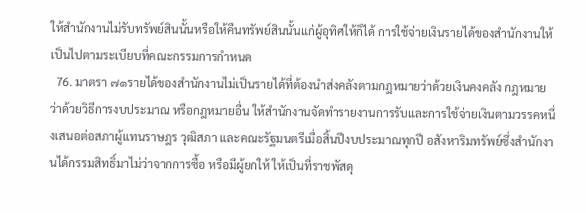ให้สำนักงานไม่รับทรัพย์สินนั้นหรือให้คืนทรัพย์สินนั้นแก่ผู้อุทิศให้ก็ได้ การใช้จ่ายเงินรายได้ของสำนักงานให้เป็นไปตามระเบียบที่คณะกรรมการกำหนด
  76. มาตรา ๗๑รายได้ของสำนักงานไม่เป็นรายได้ที่ต้องนำส่งคลังตามกฎหมายว่าด้วยเงินคงคลัง กฎหมายว่าด้วยวิธีการงบประมาณ หรือกฎหมายอื่น ให้สำนักงานจัดทำรายงานการรับและการใช้จ่ายเงินตามวรรคหนึ่งเสนอต่อสภาผู้แทนราษฎร วุฒิสภา และคณะรัฐมนตรีเมื่อสิ้นปีงบประมาณทุกปี อสังหาริมทรัพย์ซึ่งสำนักงานได้กรรมสิทธิ์มาไม่ว่าจากการซื้อ หรือมีผู้ยกให้ ให้เป็นที่ราชพัสดุ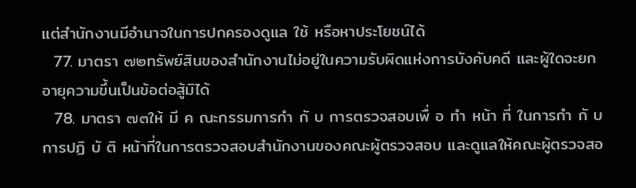แต่สำนักงานมีอำนาจในการปกครองดูแล ใช้ หรือหาประโยชน์ได้
  77. มาตรา ๗๒ทรัพย์สินของสำนักงานไม่อยู่ในความรับผิดแห่งการบังคับคดี และผู้ใดจะยก อายุความขึ้นเป็นข้อต่อสู้มิได้
  78. มาตรา ๗๓ให้ มี ค ณะกรรมการกำ กั บ การตรวจสอบเพื่ อ ทำ หน้า ที่ ในการกำ กั บ การปฏิ บั ติ หน้าที่ในการตรวจสอบสำนักงานของคณะผู้ตรวจสอบ และดูแลให้คณะผู้ตรวจสอ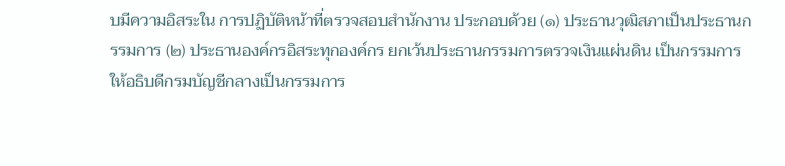บมีความอิสระใน การปฏิบัติหน้าที่ตรวจสอบสำนักงาน ประกอบด้วย (๑) ประธานวุฒิสภาเป็นประธานกรรมการ (๒) ประธานองค์กรอิสระทุกองค์กร ยกเว้นประธานกรรมการตรวจเงินแผ่นดิน เป็นกรรมการ ให้อธิบดีกรมบัญชีกลางเป็นกรรมการ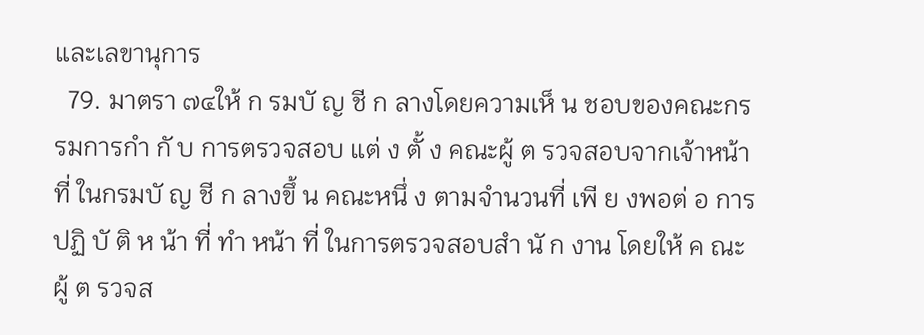และเลขานุการ
  79. มาตรา ๗๔ให้ ก รมบั ญ ชี ก ลางโดยความเห็ น ชอบของคณะกรรมการกำ กั บ การตรวจสอบ แต่ ง ตั้ ง คณะผู้ ต รวจสอบจากเจ้าหน้า ที่ ในกรมบั ญ ชี ก ลางขึ้ น คณะหนึ่ ง ตามจำนวนที่ เพี ย งพอต่ อ การปฏิ บั ติ ห น้า ที่ ทำ หน้า ที่ ในการตรวจสอบสำ นั ก งาน โดยให้ ค ณะผู้ ต รวจส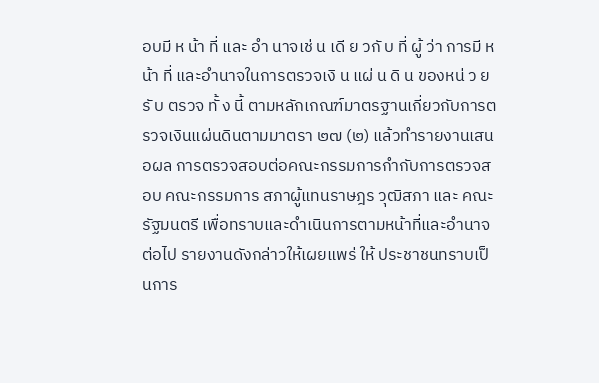อบมี ห น้า ที่ และ อำ นาจเช่ น เดี ย วกั บ ที่ ผู้ ว่า การมี ห น้า ที่ และอำนาจในการตรวจเงิ น แผ่ น ดิ น ของหน่ ว ยรั บ ตรวจ ทั้ ง นี้ ตามหลักเกณฑ์มาตรฐานเกี่ยวกับการตรวจเงินแผ่นดินตามมาตรา ๒๗ (๒) แล้วทำรายงานเสนอผล การตรวจสอบต่อคณะกรรมการกำกับการตรวจสอบ คณะกรรมการ สภาผู้แทนราษฎร วุฒิสภา และ คณะรัฐมนตรี เพื่อทราบและดำเนินการตามหน้าที่และอำนาจต่อไป รายงานดังกล่าวให้เผยแพร่ ให้ ประชาชนทราบเป็นการ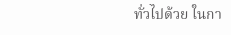ทั่วไปด้วย ในกา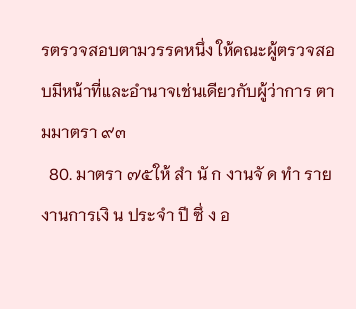รตรวจสอบตามวรรคหนึ่ง ให้คณะผู้ตรวจสอบมีหน้าที่และอำนาจเช่นเดียวกับผู้ว่าการ ตามมาตรา ๙๓
  80. มาตรา ๗๕ให้ สำ นั ก งานจั ด ทำ รายงานการเงิ น ประจำ ปี ซึ่ ง อ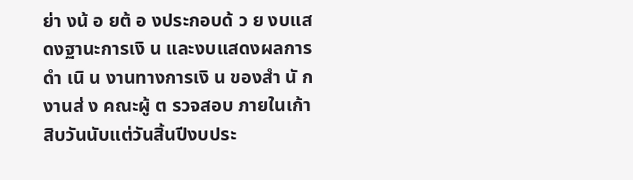ย่า งน้ อ ยต้ อ งประกอบด้ ว ย งบแสดงฐานะการเงิ น และงบแสดงผลการดำ เนิ น งานทางการเงิ น ของสำ นั ก งานส่ ง คณะผู้ ต รวจสอบ ภายในเก้าสิบวันนับแต่วันสิ้นปีงบประ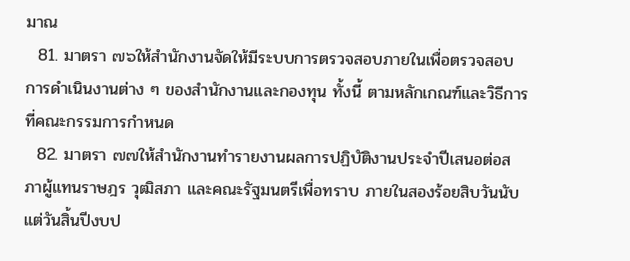มาณ
  81. มาตรา ๗๖ให้สำนักงานจัดให้มีระบบการตรวจสอบภายในเพื่อตรวจสอบการดำเนินงานต่าง ๆ ของสำนักงานและกองทุน ทั้งนี้ ตามหลักเกณฑ์และวิธีการที่คณะกรรมการกำหนด
  82. มาตรา ๗๗ให้สำนักงานทำรายงานผลการปฏิบัติงานประจำปีเสนอต่อสภาผู้แทนราษฎร วุฒิสภา และคณะรัฐมนตรีเพื่อทราบ ภายในสองร้อยสิบวันนับแต่วันสิ้นปีงบป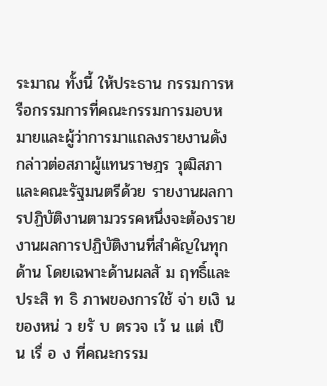ระมาณ ทั้งนี้ ให้ประธาน กรรมการหรือกรรมการที่คณะกรรมการมอบหมายและผู้ว่าการมาแถลงรายงานดังกล่าวต่อสภาผู้แทนราษฎร วุฒิสภา และคณะรัฐมนตรีด้วย รายงานผลการปฏิบัติงานตามวรรคหนึ่งจะต้องรายงานผลการปฏิบัติงานที่สำคัญในทุกด้าน โดยเฉพาะด้านผลสั ม ฤทธิ์และประสิ ท ธิ ภาพของการใช้ จ่า ยเงิ น ของหน่ ว ยรั บ ตรวจ เว้ น แต่ เป็ น เรื่ อ ง ที่คณะกรรม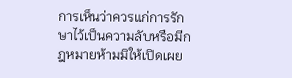การเห็นว่าควรแก่การรักษาไว้เป็นความลับหรือมีกฎหมายห้ามมิให้เปิดเผย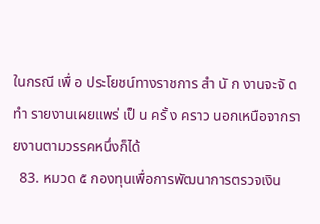ในกรณี เพื่ อ ประโยชน์ทางราชการ สำ นั ก งานจะจั ด ทำ รายงานเผยแพร่ เป็ น ครั้ ง คราว นอกเหนือจากรายงานตามวรรคหนึ่งก็ได้
  83. หมวด ๕ กองทุนเพื่อการพัฒนาการตรวจเงิน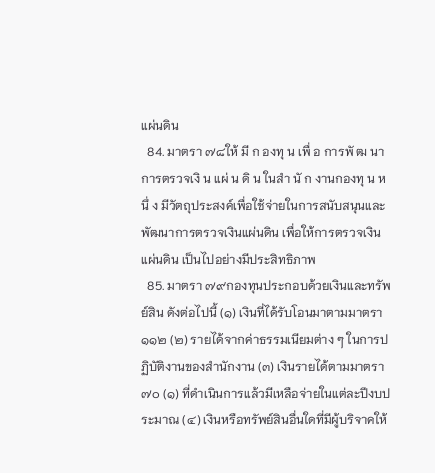แผ่นดิน
  84. มาตรา ๗๘ให้ มี ก องทุ น เพื่ อ การพั ฒ นาการตรวจเงิ น แผ่ น ดิ น ในสำ นั ก งานกองทุ น หนึ่ ง มีวัตถุประสงค์เพื่อใช้จ่ายในการสนับสนุนและพัฒนาการตรวจเงินแผ่นดิน เพื่อให้การตรวจเงินแผ่นดิน เป็นไปอย่างมีประสิทธิภาพ
  85. มาตรา ๗๙กองทุนประกอบด้วยเงินและทรัพย์สิน ดังต่อไปนี้ (๑) เงินที่ได้รับโอนมาตามมาตรา ๑๑๒ (๒) รายได้จากค่าธรรมเนียมต่าง ๆ ในการปฏิบัติงานของสำนักงาน (๓) เงินรายได้ตามมาตรา ๗๐ (๑) ที่ดำเนินการแล้วมีเหลือจ่ายในแต่ละปีงบประมาณ (๔) เงินหรือทรัพย์สินอื่นใดที่มีผู้บริจาคให้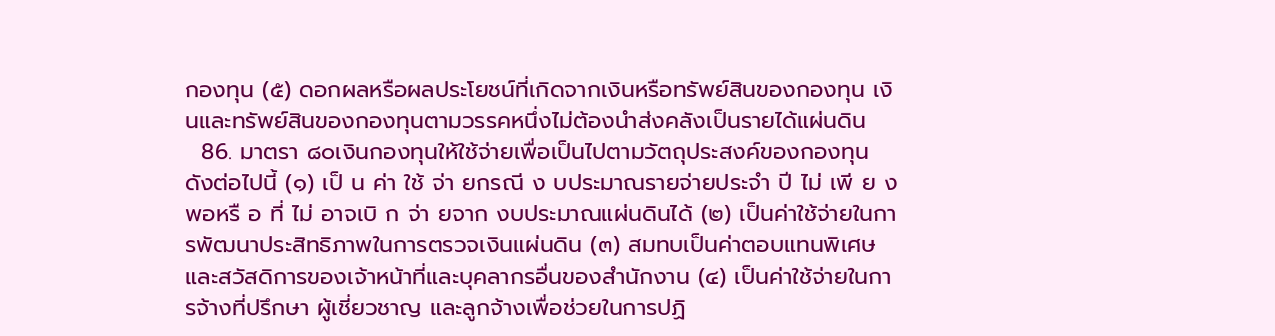กองทุน (๕) ดอกผลหรือผลประโยชน์ที่เกิดจากเงินหรือทรัพย์สินของกองทุน เงินและทรัพย์สินของกองทุนตามวรรคหนึ่งไม่ต้องนำส่งคลังเป็นรายได้แผ่นดิน
  86. มาตรา ๘๐เงินกองทุนให้ใช้จ่ายเพื่อเป็นไปตามวัตถุประสงค์ของกองทุน ดังต่อไปนี้ (๑) เป็ น ค่า ใช้ จ่า ยกรณี ง บประมาณรายจ่ายประจำ ปี ไม่ เพี ย งพอหรื อ ที่ ไม่ อาจเบิ ก จ่า ยจาก งบประมาณแผ่นดินได้ (๒) เป็นค่าใช้จ่ายในการพัฒนาประสิทธิภาพในการตรวจเงินแผ่นดิน (๓) สมทบเป็นค่าตอบแทนพิเศษ และสวัสดิการของเจ้าหน้าที่และบุคลากรอื่นของสำนักงาน (๔) เป็นค่าใช้จ่ายในการจ้างที่ปรึกษา ผู้เชี่ยวชาญ และลูกจ้างเพื่อช่วยในการปฏิ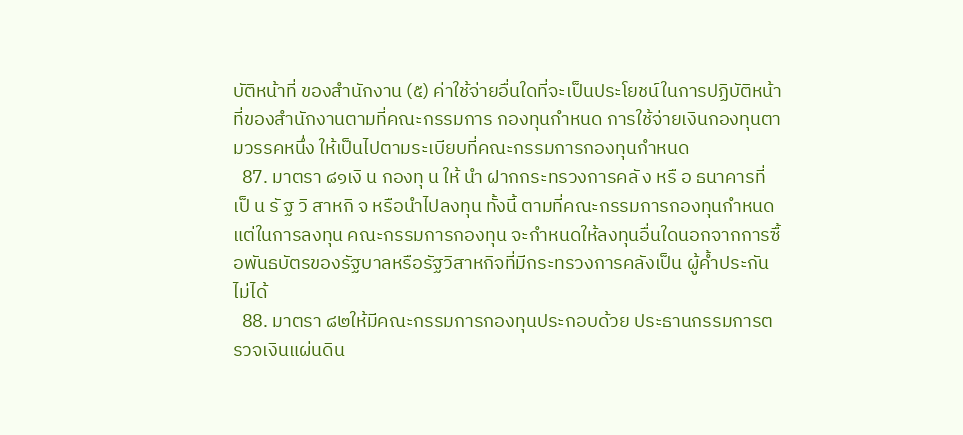บัติหน้าที่ ของสำนักงาน (๕) ค่าใช้จ่ายอื่นใดที่จะเป็นประโยชน์ในการปฏิบัติหน้าที่ของสำนักงานตามที่คณะกรรมการ กองทุนกำหนด การใช้จ่ายเงินกองทุนตามวรรคหนึ่ง ให้เป็นไปตามระเบียบที่คณะกรรมการกองทุนกำหนด
  87. มาตรา ๘๑เงิ น กองทุ น ให้ นำ ฝากกระทรวงการคลั ง หรื อ ธนาคารที่ เป็ น รั ฐ วิ สาหกิ จ หรือนำไปลงทุน ทั้งนี้ ตามที่คณะกรรมการกองทุนกำหนด แต่ในการลงทุน คณะกรรมการกองทุน จะกำหนดให้ลงทุนอื่นใดนอกจากการซื้อพันธบัตรของรัฐบาลหรือรัฐวิสาหกิจที่มีกระทรวงการคลังเป็น ผู้ค้ำประกันไม่ได้
  88. มาตรา ๘๒ให้มีคณะกรรมการกองทุนประกอบด้วย ประธานกรรมการตรวจเงินแผ่นดิน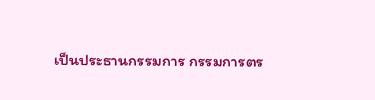เป็นประธานกรรมการ กรรมการตร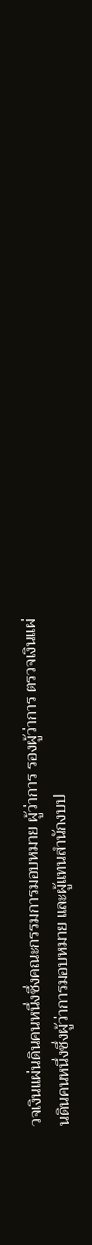วจเงินแผ่นดินคนหนึ่งซึ่งคณะกรรมการมอบหมาย ผู้ว่าการ รองผู้ว่าการ ตรวจเงินแผ่นดินคนหนึ่งซึ่งผู้ว่าการมอบหมาย และผู้แทนสำนักงบป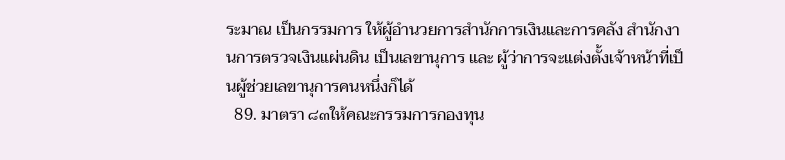ระมาณ เป็นกรรมการ ให้ผู้อำนวยการสำนักการเงินและการคลัง สำนักงานการตรวจเงินแผ่นดิน เป็นเลขานุการ และ ผู้ว่าการจะแต่งตั้งเจ้าหน้าที่เป็นผู้ช่วยเลขานุการคนหนึ่งก็ได้
  89. มาตรา ๘๓ให้คณะกรรมการกองทุน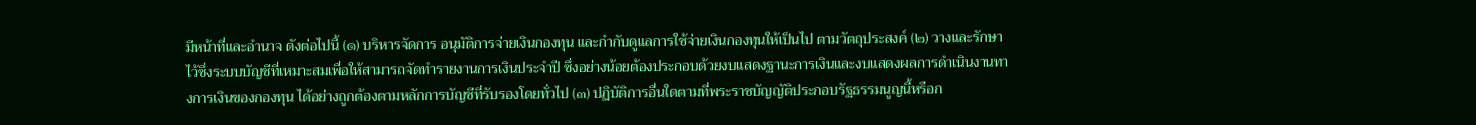มีหน้าที่และอำนาจ ดังต่อไปนี้ (๑) บริหารจัดการ อนุมัติการจ่ายเงินกองทุน และกำกับดูแลการใช้จ่ายเงินกองทุนให้เป็นไป ตามวัตถุประสงค์ (๒) วางและรักษาไว้ซึ่งระบบบัญชีที่เหมาะสมเพื่อให้สามารถจัดทำรายงานการเงินประจำปี ซึ่งอย่างน้อยต้องประกอบด้วยงบแสดงฐานะการเงินและงบแสดงผลการดำเนินงานทางการเงินของกองทุน ได้อย่างถูกต้องตามหลักการบัญชีที่รับรองโดยทั่วไป (๓) ปฏิบัติการอื่นใดตามที่พระราชบัญญัติประกอบรัฐธรรมนูญนี้หรือก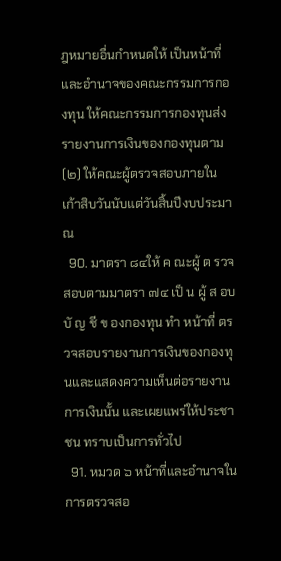ฎหมายอื่นกำหนดให้ เป็นหน้าที่และอำนาจของคณะกรรมการกองทุน ให้คณะกรรมการกองทุนส่งรายงานการเงินของกองทุนตาม (๒) ให้คณะผู้ตรวจสอบภายใน เก้าสิบวันนับแต่วันสิ้นปีงบประมาณ
  90. มาตรา ๘๔ให้ ค ณะผู้ ต รวจสอบตามมาตรา ๗๔ เป็ น ผู้ ส อบบั ญ ชี ข องกองทุน ทำ หน้าที่ ตรวจสอบรายงานการเงินของกองทุนและแสดงความเห็นต่อรายงานการเงินนั้น และเผยแพร่ให้ประชาชน ทราบเป็นการทั่วไป
  91. หมวด ๖ หน้าที่และอำนาจในการตรวจสอ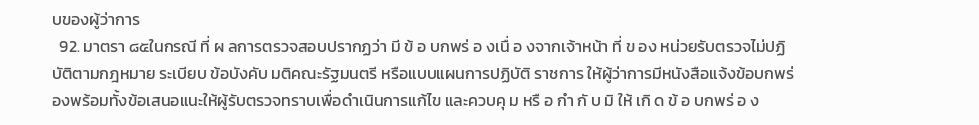บของผู้ว่าการ
  92. มาตรา ๘๕ในกรณี ที่ ผ ลการตรวจสอบปรากฏว่า มี ข้ อ บกพร่ อ งเนื่ อ งจากเจ้าหน้า ที่ ข อง หน่วยรับตรวจไม่ปฏิบัติตามกฎหมาย ระเบียบ ข้อบังคับ มติคณะรัฐมนตรี หรือแบบแผนการปฏิบัติ ราชการ ให้ผู้ว่าการมีหนังสือแจ้งข้อบกพร่องพร้อมทั้งข้อเสนอแนะให้ผู้รับตรวจทราบเพื่อดำเนินการแก้ไข และควบคุ ม หรื อ กำ กั บ มิ ให้ เกิ ด ข้ อ บกพร่ อ ง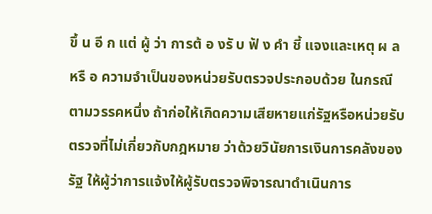ขึ้ น อี ก แต่ ผู้ ว่า การต้ อ งรั บ ฟั ง คำ ชี้ แจงและเหตุ ผ ลหรื อ ความจำเป็นของหน่วยรับตรวจประกอบด้วย ในกรณีตามวรรคหนึ่ง ถ้าก่อให้เกิดความเสียหายแก่รัฐหรือหน่วยรับตรวจที่ไม่เกี่ยวกับกฎหมาย ว่าด้วยวินัยการเงินการคลังของรัฐ ให้ผู้ว่าการแจ้งให้ผู้รับตรวจพิจารณาดำเนินการ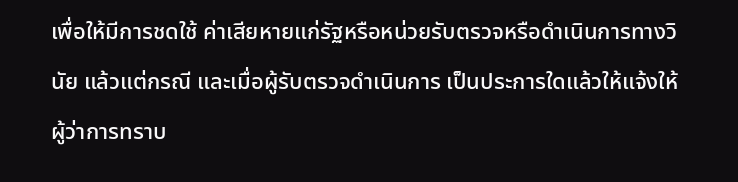เพื่อให้มีการชดใช้ ค่าเสียหายแก่รัฐหรือหน่วยรับตรวจหรือดำเนินการทางวินัย แล้วแต่กรณี และเมื่อผู้รับตรวจดำเนินการ เป็นประการใดแล้วให้แจ้งให้ผู้ว่าการทราบ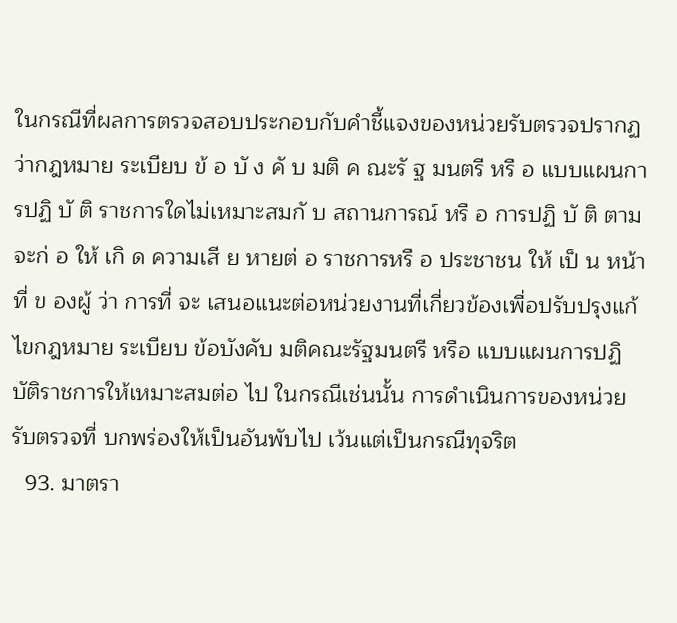ในกรณีที่ผลการตรวจสอบประกอบกับคำชี้แจงของหน่วยรับตรวจปรากฏว่ากฎหมาย ระเบียบ ข้ อ บั ง คั บ มติ ค ณะรั ฐ มนตรี หรื อ แบบแผนการปฏิ บั ติ ราชการใดไม่เหมาะสมกั บ สถานการณ์ หรื อ การปฏิ บั ติ ตามจะก่ อ ให้ เกิ ด ความเสี ย หายต่ อ ราชการหรื อ ประชาชน ให้ เป็ น หน้า ที่ ข องผู้ ว่า การที่ จะ เสนอแนะต่อหน่วยงานที่เกี่ยวข้องเพื่อปรับปรุงแก้ไขกฎหมาย ระเบียบ ข้อบังคับ มติคณะรัฐมนตรี หรือ แบบแผนการปฏิบัติราชการให้เหมาะสมต่อ ไป ในกรณีเช่นนั้น การดำเนินการของหน่วยรับตรวจที่ บกพร่องให้เป็นอันพับไป เว้นแต่เป็นกรณีทุจริต
  93. มาตรา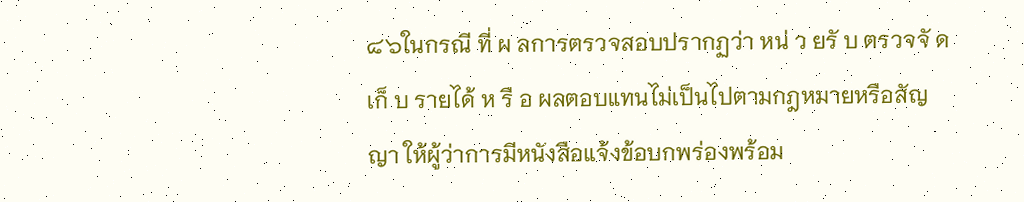๘๖ในกรณี ที่ ผ ลการตรวจสอบปรากฏว่า หน่ ว ยรั บ ตรวจจั ด เก็ บ รายได้ ห รื อ ผลตอบแทนไม่เป็นไปตามกฎหมายหรือสัญญา ให้ผู้ว่าการมีหนังสือแจ้งข้อบกพร่องพร้อม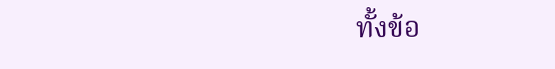ทั้งข้อ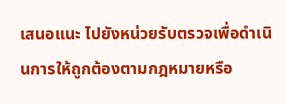เสนอแนะ ไปยังหน่วยรับตรวจเพื่อดำเนินการให้ถูกต้องตามกฎหมายหรือ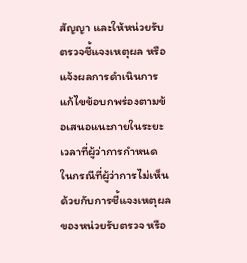สัญญา และให้หน่วยรับตรวจชี้แจงเหตุผล หรือแจ้งผลการดำเนินการแก้ไขข้อบกพร่องตามข้อเสนอแนะภายในระยะเวลาที่ผู้ว่าการกำหนด ในกรณีที่ผู้ว่าการไม่เห็นด้วยกับการชี้แจงเหตุผลของหน่วยรับตรวจ หรือ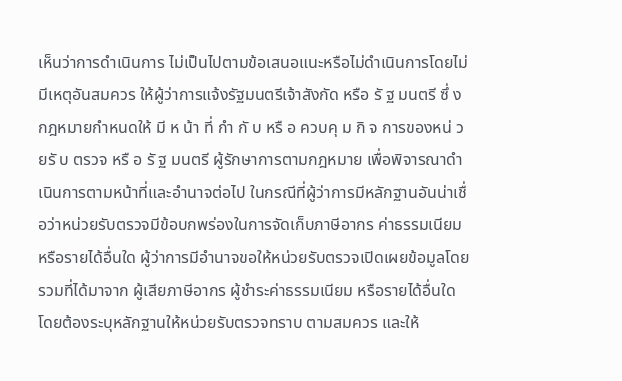เห็นว่าการดำเนินการ ไม่เป็นไปตามข้อเสนอแนะหรือไม่ดำเนินการโดยไม่มีเหตุอันสมควร ให้ผู้ว่าการแจ้งรัฐมนตรีเจ้าสังกัด หรือ รั ฐ มนตรี ซึ่ ง กฎหมายกำหนดให้ มี ห น้า ที่ กำ กั บ หรื อ ควบคุ ม กิ จ การของหน่ ว ยรั บ ตรวจ หรื อ รั ฐ มนตรี ผู้รักษาการตามกฎหมาย เพื่อพิจารณาดำเนินการตามหน้าที่และอำนาจต่อไป ในกรณีที่ผู้ว่าการมีหลักฐานอันน่าเชื่อว่าหน่วยรับตรวจมีข้อบกพร่องในการจัดเก็บภาษีอากร ค่าธรรมเนียม หรือรายได้อื่นใด ผู้ว่าการมีอำนาจขอให้หน่วยรับตรวจเปิดเผยข้อมูลโดยรวมที่ได้มาจาก ผู้เสียภาษีอากร ผู้ชำระค่าธรรมเนียม หรือรายได้อื่นใด โดยต้องระบุหลักฐานให้หน่วยรับตรวจทราบ ตามสมควร และให้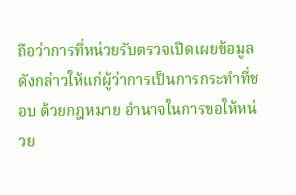ถือว่าการที่หน่วยรับตรวจเปิดเผยข้อมูลดังกล่าวให้แก่ผู้ว่าการเป็นการกระทำที่ชอบ ด้วยกฎหมาย อำนาจในการขอให้หน่วย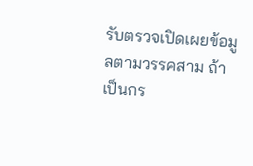รับตรวจเปิดเผยข้อมูลตามวรรคสาม ถ้าเป็นกร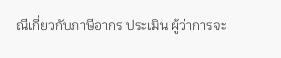ณีเกี่ยวกับภาษีอากร ประเมิน ผู้ว่าการจะ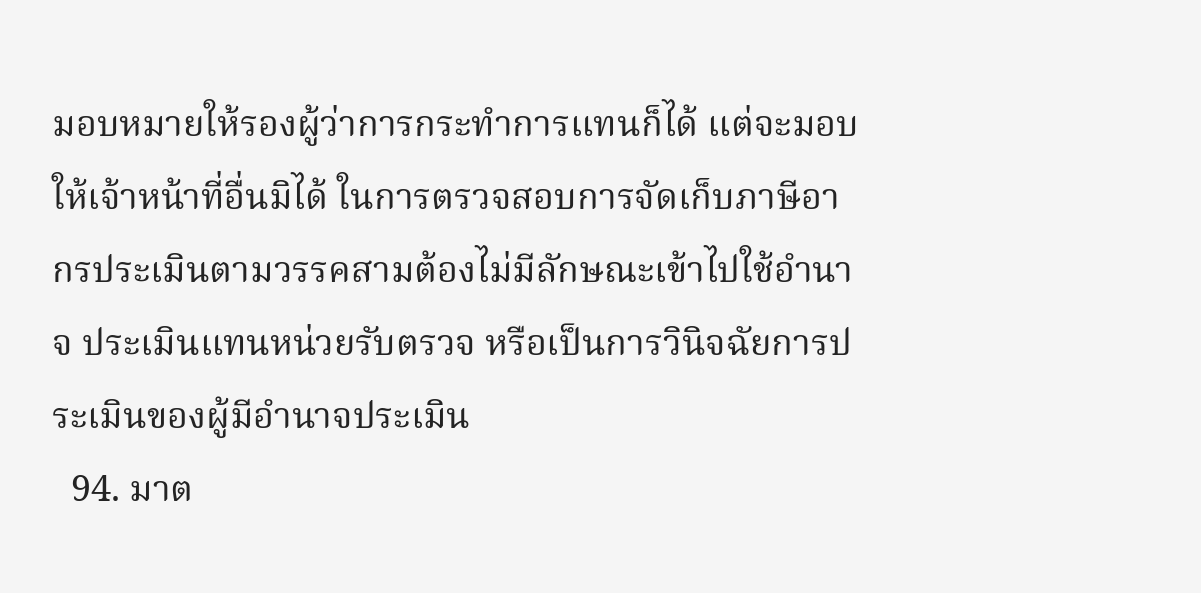มอบหมายให้รองผู้ว่าการกระทำการแทนก็ได้ แต่จะมอบให้เจ้าหน้าที่อื่นมิได้ ในการตรวจสอบการจัดเก็บภาษีอากรประเมินตามวรรคสามต้องไม่มีลักษณะเข้าไปใช้อำนาจ ประเมินแทนหน่วยรับตรวจ หรือเป็นการวินิจฉัยการประเมินของผู้มีอำนาจประเมิน
  94. มาต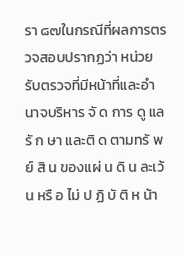รา ๘๗ในกรณีที่ผลการตรวจสอบปรากฏว่า หน่วยรับตรวจที่มีหน้าที่และอำนาจบริหาร จั ด การ ดู แลรั ก ษา และติ ด ตามทรั พ ย์ สิ น ของแผ่ น ดิ น ละเว้ น หรื อ ไม่ ป ฏิ บั ติ ห น้า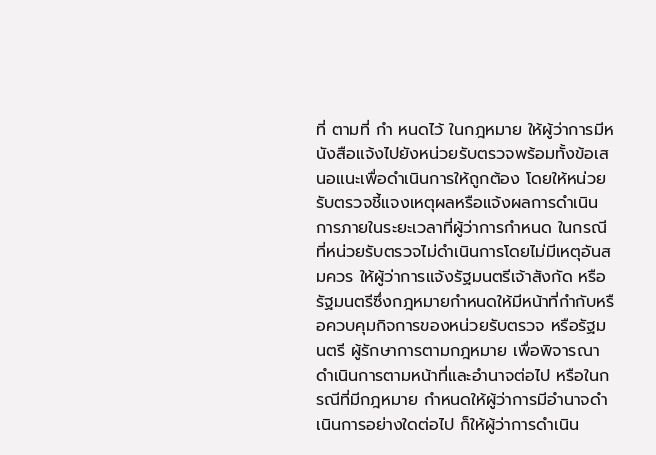ที่ ตามที่ กำ หนดไว้ ในกฎหมาย ให้ผู้ว่าการมีหนังสือแจ้งไปยังหน่วยรับตรวจพร้อมทั้งข้อเสนอแนะเพื่อดำเนินการให้ถูกต้อง โดยให้หน่วยรับตรวจชี้แจงเหตุผลหรือแจ้งผลการดำเนินการภายในระยะเวลาที่ผู้ว่าการกำหนด ในกรณีที่หน่วยรับตรวจไม่ดำเนินการโดยไม่มีเหตุอันสมควร ให้ผู้ว่าการแจ้งรัฐมนตรีเจ้าสังกัด หรือรัฐมนตรีซึ่งกฎหมายกำหนดให้มีหน้าที่กำกับหรือควบคุมกิจการของหน่วยรับตรวจ หรือรัฐมนตรี ผู้รักษาการตามกฎหมาย เพื่อพิจารณาดำเนินการตามหน้าที่และอำนาจต่อไป หรือในกรณีที่มีกฎหมาย กำหนดให้ผู้ว่าการมีอำนาจดำเนินการอย่างใดต่อไป ก็ให้ผู้ว่าการดำเนิน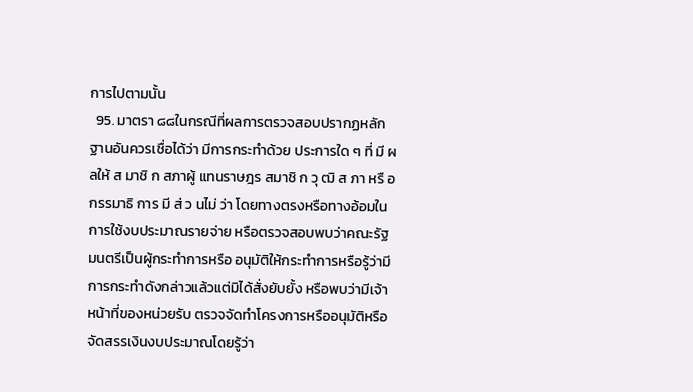การไปตามนั้น
  95. มาตรา ๘๘ในกรณีที่ผลการตรวจสอบปรากฏหลักฐานอันควรเชื่อได้ว่า มีการกระทำด้วย ประการใด ๆ ที่ มี ผ ลให้ ส มาชิ ก สภาผู้ แทนราษฎร สมาชิ ก วุ ฒิ ส ภา หรื อ กรรมาธิ การ มี ส่ ว นไม่ ว่า โดยทางตรงหรือทางอ้อมในการใช้งบประมาณรายจ่าย หรือตรวจสอบพบว่าคณะรัฐมนตรีเป็นผู้กระทำการหรือ อนุมัติให้กระทำการหรือรู้ว่ามีการกระทำดังกล่าวแล้วแต่มิได้สั่งยับยั้ง หรือพบว่ามีเจ้าหน้าที่ของหน่วยรับ ตรวจจัดทำโครงการหรืออนุมัติหรือจัดสรรเงินงบประมาณโดยรู้ว่า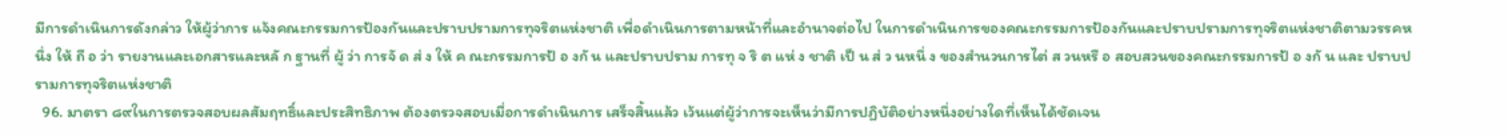มีการดำเนินการดังกล่าว ให้ผู้ว่าการ แจ้งคณะกรรมการป้องกันและปราบปรามการทุจริตแห่งชาติ เพื่อดำเนินการตามหน้าที่และอำนาจต่อไป ในการดำเนินการของคณะกรรมการป้องกันและปราบปรามการทุจริตแห่งชาติตามวรรคหนึ่ง ให้ ถื อ ว่า รายงานและเอกสารและหลั ก ฐานที่ ผู้ ว่า การจั ด ส่ ง ให้ ค ณะกรรมการป้ อ งกั น และปราบปราม การทุ จ ริ ต แห่ ง ชาติ เป็ น ส่ ว นหนึ่ ง ของสำนวนการไต่ ส วนหรื อ สอบสวนของคณะกรรมการป้ อ งกั น และ ปราบปรามการทุจริตแห่งชาติ
  96. มาตรา ๘๙ในการตรวจสอบผลสัมฤทธิ์และประสิทธิภาพ ต้องตรวจสอบเมื่อการดำเนินการ เสร็จสิ้นแล้ว เว้นแต่ผู้ว่าการจะเห็นว่ามีการปฏิบัติอย่างหนึ่งอย่างใดที่เห็นได้ชัดเจน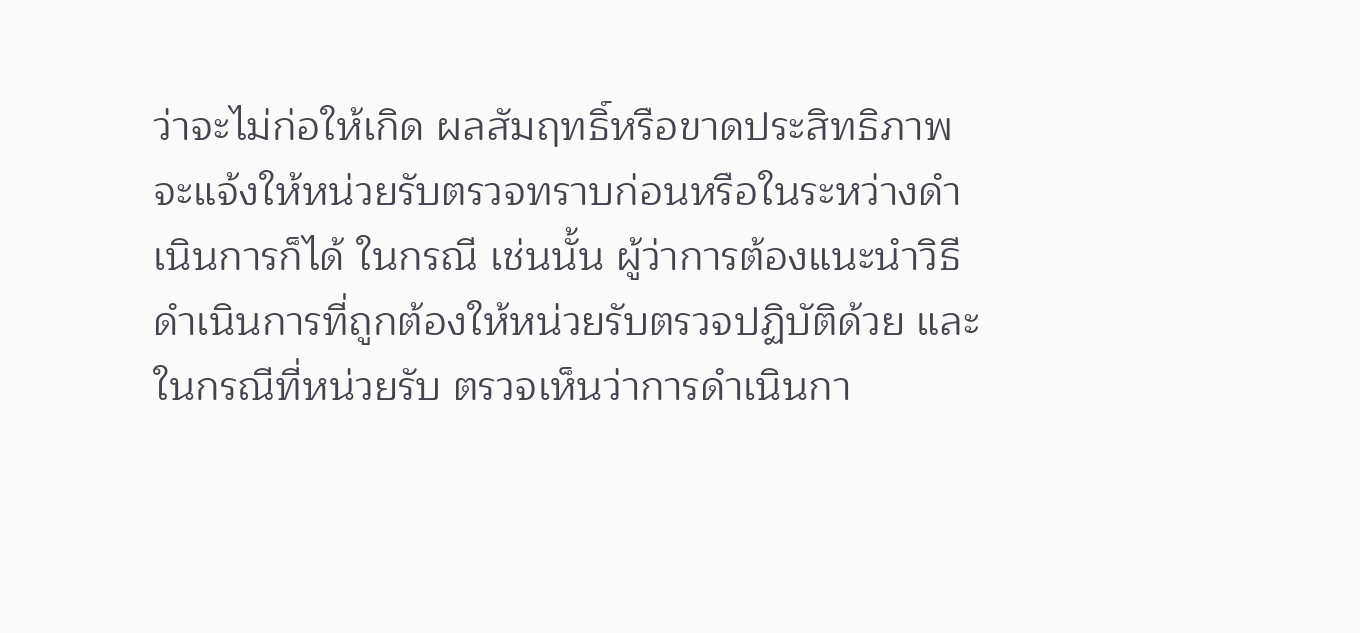ว่าจะไม่ก่อให้เกิด ผลสัมฤทธิ์หรือขาดประสิทธิภาพ จะแจ้งให้หน่วยรับตรวจทราบก่อนหรือในระหว่างดำเนินการก็ได้ ในกรณี เช่นนั้น ผู้ว่าการต้องแนะนำวิธีดำเนินการที่ถูกต้องให้หน่วยรับตรวจปฏิบัติด้วย และในกรณีที่หน่วยรับ ตรวจเห็นว่าการดำเนินกา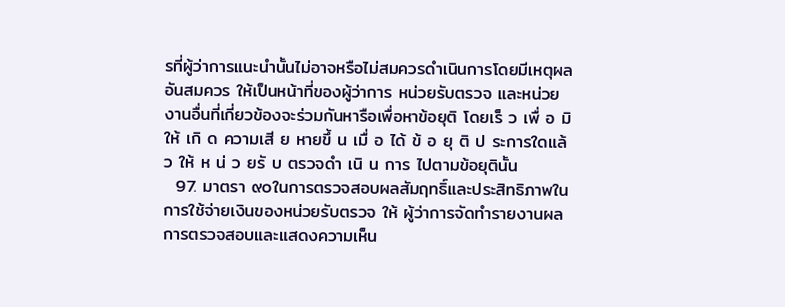รที่ผู้ว่าการแนะนำนั้นไม่อาจหรือไม่สมควรดำเนินการโดยมีเหตุผลอันสมควร ให้เป็นหน้าที่ของผู้ว่าการ หน่วยรับตรวจ และหน่วยงานอื่นที่เกี่ยวข้องจะร่วมกันหารือเพื่อหาข้อยุติ โดยเร็ ว เพื่ อ มิ ให้ เกิ ด ความเสี ย หายขึ้ น เมื่ อ ได้ ข้ อ ยุ ติ ป ระการใดแล้ ว ให้ ห น่ ว ยรั บ ตรวจดำ เนิ น การ ไปตามข้อยุตินั้น
  97. มาตรา ๙๐ในการตรวจสอบผลสัมฤทธิ์และประสิทธิภาพในการใช้จ่ายเงินของหน่วยรับตรวจ ให้ ผู้ว่าการจัดทำรายงานผลการตรวจสอบและแสดงความเห็น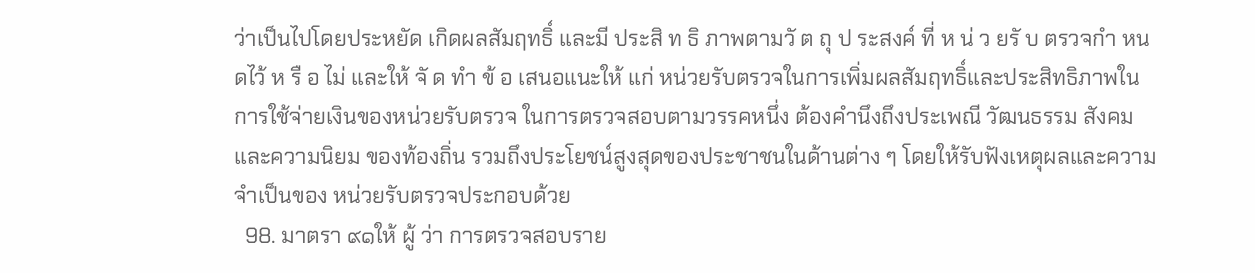ว่าเป็นไปโดยประหยัด เกิดผลสัมฤทธิ์ และมี ประสิ ท ธิ ภาพตามวั ต ถุ ป ระสงค์ ที่ ห น่ ว ยรั บ ตรวจกำ หนดไว้ ห รื อ ไม่ และให้ จั ด ทำ ข้ อ เสนอแนะให้ แก่ หน่วยรับตรวจในการเพิ่มผลสัมฤทธิ์และประสิทธิภาพในการใช้จ่ายเงินของหน่วยรับตรวจ ในการตรวจสอบตามวรรคหนึ่ง ต้องคำนึงถึงประเพณี วัฒนธรรม สังคม และความนิยม ของท้องถิ่น รวมถึงประโยชน์สูงสุดของประชาชนในด้านต่าง ๆ โดยให้รับฟังเหตุผลและความจำเป็นของ หน่วยรับตรวจประกอบด้วย
  98. มาตรา ๙๑ให้ ผู้ ว่า การตรวจสอบราย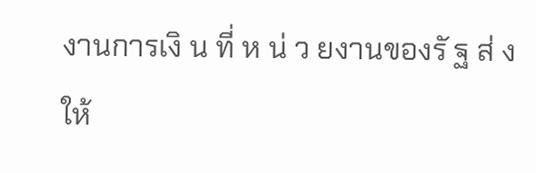งานการเงิ น ที่ ห น่ ว ยงานของรั ฐ ส่ ง ให้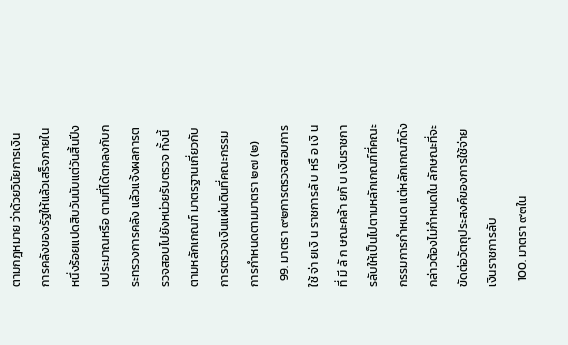ตามกฎหมาย ว่าด้วยวินัยการเงินการคลังของรัฐให้แล้วเสร็จภายในหนึ่งร้อยแปดสิบวันนับแต่วันสิ้นปีงบประมาณหรือ ตามที่ได้ตกลงกับกระทรวงการคลัง แล้วแจ้งผลการตรวจสอบไปยังหน่วยรับตรวจ ทั้งนี้ ตามหลักเกณฑ์ มาตรฐานเกี่ยวกับการตรวจเงินแผ่นดินที่คณะกรรมการกำหนดตามมาตรา ๒๗ (๒)
  99. มาตรา ๙๒การตรวจสอบการใช้ จ่า ยเงิ น ราชการลั บ หรื อ เงิ น ที่ มี ลั ก ษณะคล้า ยกั บ เงินราชการลับให้เป็นไปตามหลักเกณฑ์ที่คณะกรรมการกำหนด แต่หลักเกณฑ์ดังกล่าวต้องไม่กำหนดใน ลักษณะที่จะขัดต่อวัตถุประสงค์ของการใช้จ่ายเงินราชการลับ
  100. มาตรา ๙๓ใน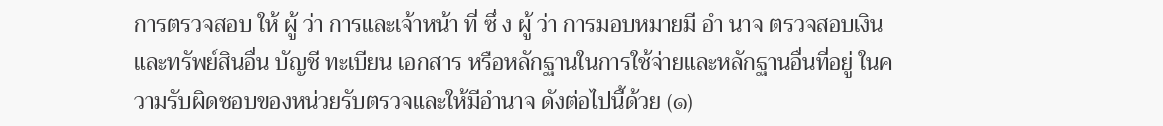การตรวจสอบ ให้ ผู้ ว่า การและเจ้าหน้า ที่ ซึ่ ง ผู้ ว่า การมอบหมายมี อำ นาจ ตรวจสอบเงินและทรัพย์สินอื่น บัญชี ทะเบียน เอกสาร หรือหลักฐานในการใช้จ่ายและหลักฐานอื่นที่อยู่ ในความรับผิดชอบของหน่วยรับตรวจและให้มีอำนาจ ดังต่อไปนี้ด้วย (๑)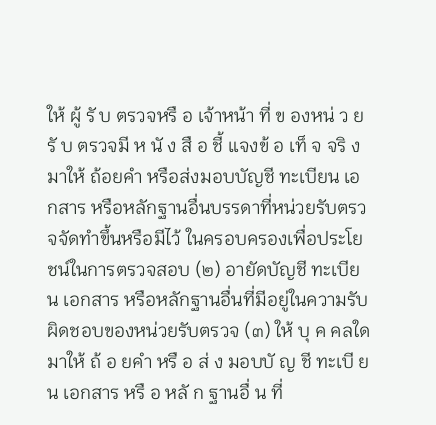ให้ ผู้ รั บ ตรวจหรื อ เจ้าหน้า ที่ ข องหน่ ว ยรั บ ตรวจมี ห นั ง สื อ ชี้ แจงข้ อ เท็ จ จริ ง มาให้ ถ้อยคำ หรือส่งมอบบัญชี ทะเบียน เอกสาร หรือหลักฐานอื่นบรรดาที่หน่วยรับตรวจจัดทำขึ้นหรือมีไว้ ในครอบครองเพื่อประโยชน์ในการตรวจสอบ (๒) อายัดบัญชี ทะเบียน เอกสาร หรือหลักฐานอื่นที่มีอยู่ในความรับผิดชอบของหน่วยรับตรวจ (๓) ให้ บุ ค คลใดมาให้ ถ้ อ ยคำ หรื อ ส่ ง มอบบั ญ ชี ทะเบี ย น เอกสาร หรื อ หลั ก ฐานอื่ น ที่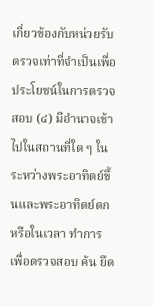เกี่ยวข้องกับหน่วยรับตรวจเท่าที่จำเป็นเพื่อประโยชน์ในการตรวจสอบ (๔) มีอำนาจเข้าไปในสถานที่ใด ๆ ในระหว่างพระอาทิตย์ขึ้นและพระอาทิตย์ตก หรือในเวลา ทำการ เพื่อตรวจสอบ ค้น ยึด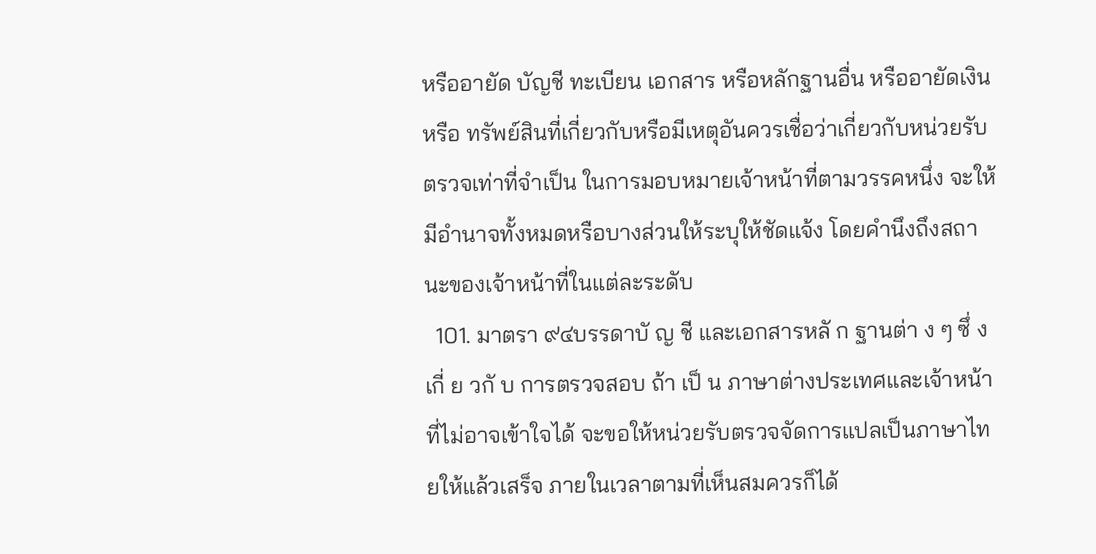หรืออายัด บัญชี ทะเบียน เอกสาร หรือหลักฐานอื่น หรืออายัดเงินหรือ ทรัพย์สินที่เกี่ยวกับหรือมีเหตุอันควรเชื่อว่าเกี่ยวกับหน่วยรับตรวจเท่าที่จำเป็น ในการมอบหมายเจ้าหน้าที่ตามวรรคหนึ่ง จะให้มีอำนาจทั้งหมดหรือบางส่วนให้ระบุให้ชัดแจ้ง โดยคำนึงถึงสถานะของเจ้าหน้าที่ในแต่ละระดับ
  101. มาตรา ๙๔บรรดาบั ญ ชี และเอกสารหลั ก ฐานต่า ง ๆ ซึ่ ง เกี่ ย วกั บ การตรวจสอบ ถ้า เป็ น ภาษาต่างประเทศและเจ้าหน้าที่ไม่อาจเข้าใจได้ จะขอให้หน่วยรับตรวจจัดการแปลเป็นภาษาไทยให้แล้วเสร็จ ภายในเวลาตามที่เห็นสมควรก็ได้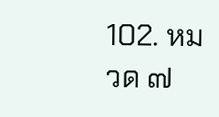102. หมวด ๗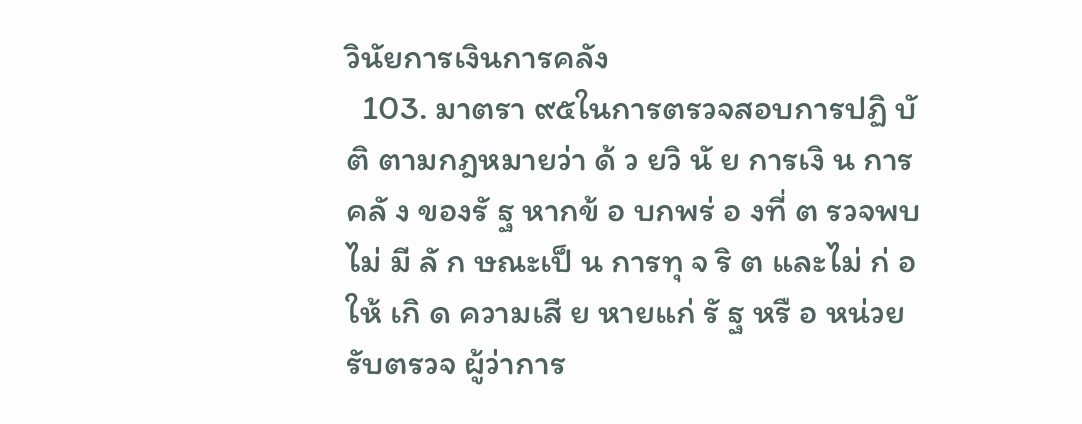วินัยการเงินการคลัง
  103. มาตรา ๙๕ในการตรวจสอบการปฏิ บั ติ ตามกฎหมายว่า ด้ ว ยวิ นั ย การเงิ น การคลั ง ของรั ฐ หากข้ อ บกพร่ อ งที่ ต รวจพบไม่ มี ลั ก ษณะเป็ น การทุ จ ริ ต และไม่ ก่ อ ให้ เกิ ด ความเสี ย หายแก่ รั ฐ หรื อ หน่วยรับตรวจ ผู้ว่าการ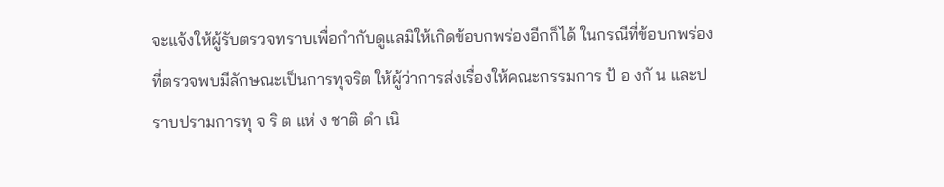จะแจ้งให้ผู้รับตรวจทราบเพื่อกำกับดูแลมิให้เกิดข้อบกพร่องอีกก็ได้ ในกรณีที่ข้อบกพร่องที่ตรวจพบมีลักษณะเป็นการทุจริต ให้ผู้ว่าการส่งเรื่องให้คณะกรรมการ ป้ อ งกั น และปราบปรามการทุ จ ริ ต แห่ ง ชาติ ดำ เนิ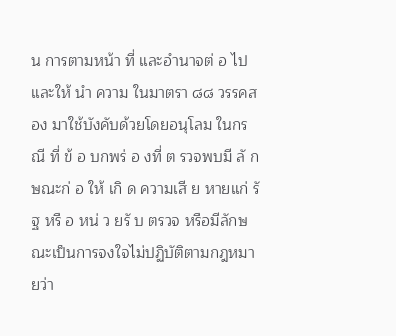น การตามหน้า ที่ และอำนาจต่ อ ไป และให้ นำ ความ ในมาตรา ๘๘ วรรคสอง มาใช้บังคับด้วยโดยอนุโลม ในกรณี ที่ ข้ อ บกพร่ อ งที่ ต รวจพบมี ลั ก ษณะก่ อ ให้ เกิ ด ความเสี ย หายแก่ รั ฐ หรื อ หน่ ว ยรั บ ตรวจ หรือมีลักษณะเป็นการจงใจไม่ปฏิบัติตามกฎหมายว่า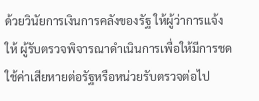ด้วยวินัยการเงินการคลังของรัฐ ให้ผู้ว่าการแจ้งให้ ผู้รับตรวจพิจารณาดำเนินการเพื่อให้มีการชดใช้ค่าเสียหายต่อรัฐหรือหน่วยรับตรวจต่อไป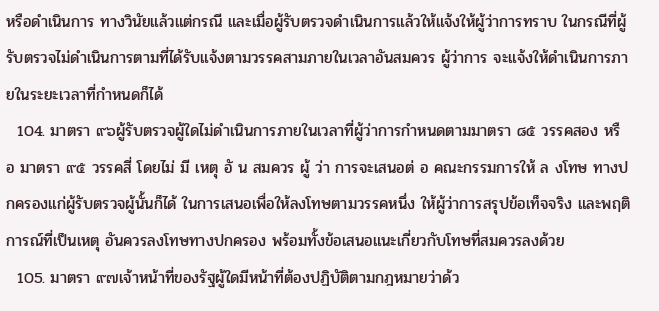หรือดำเนินการ ทางวินัยแล้วแต่กรณี และเมื่อผู้รับตรวจดำเนินการแล้วให้แจ้งให้ผู้ว่าการทราบ ในกรณีที่ผู้รับตรวจไม่ดำเนินการตามที่ได้รับแจ้งตามวรรคสามภายในเวลาอันสมควร ผู้ว่าการ จะแจ้งให้ดำเนินการภายในระยะเวลาที่กำหนดก็ได้
  104. มาตรา ๙๖ผู้รับตรวจผู้ใดไม่ดำเนินการภายในเวลาที่ผู้ว่าการกำหนดตามมาตรา ๘๕ วรรคสอง หรื อ มาตรา ๙๕ วรรคสี่ โดยไม่ มี เหตุ อั น สมควร ผู้ ว่า การจะเสนอต่ อ คณะกรรมการให้ ล งโทษ ทางปกครองแก่ผู้รับตรวจผู้นั้นก็ได้ ในการเสนอเพื่อให้ลงโทษตามวรรคหนึ่ง ให้ผู้ว่าการสรุปข้อเท็จจริง และพฤติการณ์ที่เป็นเหตุ อันควรลงโทษทางปกครอง พร้อมทั้งข้อเสนอแนะเกี่ยวกับโทษที่สมควรลงด้วย
  105. มาตรา ๙๗เจ้าหน้าที่ของรัฐผู้ใดมีหน้าที่ต้องปฏิบัติตามกฎหมายว่าด้ว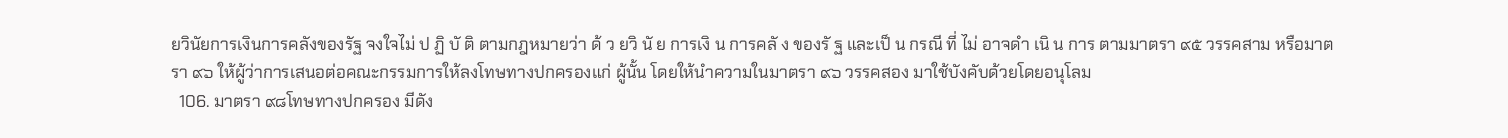ยวินัยการเงินการคลังของรัฐ จงใจไม่ ป ฏิ บั ติ ตามกฎหมายว่า ด้ ว ยวิ นั ย การเงิ น การคลั ง ของรั ฐ และเป็ น กรณี ที่ ไม่ อาจดำ เนิ น การ ตามมาตรา ๙๕ วรรคสาม หรือมาตรา ๙๖ ให้ผู้ว่าการเสนอต่อคณะกรรมการให้ลงโทษทางปกครองแก่ ผู้นั้น โดยให้นำความในมาตรา ๙๖ วรรคสอง มาใช้บังคับด้วยโดยอนุโลม
  106. มาตรา ๙๘โทษทางปกครอง มีดัง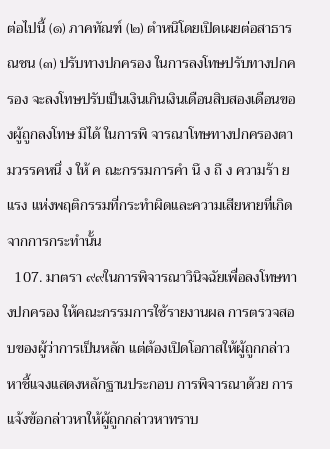ต่อไปนี้ (๑) ภาคทัณฑ์ (๒) ตำหนิโดยเปิดเผยต่อสาธารณชน (๓) ปรับทางปกครอง ในการลงโทษปรับทางปกครอง จะลงโทษปรับเป็นเงินเกินเงินเดือนสิบสองเดือนของผู้ถูกลงโทษ มิได้ ในการพิ จารณาโทษทางปกครองตามวรรคหนึ่ ง ให้ ค ณะกรรมการคำ นึ ง ถึ ง ความร้า ยแรง แห่งพฤติกรรมที่กระทำผิดและความเสียหายที่เกิดจากการกระทำนั้น
  107. มาตรา ๙๙ในการพิจารณาวินิจฉัยเพื่อลงโทษทางปกครอง ให้คณะกรรมการใช้รายงานผล การตรวจสอบของผู้ว่าการเป็นหลัก แต่ต้องเปิดโอกาสให้ผู้ถูกกล่าวหาชี้แจงแสดงหลักฐานประกอบ การพิจารณาด้วย การแจ้งข้อกล่าวหาให้ผู้ถูกกล่าวหาทราบ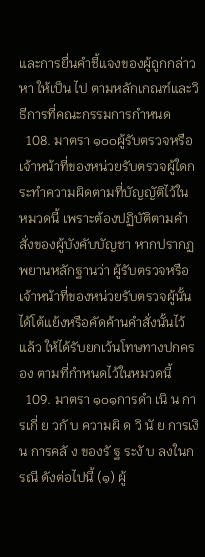และการยื่นคำชี้แจงของผู้ถูกกล่าวหา ให้เป็น ไป ตามหลักเกณฑ์และวิธีการที่คณะกรรมการกำหนด
  108. มาตรา ๑๐๐ผู้รับตรวจหรือเจ้าหน้าที่ของหน่วยรับตรวจผู้ใดกระทำความผิดตามที่บัญญัติไว้ใน หมวดนี้ เพราะต้องปฏิบัติตามคำสั่งของผู้บังคับบัญชา หากปรากฏพยานหลักฐานว่า ผู้รับตรวจหรือ เจ้าหน้าที่ของหน่วยรับตรวจผู้นั้นได้โต้แย้งหรือคัดค้านคำสั่งนั้นไว้แล้ว ให้ได้รับยกเว้นโทษทางปกครอง ตามที่กำหนดไว้ในหมวดนี้
  109. มาตรา ๑๐๑การดำ เนิ น การเกี่ ย วกั บ ความผิ ด วิ นั ย การเงิ น การคลั ง ของรั ฐ ระงั บ ลงในกรณี ดังต่อไปนี้ (๑) ผู้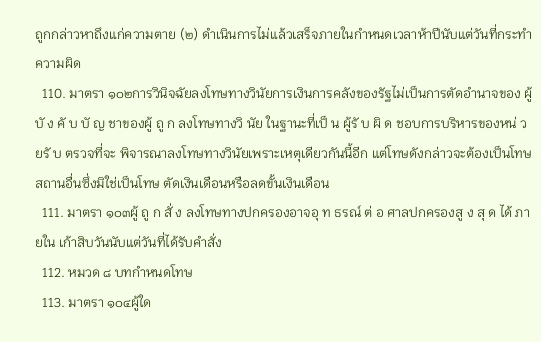ถูกกล่าวหาถึงแก่ความตาย (๒) ดำเนินการไม่แล้วเสร็จภายในกำหนดเวลาห้าปีนับแต่วันที่กระทำความผิด
  110. มาตรา ๑๐๒การวินิจฉัยลงโทษทางวินัยการเงินการคลังของรัฐไม่เป็นการตัดอำนาจของ ผู้ บั ง คั บ บั ญ ชาของผู้ ถู ก ลงโทษทางวิ นัย ในฐานะที่เป็ น ผู้รั บ ผิ ด ชอบการบริหารของหน่ ว ยรั บ ตรวจที่จะ พิจารณาลงโทษทางวินัยเพราะเหตุเดียวกันนี้อีก แต่โทษดังกล่าวจะต้องเป็นโทษสถานอื่นซึ่งมิใช่เป็นโทษ ตัดเงินเดือนหรือลดขั้นเงินเดือน
  111. มาตรา ๑๐๓ผู้ ถู ก สั่ ง ลงโทษทางปกครองอาจอุ ท ธรณ์ ต่ อ ศาลปกครองสู ง สุ ด ได้ ภายใน เก้าสิบวันนับแต่วันที่ได้รับคำสั่ง
  112. หมวด ๘ บทกำหนดโทษ
  113. มาตรา ๑๐๔ผู้ใด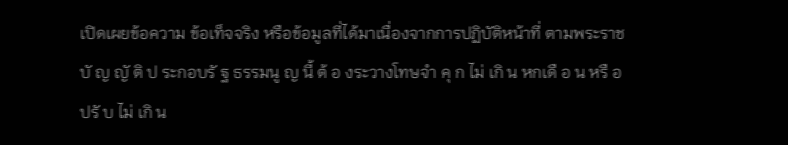เปิดเผยข้อความ ข้อเท็จจริง หรือข้อมูลที่ได้มาเนื่องจากการปฏิบัติหน้าที่ ตามพระราชบั ญ ญั ติ ป ระกอบรั ฐ ธรรมนู ญ นี้ ต้ อ งระวางโทษจำ คุ ก ไม่ เกิ น หกเดื อ น หรื อ ปรั บ ไม่ เกิ น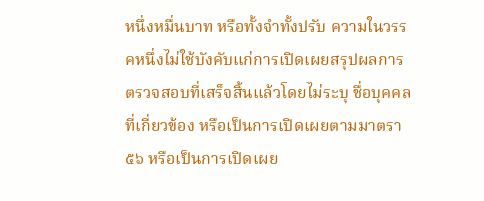หนึ่งหมื่นบาท หรือทั้งจำทั้งปรับ ความในวรรคหนึ่งไม่ใช้บังคับแก่การเปิดเผยสรุปผลการตรวจสอบที่เสร็จสิ้นแล้วโดยไม่ระบุ ชื่อบุคคลที่เกี่ยวข้อง หรือเป็นการเปิดเผยตามมาตรา ๕๖ หรือเป็นการเปิดเผย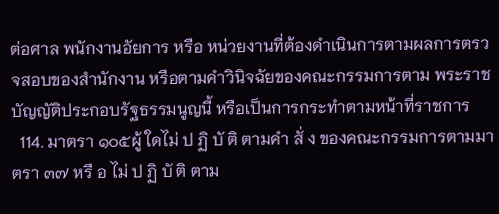ต่อศาล พนักงานอัยการ หรือ หน่วยงานที่ต้องดำเนินการตามผลการตรวจสอบของสำนักงาน หรือตามคำวินิจฉัยของคณะกรรมการตาม พระราชบัญญัติประกอบรัฐธรรมนูญนี้ หรือเป็นการกระทำตามหน้าที่ราชการ
  114. มาตรา ๑๐๕ผู้ ใดไม่ ป ฏิ บั ติ ตามคำ สั่ ง ของคณะกรรมการตามมาตรา ๓๗ หรื อ ไม่ ป ฏิ บั ติ ตาม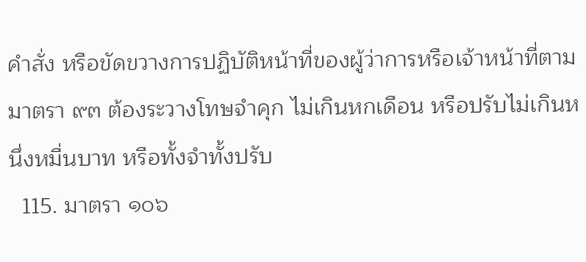คำสั่ง หรือขัดขวางการปฏิบัติหน้าที่ของผู้ว่าการหรือเจ้าหน้าที่ตามมาตรา ๙๓ ต้องระวางโทษจำคุก ไม่เกินหกเดือน หรือปรับไม่เกินหนึ่งหมื่นบาท หรือทั้งจำทั้งปรับ
  115. มาตรา ๑๐๖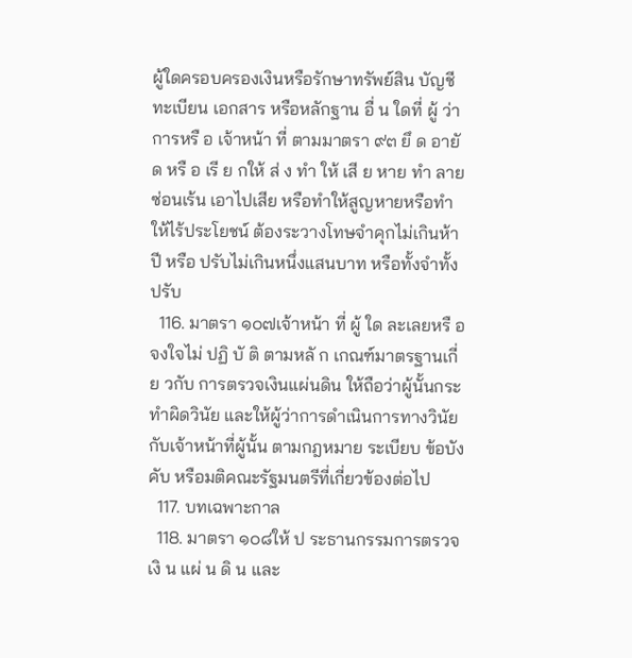ผู้ใดครอบครองเงินหรือรักษาทรัพย์สิน บัญชี ทะเบียน เอกสาร หรือหลักฐาน อื่ น ใดที่ ผู้ ว่า การหรื อ เจ้าหน้า ที่ ตามมาตรา ๙๓ ยึ ด อายั ด หรื อ เรี ย กให้ ส่ ง ทำ ให้ เสี ย หาย ทำ ลาย ซ่อนเร้น เอาไปเสีย หรือทำให้สูญหายหรือทำให้ไร้ประโยชน์ ต้องระวางโทษจำคุกไม่เกินห้าปี หรือ ปรับไม่เกินหนึ่งแสนบาท หรือทั้งจำทั้งปรับ
  116. มาตรา ๑๐๗เจ้าหน้า ที่ ผู้ ใด ละเลยหรื อ จงใจไม่ ปฏิ บั ติ ตามหลั ก เกณฑ์มาตรฐานเกี่ ย วกับ การตรวจเงินแผ่นดิน ให้ถือว่าผู้นั้นกระทำผิดวินัย และให้ผู้ว่าการดำเนินการทางวินัยกับเจ้าหน้าที่ผู้นั้น ตามกฎหมาย ระเบียบ ข้อบังคับ หรือมติคณะรัฐมนตรีที่เกี่ยวข้องต่อไป
  117. บทเฉพาะกาล
  118. มาตรา ๑๐๘ให้ ป ระธานกรรมการตรวจเงิ น แผ่ น ดิ น และ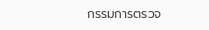กรรมการตรวจ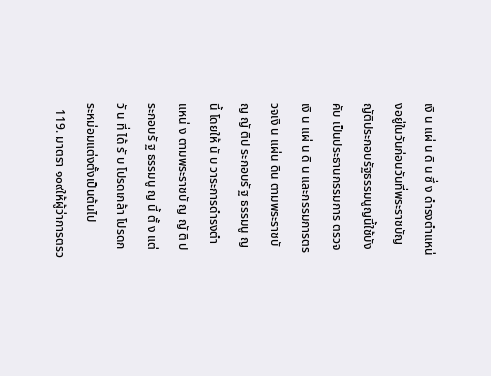เงิ น แผ่ น ดิ น ซึ่ ง ดำรงตำแหน่งอยู่ในวันก่อนวันที่พระราชบัญญัติประกอบรัฐธรรมนูญนี้ใช้บังคับ เป็นประธานกรรมการ ตรวจเงิ น แผ่ น ดิ น และกรรมการตรวจเงิ น แผ่น ดิน ตามพระราชบั ญ ญั ติป ระกอบรั ฐ ธรรมนู ญ นี้ โดยให้ นั บ วาระการดำรงตำ แหน่ ง ตามพระราชบั ญ ญั ติ ป ระกอบรั ฐ ธรรมนู ญ นี้ ตั้ ง แต่ วั น ที่ ได้ รั บ โปรดเกล้า โปรดกระหม่อมแต่งตั้งเป็นต้นไป
  119. มาตรา ๑๐๙ให้ผู้ว่าการตรว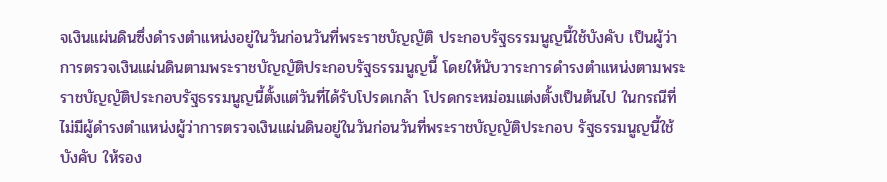จเงินแผ่นดินซึ่งดำรงตำแหน่งอยู่ในวันก่อนวันที่พระราชบัญญัติ ประกอบรัฐธรรมนูญนี้ใช้บังคับ เป็นผู้ว่าการตรวจเงินแผ่นดินตามพระราชบัญญัติประกอบรัฐธรรมนูญนี้ โดยให้นับวาระการดำรงตำแหน่งตามพระราชบัญญัติประกอบรัฐธรรมนูญนี้ตั้งแต่วันที่ได้รับโปรดเกล้า โปรดกระหม่อมแต่งตั้งเป็นต้นไป ในกรณีที่ไม่มีผู้ดำรงตำแหน่งผู้ว่าการตรวจเงินแผ่นดินอยู่ในวันก่อนวันที่พระราชบัญญัติประกอบ รัฐธรรมนูญนี้ใช้บังคับ ให้รอง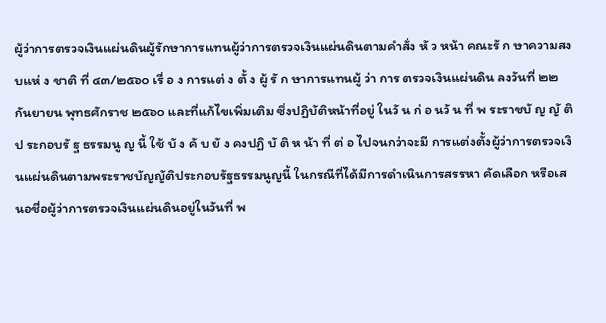ผู้ว่าการตรวจเงินแผ่นดินผู้รักษาการแทนผู้ว่าการตรวจเงินแผ่นดินตามคำสั่ง หั ว หน้า คณะรั ก ษาความสงบแห่ ง ชาติ ที่ ๔๓/๒๕๖๐ เรื่ อ ง การแต่ ง ตั้ ง ผู้ รั ก ษาการแทนผู้ ว่า การ ตรวจเงินแผ่นดิน ลงวันที่ ๒๒ กันยายน พุทธศักราช ๒๕๖๐ และที่แก้ไขเพิ่มเติม ซึ่งปฏิบัติหน้าที่อยู่ ในวั น ก่ อ นวั น ที่ พ ระราชบั ญ ญั ติ ป ระกอบรั ฐ ธรรมนู ญ นี้ ใช้ บั ง คั บ ยั ง คงปฏิ บั ติ ห น้า ที่ ต่ อ ไปจนกว่าจะมี การแต่งตั้งผู้ว่าการตรวจเงินแผ่นดินตามพระราชบัญญัติประกอบรัฐธรรมนูญนี้ ในกรณีที่ได้มีการดำเนินการสรรหา คัดเลือก หรือเสนอชื่อผู้ว่าการตรวจเงินแผ่นดินอยู่ในวันที่ พ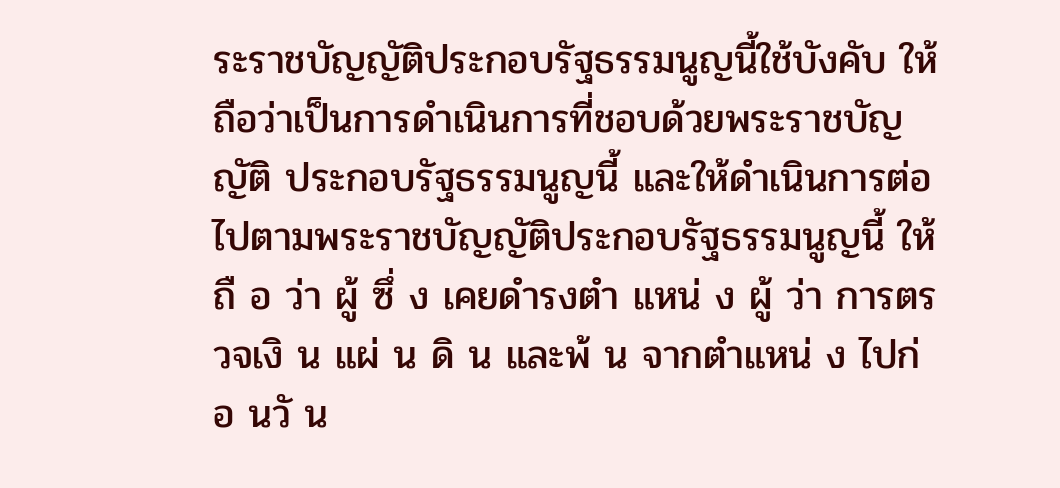ระราชบัญญัติประกอบรัฐธรรมนูญนี้ใช้บังคับ ให้ถือว่าเป็นการดำเนินการที่ชอบด้วยพระราชบัญญัติ ประกอบรัฐธรรมนูญนี้ และให้ดำเนินการต่อไปตามพระราชบัญญัติประกอบรัฐธรรมนูญนี้ ให้ ถื อ ว่า ผู้ ซึ่ ง เคยดำรงตำ แหน่ ง ผู้ ว่า การตรวจเงิ น แผ่ น ดิ น และพ้ น จากตำแหน่ ง ไปก่ อ นวั น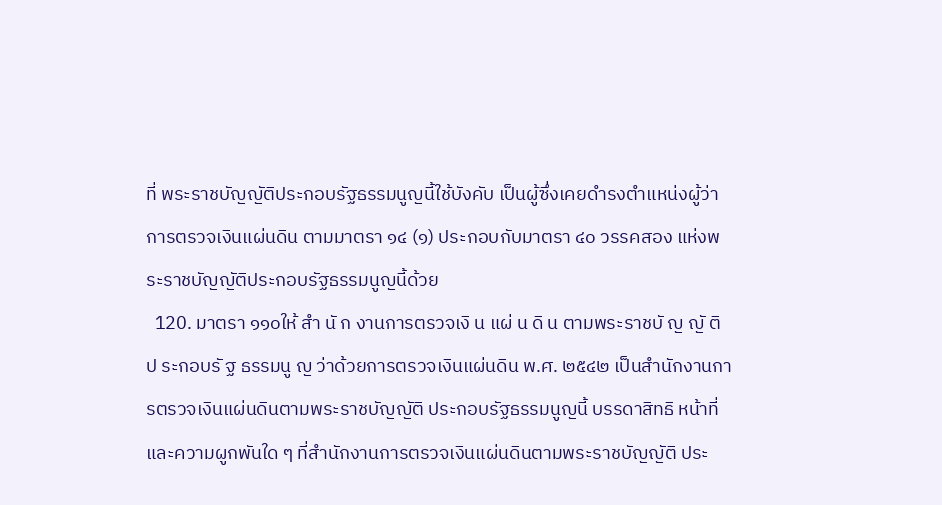ที่ พระราชบัญญัติประกอบรัฐธรรมนูญนี้ใช้บังคับ เป็นผู้ซึ่งเคยดำรงตำแหน่งผู้ว่าการตรวจเงินแผ่นดิน ตามมาตรา ๑๔ (๑) ประกอบกับมาตรา ๔๐ วรรคสอง แห่งพระราชบัญญัติประกอบรัฐธรรมนูญนี้ด้วย
  120. มาตรา ๑๑๐ให้ สำ นั ก งานการตรวจเงิ น แผ่ น ดิ น ตามพระราชบั ญ ญั ติ ป ระกอบรั ฐ ธรรมนู ญ ว่าด้วยการตรวจเงินแผ่นดิน พ.ศ. ๒๕๔๒ เป็นสำนักงานการตรวจเงินแผ่นดินตามพระราชบัญญัติ ประกอบรัฐธรรมนูญนี้ บรรดาสิทธิ หน้าที่ และความผูกพันใด ๆ ที่สำนักงานการตรวจเงินแผ่นดินตามพระราชบัญญัติ ประ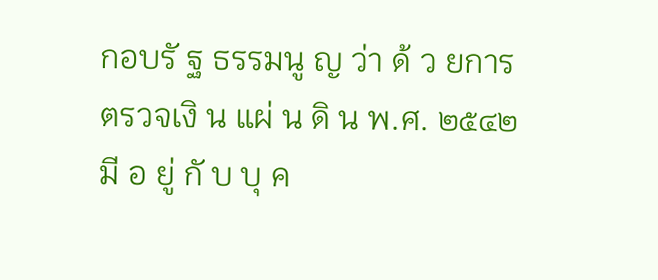กอบรั ฐ ธรรมนู ญ ว่า ด้ ว ยการตรวจเงิ น แผ่ น ดิ น พ.ศ. ๒๕๔๒ มี อ ยู่ กั บ บุ ค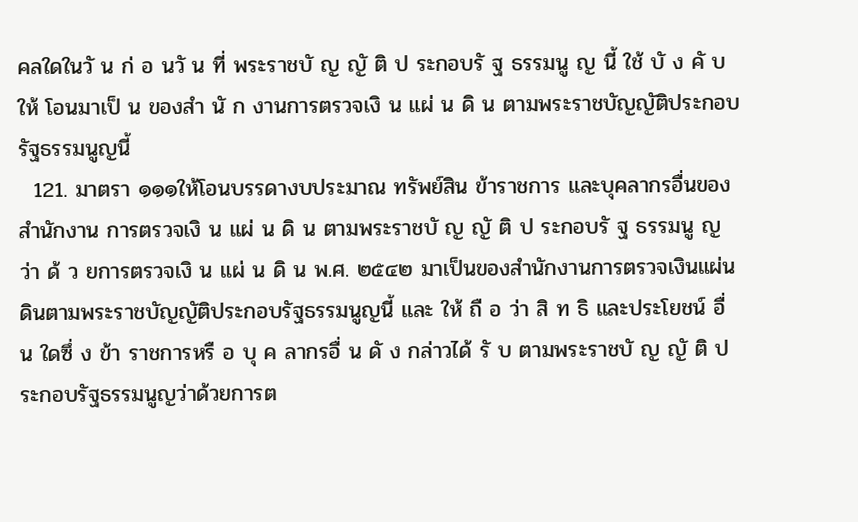คลใดในวั น ก่ อ นวั น ที่ พระราชบั ญ ญั ติ ป ระกอบรั ฐ ธรรมนู ญ นี้ ใช้ บั ง คั บ ให้ โอนมาเป็ น ของสำ นั ก งานการตรวจเงิ น แผ่ น ดิ น ตามพระราชบัญญัติประกอบรัฐธรรมนูญนี้
  121. มาตรา ๑๑๑ให้โอนบรรดางบประมาณ ทรัพย์สิน ข้าราชการ และบุคลากรอื่นของสำนักงาน การตรวจเงิ น แผ่ น ดิ น ตามพระราชบั ญ ญั ติ ป ระกอบรั ฐ ธรรมนู ญ ว่า ด้ ว ยการตรวจเงิ น แผ่ น ดิ น พ.ศ. ๒๕๔๒ มาเป็นของสำนักงานการตรวจเงินแผ่นดินตามพระราชบัญญัติประกอบรัฐธรรมนูญนี้ และ ให้ ถื อ ว่า สิ ท ธิ และประโยชน์ อื่ น ใดซึ่ ง ข้า ราชการหรื อ บุ ค ลากรอื่ น ดั ง กล่าวได้ รั บ ตามพระราชบั ญ ญั ติ ประกอบรัฐธรรมนูญว่าด้วยการต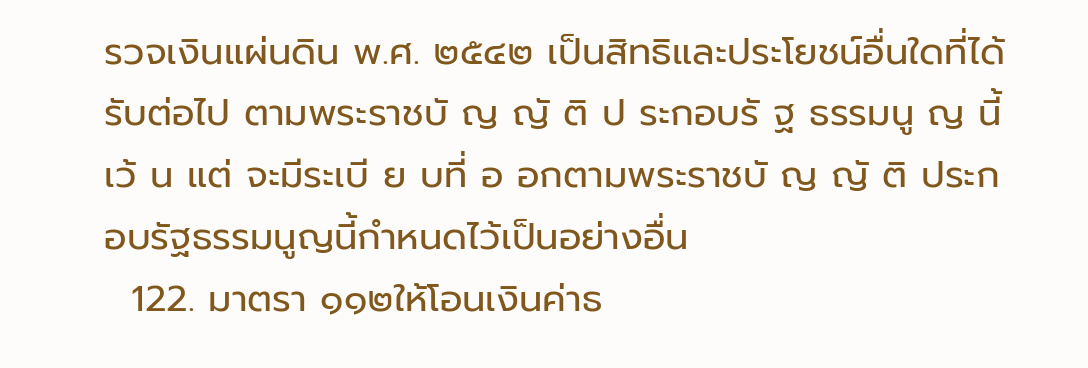รวจเงินแผ่นดิน พ.ศ. ๒๕๔๒ เป็นสิทธิและประโยชน์อื่นใดที่ได้รับต่อไป ตามพระราชบั ญ ญั ติ ป ระกอบรั ฐ ธรรมนู ญ นี้ เว้ น แต่ จะมีระเบี ย บที่ อ อกตามพระราชบั ญ ญั ติ ประกอบรัฐธรรมนูญนี้กำหนดไว้เป็นอย่างอื่น
  122. มาตรา ๑๑๒ให้โอนเงินค่าธ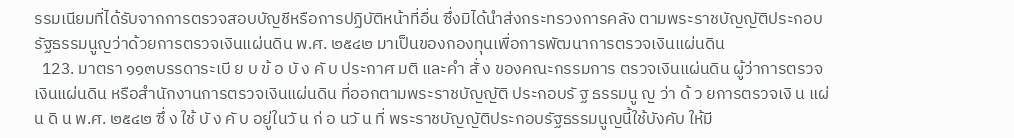รรมเนียมที่ได้รับจากการตรวจสอบบัญชีหรือการปฏิบัติหน้าที่อื่น ซึ่งมิได้นำส่งกระทรวงการคลัง ตามพระราชบัญญัติประกอบรัฐธรรมนูญว่าด้วยการตรวจเงินแผ่นดิน พ.ศ. ๒๕๔๒ มาเป็นของกองทุนเพื่อการพัฒนาการตรวจเงินแผ่นดิน
  123. มาตรา ๑๑๓บรรดาระเบี ย บ ข้ อ บั ง คั บ ประกาศ มติ และคำ สั่ ง ของคณะกรรมการ ตรวจเงินแผ่นดิน ผู้ว่าการตรวจเงินแผ่นดิน หรือสำนักงานการตรวจเงินแผ่นดิน ที่ออกตามพระราชบัญญัติ ประกอบรั ฐ ธรรมนู ญ ว่า ด้ ว ยการตรวจเงิ น แผ่ น ดิ น พ.ศ. ๒๕๔๒ ซึ่ ง ใช้ บั ง คั บ อยู่ในวั น ก่ อ นวั น ที่ พระราชบัญญัติประกอบรัฐธรรมนูญนี้ใช้บังคับ ให้มี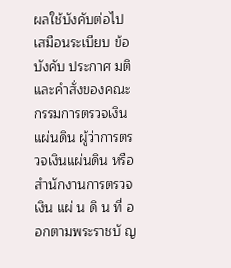ผลใช้บังคับต่อไปเสมือนระเบียบ ข้อบังคับ ประกาศ มติและคำสั่งของคณะกรรมการตรวจเงินแผ่นดิน ผู้ว่าการตรวจเงินแผ่นดิน หรือสำนักงานการตรวจเงิน แผ่ น ดิ น ที่ อ อกตามพระราชบั ญ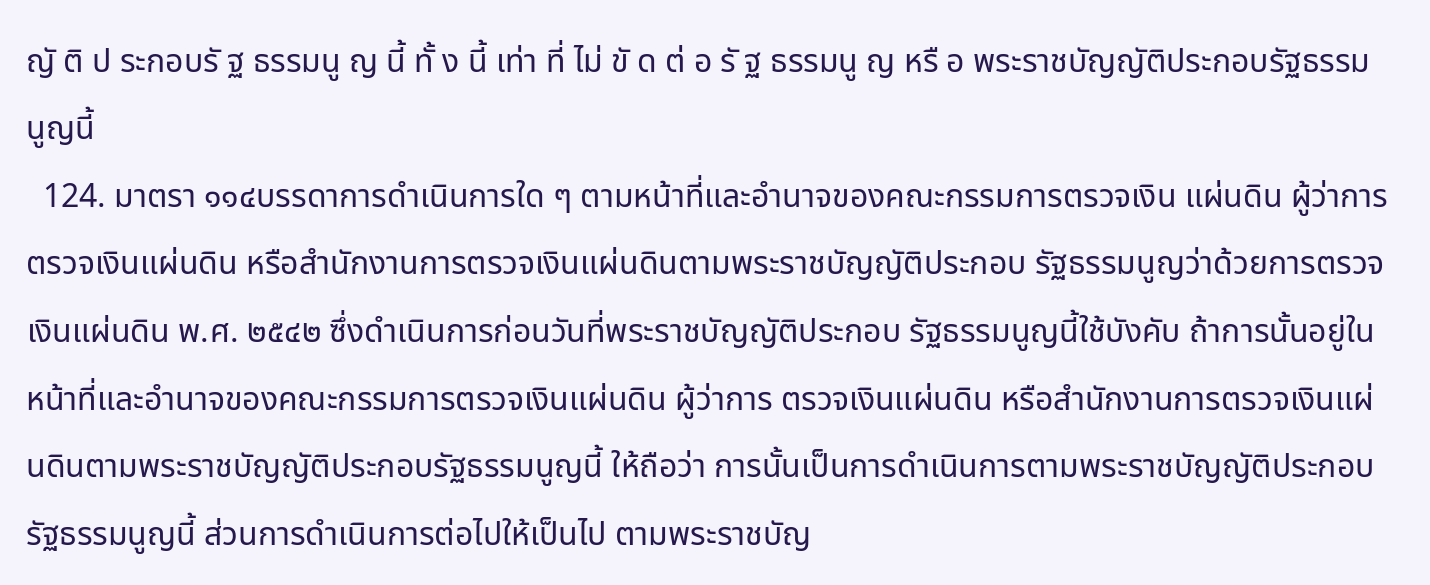ญั ติ ป ระกอบรั ฐ ธรรมนู ญ นี้ ทั้ ง นี้ เท่า ที่ ไม่ ขั ด ต่ อ รั ฐ ธรรมนู ญ หรื อ พระราชบัญญัติประกอบรัฐธรรมนูญนี้
  124. มาตรา ๑๑๔บรรดาการดำเนินการใด ๆ ตามหน้าที่และอำนาจของคณะกรรมการตรวจเงิน แผ่นดิน ผู้ว่าการตรวจเงินแผ่นดิน หรือสำนักงานการตรวจเงินแผ่นดินตามพระราชบัญญัติประกอบ รัฐธรรมนูญว่าด้วยการตรวจเงินแผ่นดิน พ.ศ. ๒๕๔๒ ซึ่งดำเนินการก่อนวันที่พระราชบัญญัติประกอบ รัฐธรรมนูญนี้ใช้บังคับ ถ้าการนั้นอยู่ในหน้าที่และอำนาจของคณะกรรมการตรวจเงินแผ่นดิน ผู้ว่าการ ตรวจเงินแผ่นดิน หรือสำนักงานการตรวจเงินแผ่นดินตามพระราชบัญญัติประกอบรัฐธรรมนูญนี้ ให้ถือว่า การนั้นเป็นการดำเนินการตามพระราชบัญญัติประกอบรัฐธรรมนูญนี้ ส่วนการดำเนินการต่อไปให้เป็นไป ตามพระราชบัญ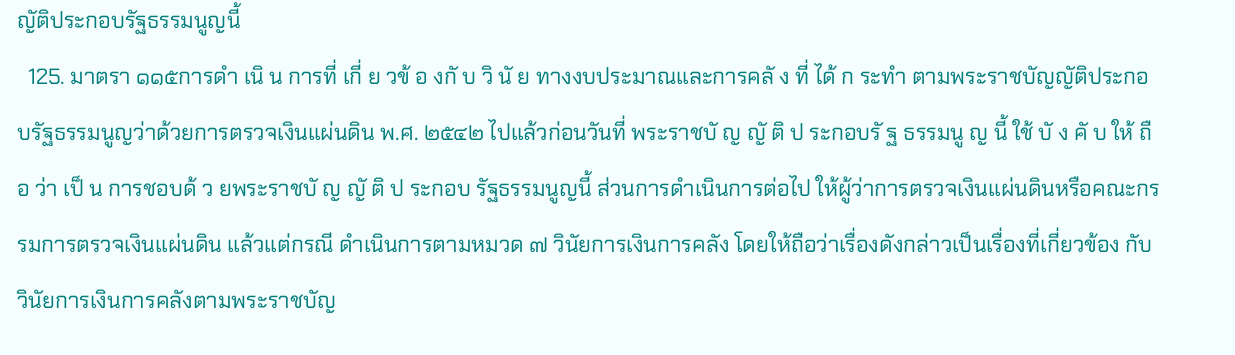ญัติประกอบรัฐธรรมนูญนี้
  125. มาตรา ๑๑๕การดำ เนิ น การที่ เกี่ ย วข้ อ งกั บ วิ นั ย ทางงบประมาณและการคลั ง ที่ ได้ ก ระทำ ตามพระราชบัญญัติประกอบรัฐธรรมนูญว่าด้วยการตรวจเงินแผ่นดิน พ.ศ. ๒๕๔๒ ไปแล้วก่อนวันที่ พระราชบั ญ ญั ติ ป ระกอบรั ฐ ธรรมนู ญ นี้ ใช้ บั ง คั บ ให้ ถื อ ว่า เป็ น การชอบด้ ว ยพระราชบั ญ ญั ติ ป ระกอบ รัฐธรรมนูญนี้ ส่วนการดำเนินการต่อไป ให้ผู้ว่าการตรวจเงินแผ่นดินหรือคณะกรรมการตรวจเงินแผ่นดิน แล้วแต่กรณี ดำเนินการตามหมวด ๗ วินัยการเงินการคลัง โดยให้ถือว่าเรื่องดังกล่าวเป็นเรื่องที่เกี่ยวข้อง กับวินัยการเงินการคลังตามพระราชบัญ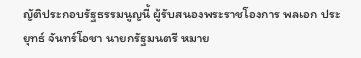ญัติประกอบรัฐธรรมนูญนี้ ผู้รับสนองพระราชโองการ พลเอก ประยุทธ์ จันทร์โอชา นายกรัฐมนตรี หมาย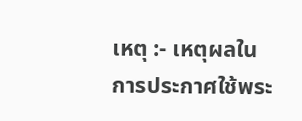เหตุ :- เหตุผลในการประกาศใช้พระ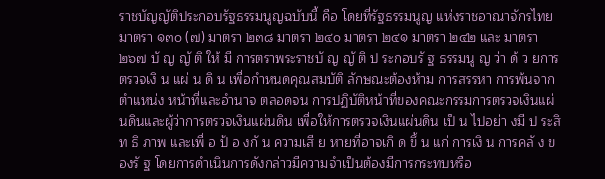ราชบัญญัติประกอบรัฐธรรมนูญฉบับนี้ คือ โดยที่รัฐธรรมนูญ แห่งราชอาณาจักรไทย มาตรา ๑๓๐ (๗) มาตรา ๒๓๘ มาตรา ๒๔๐ มาตรา ๒๔๑ มาตรา ๒๔๒ และ มาตรา ๒๖๗ บั ญ ญั ติ ให้ มี การตราพระราชบั ญ ญั ติ ป ระกอบรั ฐ ธรรมนู ญ ว่า ด้ ว ยการตรวจเงิ น แผ่ น ดิ น เพื่อกำหนดคุณสมบัติ ลักษณะต้องห้าม การสรรหา การพ้นจากตำแหน่ง หน้าที่และอำนาจ ตลอดจน การปฏิบัติหน้าที่ของคณะกรรมการตรวจเงินแผ่นดินและผู้ว่าการตรวจเงินแผ่นดิน เพื่อให้การตรวจเงินแผ่นดิน เป็ น ไปอย่า งมี ป ระสิ ท ธิ ภาพ และเพื่ อ ป้ อ งกั น ความเสี ย หายที่อาจเกิ ด ขึ้ น แก่ การเงิ น การคลั ง ของรั ฐ โดยการดำเนินการดังกล่าวมีความจำเป็นต้องมีการกระทบหรือ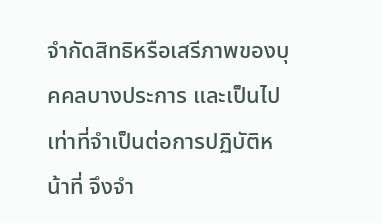จำกัดสิทธิหรือเสรีภาพของบุคคลบางประการ และเป็นไปเท่าที่จำเป็นต่อการปฏิบัติหน้าที่ จึงจำ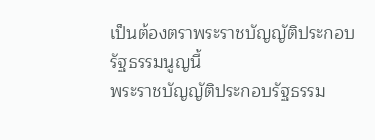เป็นต้องตราพระราชบัญญัติประกอบรัฐธรรมนูญนี้
พระราชบัญญัติประกอบรัฐธรรม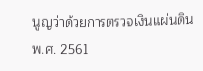นูญว่าด้วยการตรวจเงินแผ่นดิน พ.ศ. 2561